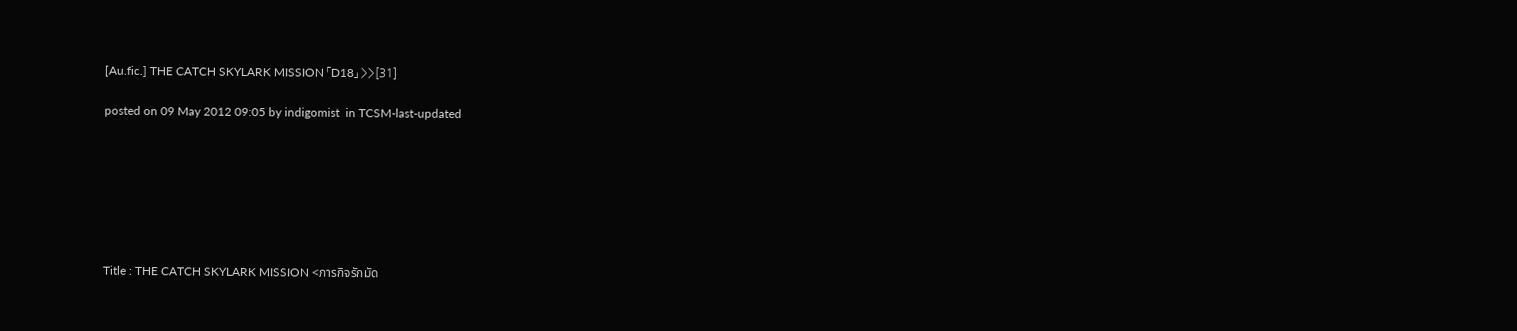[Au.fic.] THE CATCH SKYLARK MISSION 「D18」 >>[31]

posted on 09 May 2012 09:05 by indigomist  in TCSM-last-updated







Title : THE CATCH SKYLARK MISSION <ภารกิจรักมัด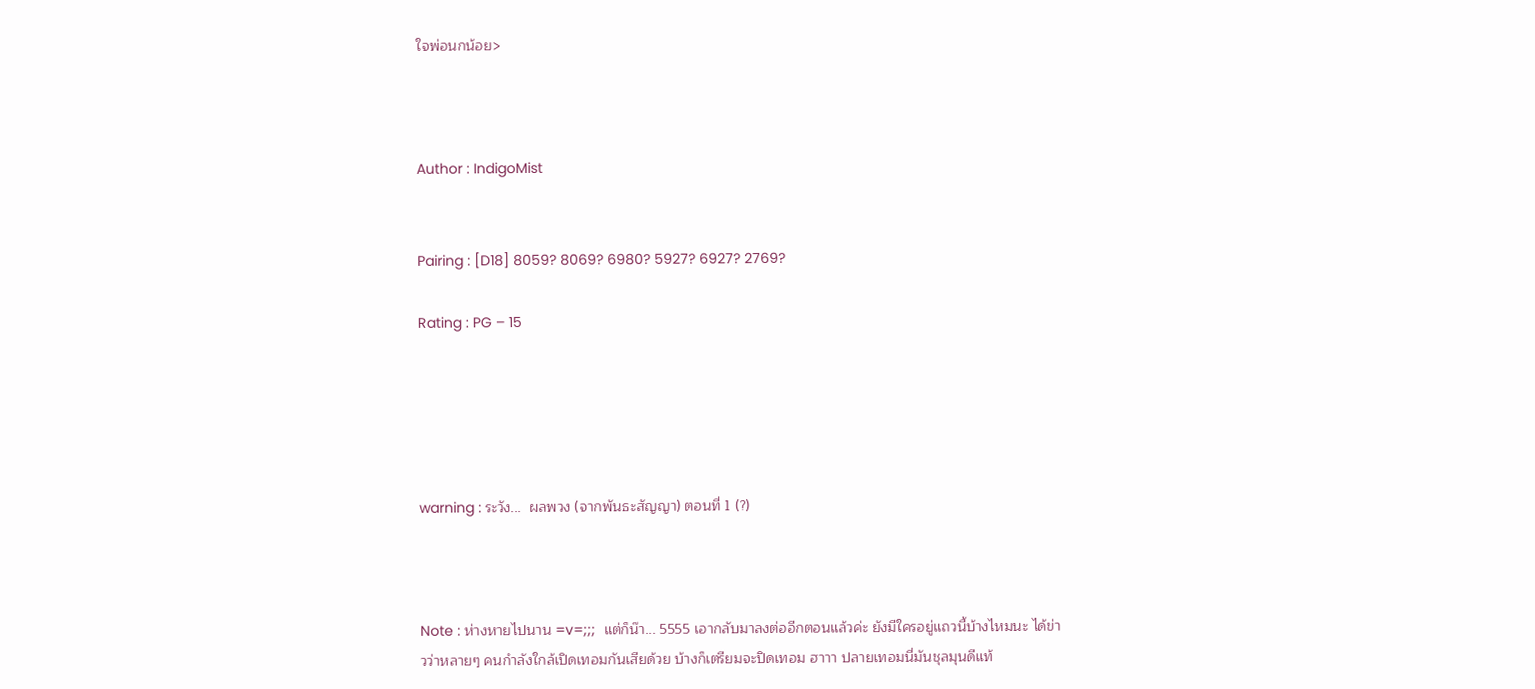ใจพ่อนกน้อย>



Author : IndigoMist


Pairing : [D18] 8059? 8069? 6980? 5927? 6927? 2769?

Rating : PG – 15





warning : ระวัง...  ผลพวง (จากพันธะสัญญา) ตอนที่ 1 (?)



Note : ห่างหายไปนาน =v=;;;  แต่ก็น๊า... 5555 เอากลับมาลงต่ออีกตอนแล้วค่ะ ยังมีใครอยู่แถวนี้บ้างไหมนะ ได้ข่าวว่าหลายๆ คนกำลังใกล้เปิดเทอมกันเสียด้วย บ้างก็เตรียมจะปิดเทอม ฮาาา ปลายเทอมนี่มันชุลมุนดีแท้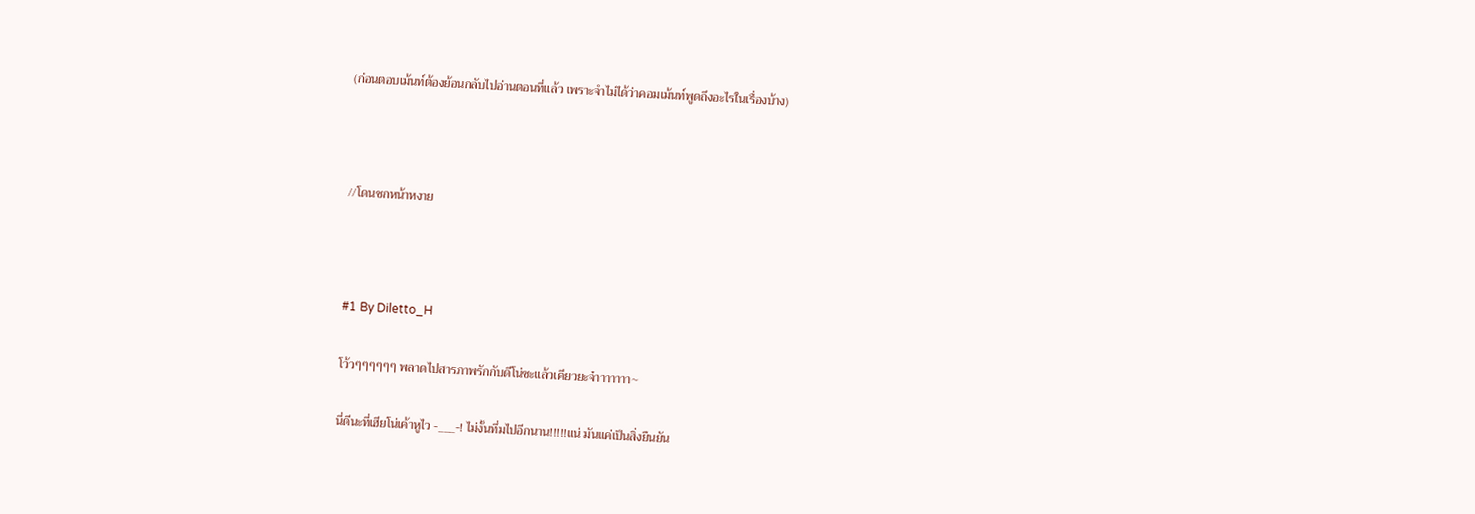(ก่อนตอบเม้นท์ต้องย้อนกลับไปอ่านตอนที่แล้ว เพราะจำไม่ได้ว่าคอมเม้นท์พูดถึงอะไรในเรื่องบ้าง)



//โดนชกหน้าหงาย



#1 By Diletto_H

โว้วๆๆๆๆๆๆ พลาดไปสารภาพรักกับดีโน่ซะแล้วเคียวยะจ๋าาาาาาา~

นี่ดีนะที่เฮียโน่เค้าหูไว -___-! ไม่งั้นทึ่มไปอีกนาน!!!!!แน่ มันแค่เป็นสิ่งยืนยัน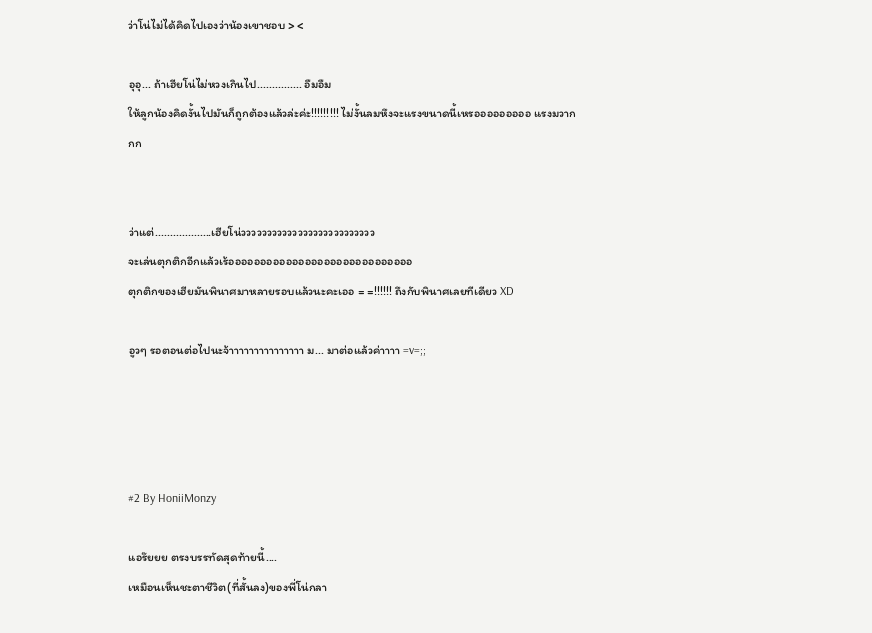ว่าโน่ไม่ได้คิดไปเองว่าน้องเขาชอบ > <

อุอุ... ถ้าเฮียโน่ไม่หวงเกินไป............... อืมอืม
ให้ลูกน้องคิดงั้นไปมันก็ถูกต้องแล้วล่ะค่ะ!!!!!!!!! ไม่งั้นลมหึงจะแรงขนาดนี้เหรอออออออออ แรงมวากกก


ว่าแต่...................เฮียโน่วววววววววววววววววววววววววว
จะเล่นตุกติกอีกแล้วเร้อออออออออออออออออออออออออออออ
ตุกติกของเฮียมันพินาศมาหลายรอบแล้วนะคะเออ = =!!!!!! ถึงกับพินาศเลยทีเดียว XD

อูวๆ รอตอนต่อไปนะจ้าาาาาาาาาาาาาาา ม... มาต่อแล้วค่าาาา =v=;;




#2 By HoniiMonzy

แอร๊ยยย ตรงบรรทัดสุดท้ายนี้....
เหมือนเห็นชะตาชีวิต(ที่สั้นลง)ของพี่โน่กลา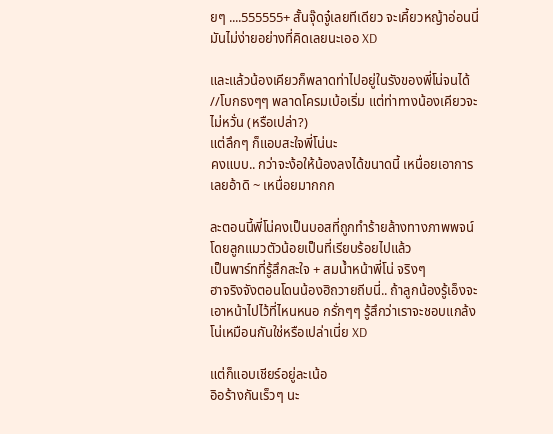ยๆ ....555555+ สั้นจุ๊ดจู๋เลยทีเดียว จะเคี้ยวหญ้าอ่อนนี่มันไม่ง่ายอย่างที่คิดเลยนะเออ XD

และแล้วน้องเคียวก็พลาดท่าไปอยู่ในรังของพี่โน่จนได้ //โบกธงๆๆ พลาดโครมเบ้อเริ่ม แต่ท่าทางน้องเคียวจะไม่หวั่น (หรือเปล่า?)
แต่ลึกๆ ก็แอบสะใจพี่โน่นะ
คงแบบ.. กว่าจะง้อให้น้องลงได้ขนาดนี้ เหนื่อยเอาการเลยอ้าดิ ~ เหนื่อยมากกก

ละตอนนี้พี่โน่คงเป็นบอสที่ถูกทำร้ายล้างทางภาพพจน์โดยลูกแมวตัวน้อยเป็นที่เรียบร้อยไปแล้ว
เป็นพาร์ทที่รู้สึกสะใจ + สมน้ำหน้าพี่โน่ จริงๆ
ฮาจริงจังตอนโดนน้องฮิถวายถีบนี่.. ถ้าลูกน้องรู้เอ็งจะเอาหน้าไปไว้ที่ไหนหนอ กรั่กๆๆ รู้สึกว่าเราจะชอบแกล้งโน่เหมือนกันใช่หรือเปล่าเนี่ย XD

แต่ก็แอบเชียร์อยู่ละเน้อ
อิอร้างกันเร็วๆ นะ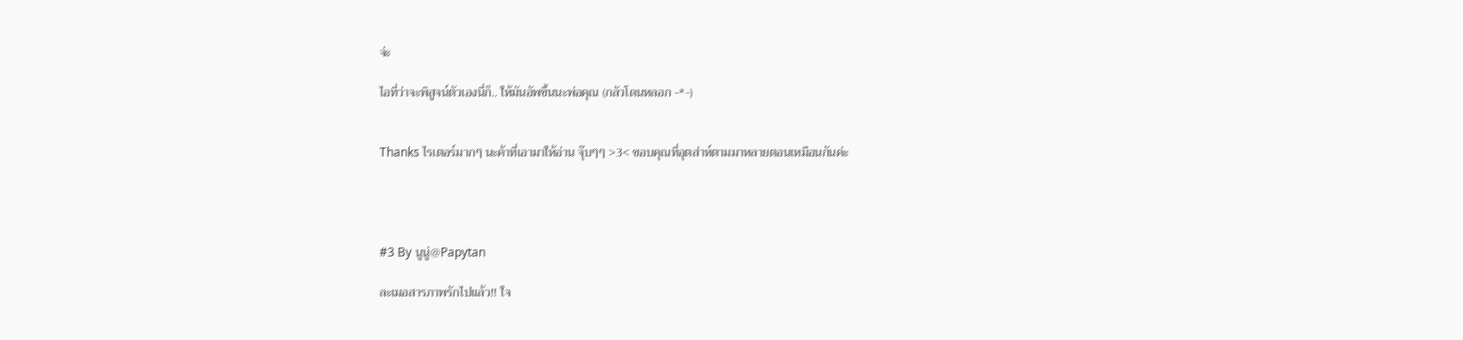จ่ะ

ไอที่ว่าจะพิสูจน์ตัวเองนี่ก็.. ให้มันอัพขึ้นนะพ่อคุณ (กลัวโดนหลอก -*-)


Thanks ไรเตอร์มากๆ นะค้าที่เอามาให้อ่าน จุ๊บๆๆ >3< ขอบคุณที่อุตส่าห์ตามมาหลายตอนเหมือนกันค่ะ




#3 By นูนู่@Papytan

ละเมอสารภาพรักไปแล้ว!! ใจ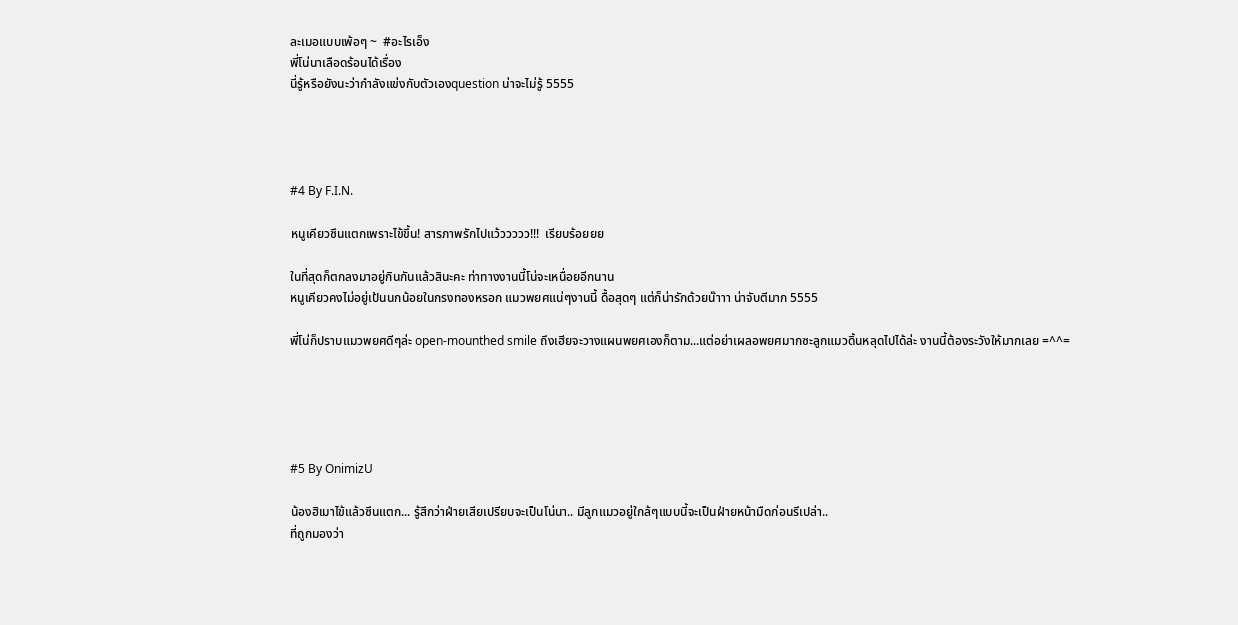ละเมอแบบเพ้อๆ ~  #อะไรเอ็ง
พี่โน่นาเลือดร้อนได้เรื่อง
นี่รู้หรือยังนะว่ากำลังแข่งกับตัวเองquestion น่าจะไม่รู้ 5555




#4 By F.I.N.

หนูเคียวซึนแตกเพราะไข้ขึ้น! สารภาพรักไปแว้ววววว!!!  เรียบร้อยยย

ในที่สุดก็ตกลงมาอยู่กินกันแล้วสินะคะ ท่าทางงานนี้โน่จะเหนื่อยอีกนาน
หนูเคียวคงไม่อยู่เป้นนกน้อยในกรงทองหรอก แมวพยศแน่ๆงานนี้ ดื้อสุดๆ แต่ก็น่ารักด้วยน๊าาา น่าจับตีมาก 5555

พี่โน่ก็ปราบแมวพยศดีๆล่ะ open-mounthed smile ถึงเฮียจะวางแผนพยศเองก็ตาม...แต่อย่าเผลอพยศมากซะลูกแมวดิ้นหลุดไปได้ล่ะ งานนี้ต้องระวังให้มากเลย =^^=





#5 By OnimizU

น้องฮิเมาไข้แล้วซึนแตก... รู้สึกว่าฝ่ายเสียเปรียบจะเป็นโน่นา.. มีลูกแมวอยู่ใกล้ๆแบบนี้จะเป็นฝ่ายหน้ามืดก่อนรึเปล่า..
ที่ถูกมองว่า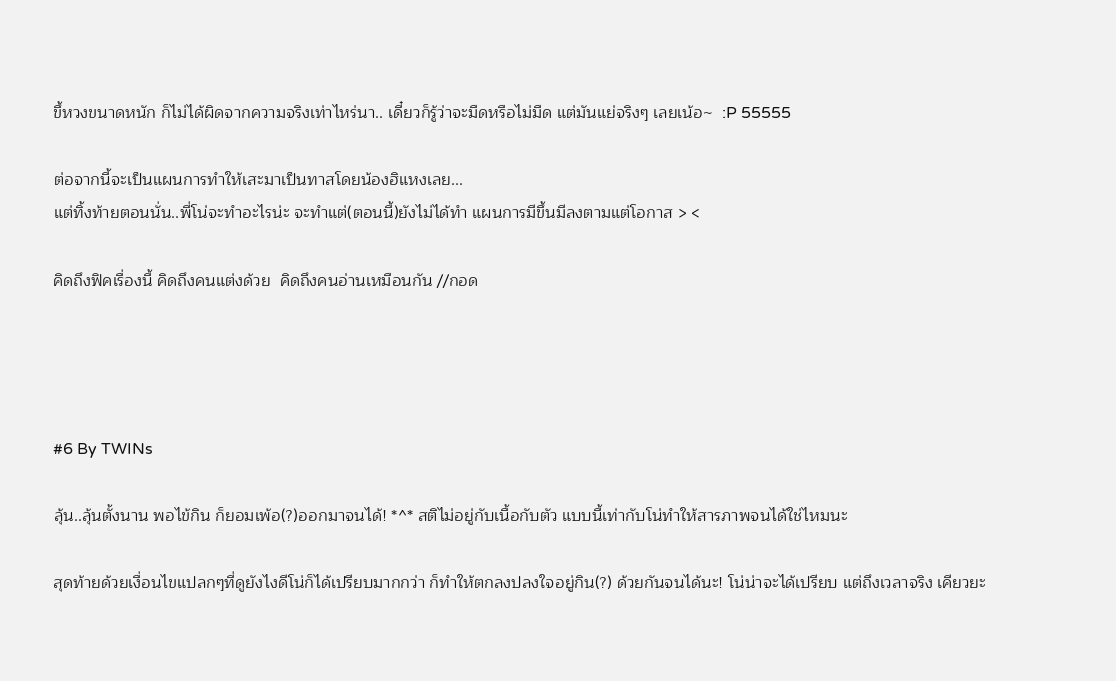ขึ้หวงขนาดหนัก ก็ไม่ได้ผิดจากความจริงเท่าไหร่นา.. เดี๋ยวก็รู้ว่าจะมืดหรือไม่มืด แต่มันแย่จริงๆ เลยเน้อ~  :P 55555

ต่อจากนี้จะเป็นแผนการทำให้เสะมาเป็นทาสโดยน้องฮิแหงเลย...
แต่ทิ้งท้ายตอนนั่น..พี่โน่จะทำอะไรน่ะ จะทำแต่(ตอนนี้)ยังไม่ได้ทำ แผนการมีขึ้นมีลงตามแต่โอกาส > <

คิดถึงฟิคเรื่องนี้ คิดถึงคนแต่งด้วย  คิดถึงคนอ่านเหมือนกัน //กอด




#6 By TWINs

ลุ้น..ลุ้นตั้งนาน พอไข้กิน ก็ยอมเพ้อ(?)ออกมาจนได้! *^* สติไม่อยู่กับเนื้อกับตัว แบบนี้เท่ากับโน่ทำให้สารภาพจนได้ใช่ไหมนะ

สุดท้ายด้วยเงื่อนไขแปลกๆที่ดูยังไงดีโน่ก็ได้เปรียบมากกว่า ก็ทำให้ตกลงปลงใจอยู่กิน(?) ด้วยกันจนได้นะ! โน่น่าจะได้เปรียบ แต่ถึงเวลาจริง เคียวยะ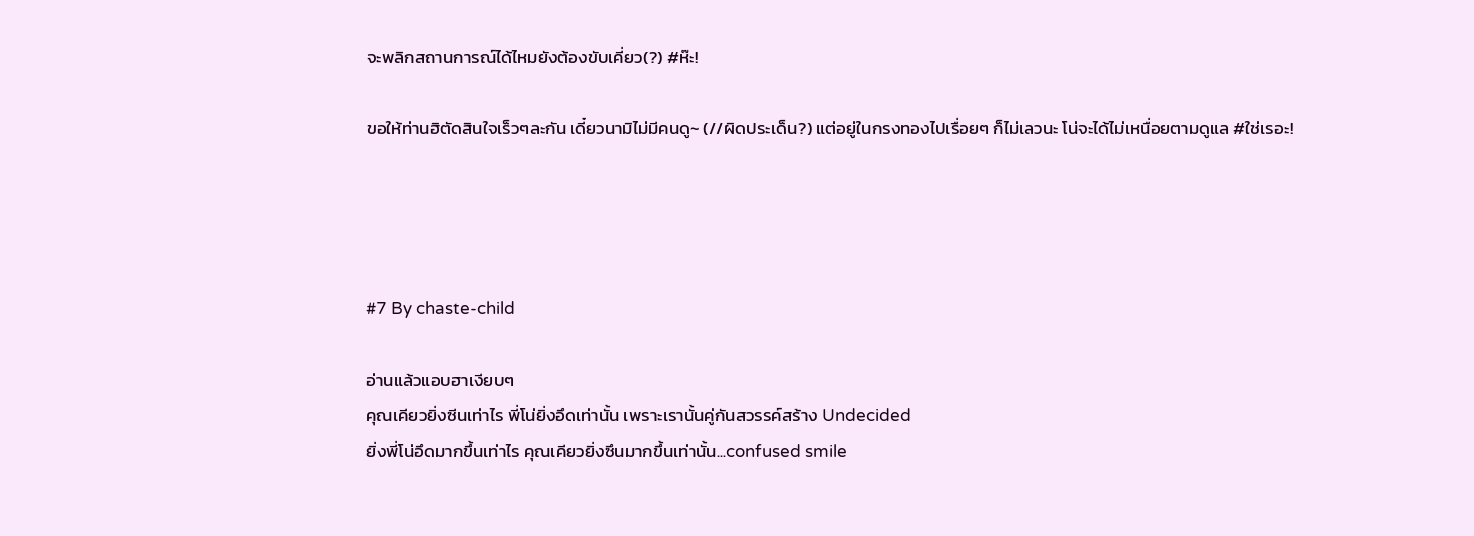จะพลิกสถานการณ์ได้ไหมยังต้องขับเคี่ยว(?) #ห๊ะ!

ขอให้ท่านฮิตัดสินใจเร็วๆละกัน เดี๋ยวนามิไม่มีคนดู~ (//ผิดประเด็น?) แต่อยู่ในกรงทองไปเรื่อยๆ ก็ไม่เลวนะ โน่จะได้ไม่เหนื่อยตามดูแล #ใช่เรอะ!




#7 By chaste-child

อ่านแล้วแอบฮาเงียบๆ
คุณเคียวยิ่งซีนเท่าไร พี่โน่ยิ่งอึดเท่านั้น เพราะเรานั้นคู่กันสวรรค์สร้าง Undecided
ยิ่งพี่โน่อึดมากขึ้นเท่าไร คุณเคียวยิ่งซึนมากขึ้นเท่านั้น...confused smile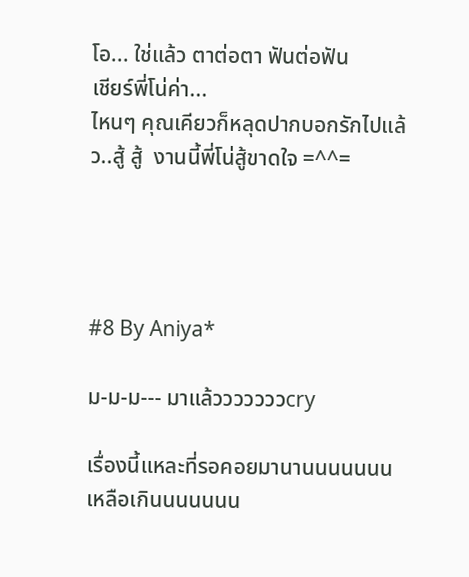โอ... ใช่แล้ว ตาต่อตา ฟันต่อฟัน
เชียร์พี่โน่ค่า...
ไหนๆ คุณเคียวก็หลุดปากบอกรักไปแล้ว..สู้ สู้  งานนี้พี่โน่สู้ขาดใจ =^^=




#8 By Aniya*

ม-ม-ม--- มาแล้วววววววcry

เรื่องนี้แหละที่รอคอยมานานนนนนนน เหลือเกินนนนนนน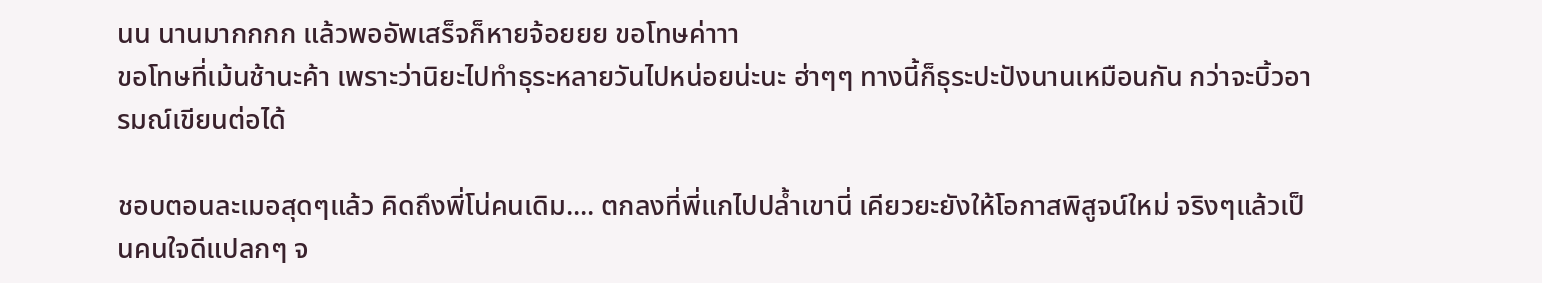นน นานมากกกก แล้วพออัพเสร็จก็หายจ้อยยย ขอโทษค่าาา
ขอโทษที่เม้นช้านะค้า เพราะว่านิยะไปทำธุระหลายวันไปหน่อยน่ะนะ ฮ่าๆๆ ทางนี้ก็ธุระปะปังนานเหมือนกัน กว่าจะบิ้วอารมณ์เขียนต่อได้

ชอบตอนละเมอสุดๆแล้ว คิดถึงพี่โน่คนเดิม.... ตกลงที่พี่แกไปปล้ำเขานี่ เคียวยะยังให้โอกาสพิสูจน์ใหม่ จริงๆแล้วเป็นคนใจดีแปลกๆ จ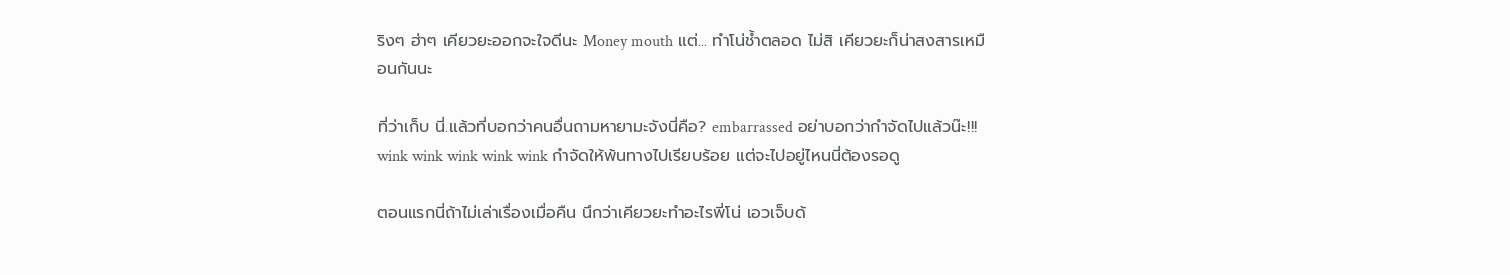ริงๆ ฮ่าๆ เคียวยะออกจะใจดีนะ Money mouth แต่... ทำโน่ช้ำตลอด ไม่สิ เคียวยะก็น่าสงสารเหมือนกันนะ

ที่ว่าเก็บ นี่.แล้วที่บอกว่าคนอื่นถามหายามะจังนี่คือ? embarrassed อย่าบอกว่ากำจัดไปแล้วน๊ะ!!! wink wink wink wink wink กำจัดให้พ้นทางไปเรียบร้อย แต่จะไปอยู่ไหนนี่ต้องรอดู

ตอนแรกนี่ถ้าไม่เล่าเรื่องเมื่อคืน นึกว่าเคียวยะทำอะไรพี่โน่ เอวเจ็บด้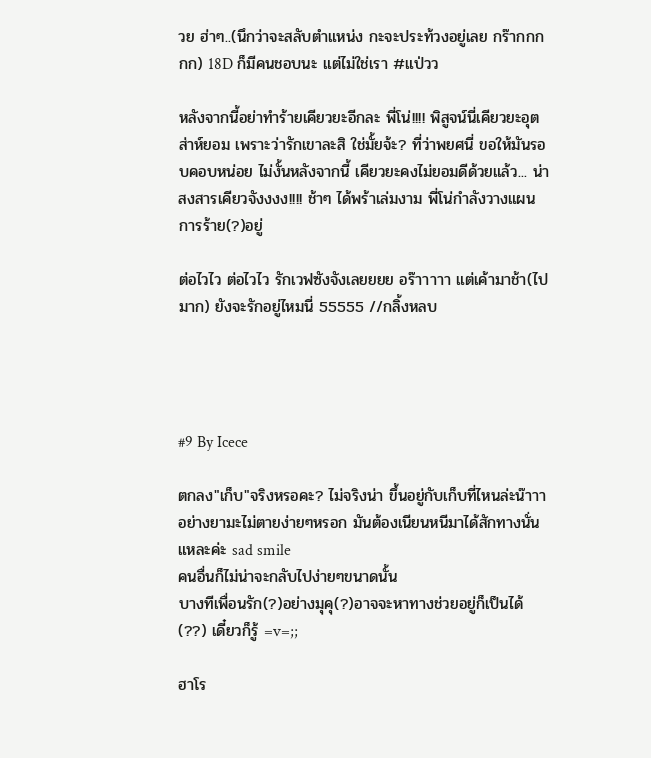วย ฮ่าๆ..(นึกว่าจะสลับตำแหน่ง กะจะประท้วงอยู่เลย กร๊ากกกกก) 18D ก็มีคนชอบนะ แต่ไม่ใช่เรา #แป่วว

หลังจากนี้อย่าทำร้ายเคียวยะอีกละ พี่โน่!!!! พิสูจน์นี่เคียวยะอุตส่าห์ยอม เพราะว่ารักเขาละสิ ใช่มั้ยจ้ะ? ที่ว่าพยศนี่ ขอให้มันรอบคอบหน่อย ไม่งั้นหลังจากนี้ เคียวยะคงไม่ยอมดีด้วยแล้ว... น่าสงสารเคียวจังงงง!!!! ช้าๆ ได้พร้าเล่มงาม พี่โน่กำลังวางแผนการร้าย(?)อยู่

ต่อไวไว ต่อไวไว รักเวฟซังจังเลยยยย อร๊าาาาา แต่เค้ามาช้า(ไปมาก) ยังจะรักอยู่ไหมนี่ 55555 //กลิ้งหลบ




#9 By Icece

ตกลง"เก็บ"จริงหรอคะ? ไม่จริงน่า ขึ้นอยู่กับเก็บที่ไหนล่ะน๊าาา
อย่างยามะไม่ตายง่ายๆหรอก มันต้องเนียนหนีมาได้สักทางนั่นแหละค่ะ sad smile
คนอื่นก็ไม่น่าจะกลับไปง่ายๆขนาดนั้น
บางทีเพื่อนรัก(?)อย่างมุคุ(?)อาจจะหาทางช่วยอยู่ก็เป็นได้(??) เดี๋ยวก็รู้ =v=;;

ฮาโร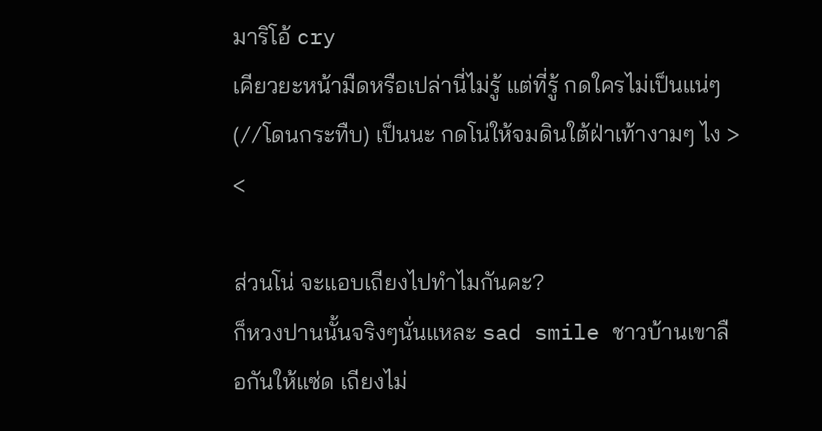มาริโอ้ cry
เคียวยะหน้ามืดหรือเปล่านี่ไม่รู้ แต่ที่รู้ กดใครไม่เป็นแน่ๆ (//โดนกระทืบ) เป็นนะ กดโน่ให้จมดินใต้ฝ่าเท้างามๆ ไง > <

ส่วนโน่ จะแอบเถียงไปทำไมกันคะ?
ก็หวงปานนั้นจริงๆนั่นแหละ sad smile ชาวบ้านเขาลือกันให้แซ่ด เถียงไม่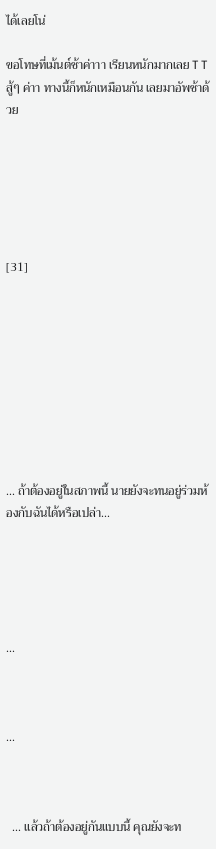ได้เลยโน่

ขอโทษที่เม้นต์ช้าค่าาา เรียนหนักมากเลย T T สู้ๆ ค่าา ทางนี้ก็หนักเหมือนกัน เลยมาอัพช้าด้วย






[31]









... ถ้าต้องอยู่ในสภาพนี้ นายยังจะทนอยู่ร่วมห้องกับฉันได้หรือเปล่า...





...



...



  ... แล้วถ้าต้องอยู่กันแบบนี้ คุณยังจะท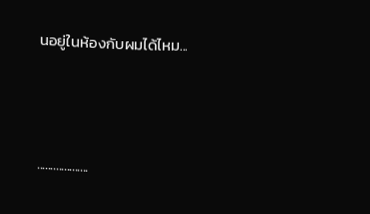นอยู่ในห้องกับผมได้ไหม...



...................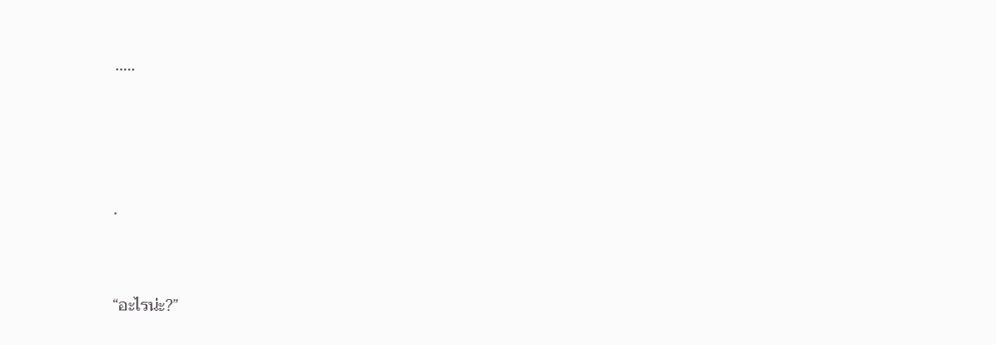.....





.



“อะไรน่ะ?”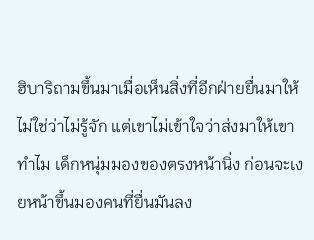ฮิบาริถามขึ้นมาเมื่อเห็นสิ่งที่อีกฝ่ายยื่นมาให้ ไม่ใช่ว่าไม่รู้จัก แต่เขาไม่เข้าใจว่าส่งมาให้เขาทำไม เด็กหนุ่มมองของตรงหน้านิ่ง ก่อนจะเงยหน้าขึ้นมองคนที่ยื่นมันลง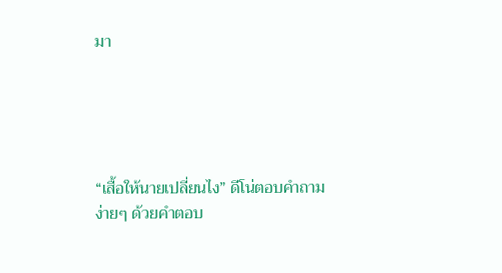มา





“เสื้อให้นายเปลี่ยนไง” ดีโน่ตอบคำถามง่ายๆ ด้วยคำตอบ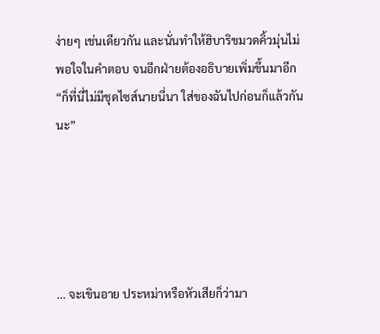ง่ายๆ เช่นเดียวกัน และนั่นทำให้ฮิบาริขมวดคิ้วมุ่นไม่พอใจในคำตอบ จนอีกฝ่ายต้องอธิบายเพิ่มขึ้นมาอีก “ก็ที่นี่ไม่มีชุดไซส์นายนี่นา ใส่ของฉันไปก่อนก็แล้วกันนะ”





... จะเขินอาย ประหม่าหรือหัวเสียก็ว่ามา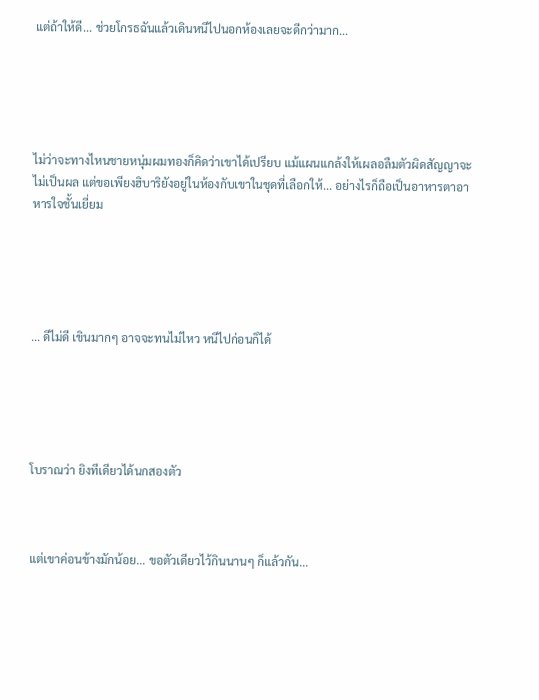แต่ถ้าให้ดี... ช่วยโกรธฉันแล้วเดินหนีไปนอกห้องเลยจะดีกว่ามาก...





ไม่ว่าจะทางไหนชายหนุ่มผมทองก็คิดว่าเขาได้เปรียบ แม้แผนแกล้งให้เผลอลืมตัวผิดสัญญาจะไม่เป็นผล แต่ขอเพียงฮิบาริยังอยู่ในห้องกับเขาในชุดที่เลือกให้... อย่างไรก็ถือเป็นอาหารตาอาหารใจชั้นเยี่ยม





... ดีไม่ดี เขินมากๆ อาจจะทนไม่ไหว หนีไปก่อนก็ได้





โบราณว่า ยิงทีเดียวได้นกสองตัว



แต่เขาค่อนข้างมักน้อย... ขอตัวเดียวไว้กินนานๆ ก็แล้วกัน...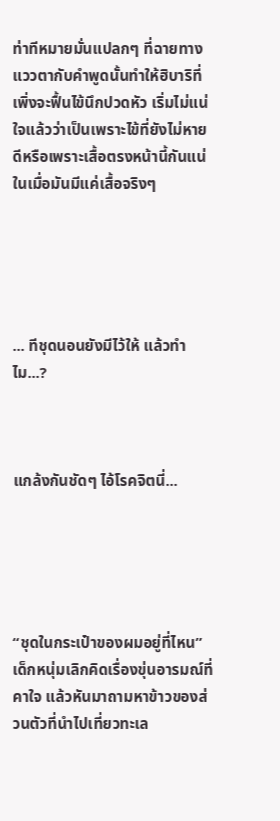ท่าทีหมายมั่นแปลกๆ ที่ฉายทางแววตากับคำพูดนั้นทำให้ฮิบาริที่เพิ่งจะฟื้นไข้นึกปวดหัว เริ่มไม่แน่ใจแล้วว่าเป็นเพราะไข้ที่ยังไม่หายดีหรือเพราะเสื้อตรงหน้านี้กันแน่ ในเมื่อมันมีแค่เสื้อจริงๆ





... ทีชุดนอนยังมีไว้ให้ แล้วทำไม...?



แกล้งกันชัดๆ ไอ้โรคจิตนี่...





“ชุดในกระเป๋าของผมอยู่ที่ไหน” เด็กหนุ่มเลิกคิดเรื่องขุ่นอารมณ์ที่คาใจ แล้วหันมาถามหาข้าวของส่วนตัวที่นำไปเที่ยวทะเล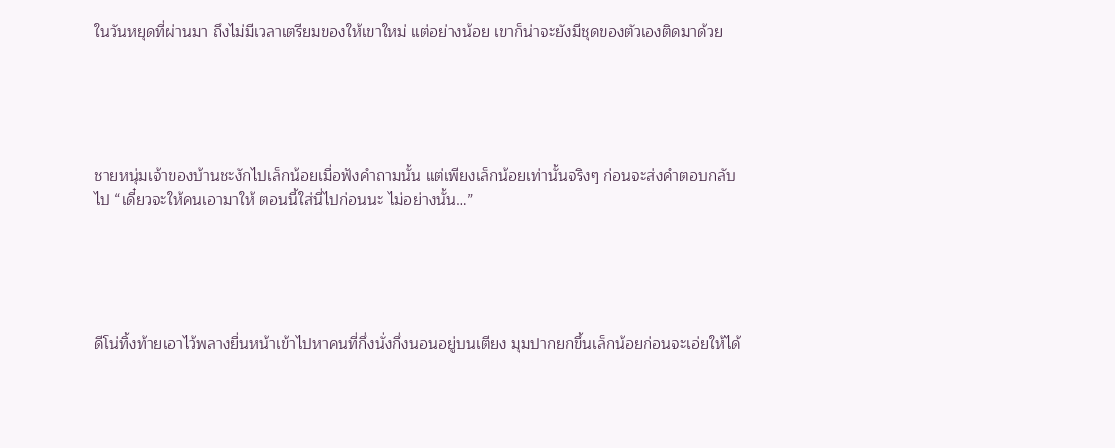ในวันหยุดที่ผ่านมา ถึงไม่มีเวลาเตรียมของให้เขาใหม่ แต่อย่างน้อย เขาก็น่าจะยังมีชุดของตัวเองติดมาด้วย





ชายหนุ่มเจ้าของบ้านชะงักไปเล็กน้อยเมื่อฟังคำถามนั้น แต่เพียงเล็กน้อยเท่านั้นจริงๆ ก่อนจะส่งคำตอบกลับไป “เดี๋ยวจะให้คนเอามาให้ ตอนนี้ใส่นี่ไปก่อนนะ ไม่อย่างนั้น…”





ดีโน่ทิ้งท้ายเอาไว้พลางยื่นหน้าเข้าไปหาคนที่กึ่งนั่งกึ่งนอนอยู่บนเตียง มุมปากยกขึ้นเล็กน้อยก่อนจะเอ่ยให้ได้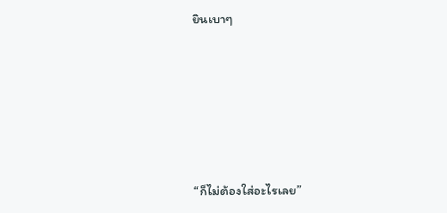ยินเบาๆ





“ก็ไม่ต้องใส่อะไรเลย”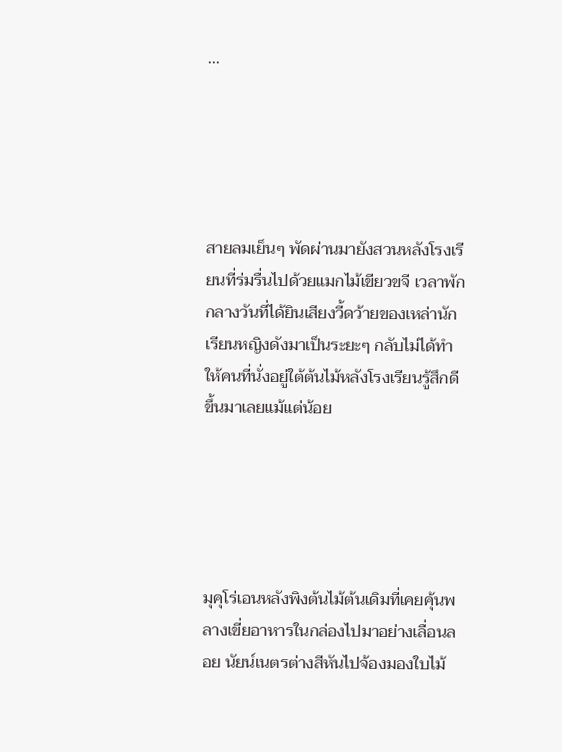...





สายลมเย็นๆ พัดผ่านมายังสวนหลังโรงเรียนที่ร่มรื่นไปด้วยแมกไม้เขียวขจี เวลาพักกลางวันที่ได้ยินเสียงวี้ดว้ายของเหล่านักเรียนหญิงดังมาเป็นระยะๆ กลับไม่ได้ทำให้คนที่นั่งอยู่ใต้ต้นไม้หลังโรงเรียนรู้สึกดีขึ้นมาเลยแม้แต่น้อย





มุคุโร่เอนหลังพิงต้นไม้ต้นเดิมที่เคยคุ้นพลางเขี่ยอาหารในกล่องไปมาอย่างเลื่อนลอย นัยน์เนตรต่างสีหันไปจ้องมองใบไม้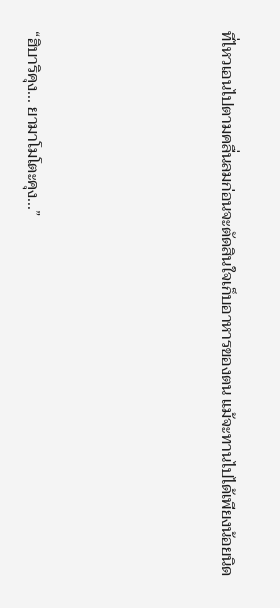ที่ไหวเอนไปตามคลื่นลมก่อนจะตัดสินใจเก็บอาหารของตน แม้จะทานไปได้เพียงน้อยนิด





“ฮิบาริคุง... ยามาโมโตะคุง...”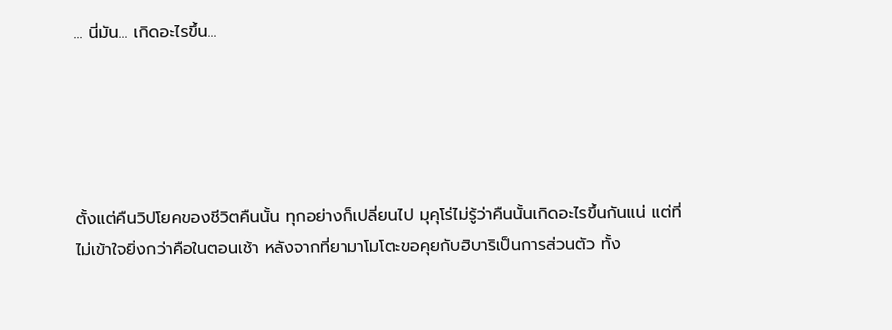... นี่มัน... เกิดอะไรขึ้น...





ตั้งแต่คืนวิปโยคของชีวิตคืนนั้น ทุกอย่างก็เปลี่ยนไป มุคุโร่ไม่รู้ว่าคืนนั้นเกิดอะไรขึ้นกันแน่ แต่ที่ไม่เข้าใจยิ่งกว่าคือในตอนเช้า หลังจากที่ยามาโมโตะขอคุยกับฮิบาริเป็นการส่วนตัว ทั้ง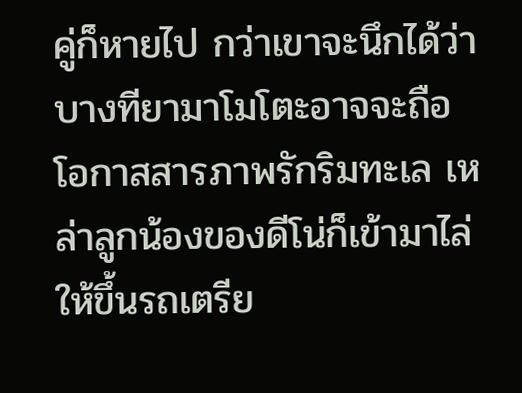คู่ก็หายไป กว่าเขาจะนึกได้ว่าบางทียามาโมโตะอาจจะถือโอกาสสารภาพรักริมทะเล เหล่าลูกน้องของดีโน่ก็เข้ามาไล่ให้ขึ้นรถเตรีย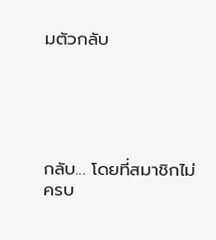มตัวกลับ





กลับ... โดยที่สมาชิกไม่ครบ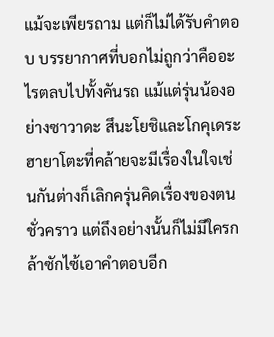แม้จะเพียรถาม แต่ก็ไม่ได้รับคำตอบ บรรยากาศที่บอกไม่ถูกว่าคืออะไรตลบไปทั้งคันรถ แม้แต่รุ่นน้องอย่างซาวาดะ สึนะโยชิและโกคุเดระ ฮายาโตะที่คล้ายจะมีเรื่องในใจเช่นกันต่างก็เลิกครุ่นคิดเรื่องของตนชั่วคราว แต่ถึงอย่างนั้นก็ไม่มีใครกล้าซักไซ้เอาคำตอบอีก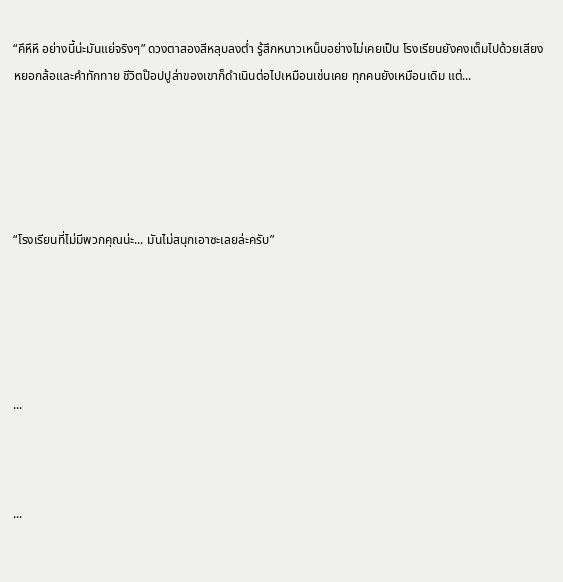“คึหึหึ อย่างนี้น่ะมันแย่จริงๆ” ดวงตาสองสีหลุบลงต่ำ รู้สึกหนาวเหน็บอย่างไม่เคยเป็น โรงเรียนยังคงเต็มไปด้วยเสียงหยอกล้อและคำทักทาย ชีวิตป๊อปปูล่าของเขาก็ดำเนินต่อไปเหมือนเช่นเคย ทุกคนยังเหมือนเดิม แต่...





“โรงเรียนที่ไม่มีพวกคุณน่ะ... มันไม่สนุกเอาซะเลยล่ะครับ”





...



...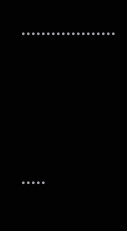...................



.....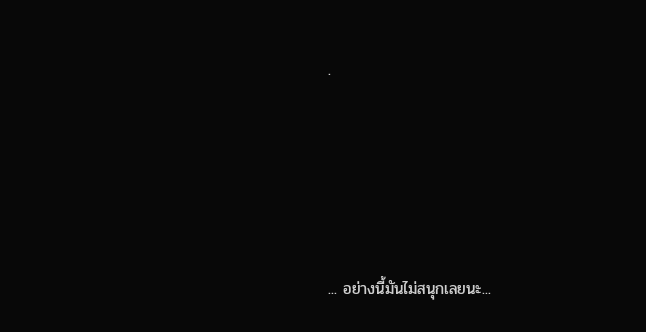.





... อย่างนี้มันไม่สนุกเลยนะ...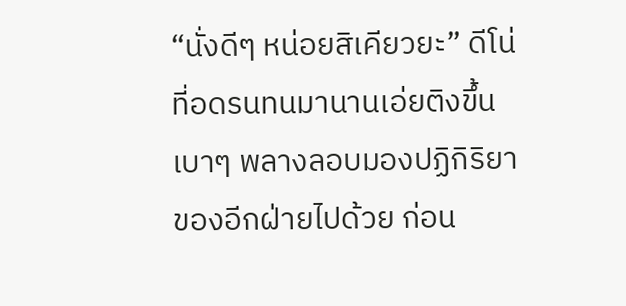“นั่งดีๆ หน่อยสิเคียวยะ” ดีโน่ที่อดรนทนมานานเอ่ยติงขึ้นเบาๆ พลางลอบมองปฏิกิริยาของอีกฝ่ายไปด้วย ก่อน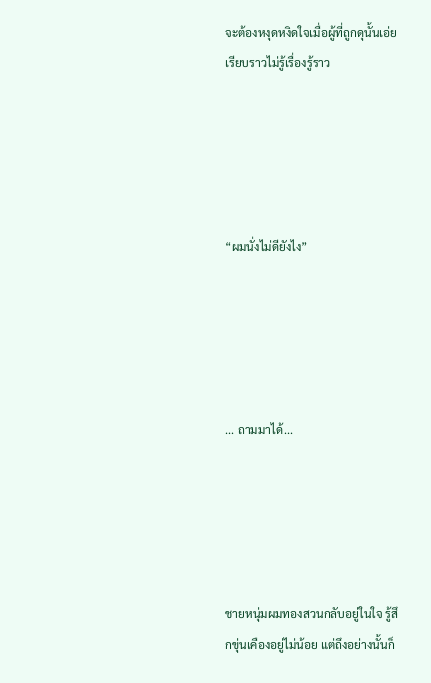จะต้องหงุดหงิดใจเมื่อผู้ที่ถูกดุนั้นเอ่ยเรียบราวไม่รู้เรื่องรู้ราว





“ผมนั่งไม่ดียังไง”





... ถามมาได้...





ชายหนุ่มผมทองสวนกลับอยู่ในใจ รู้สึกขุ่นเคืองอยู่ไม่น้อย แต่ถึงอย่างนั้นก็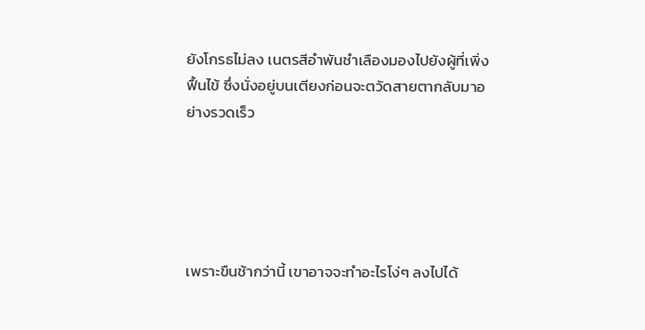ยังโกรธไม่ลง เนตรสีอำพันชำเลืองมองไปยังผู้ที่เพิ่งฟื้นไข้ ซึ่งนั่งอยู่บนเตียงก่อนจะตวัดสายตากลับมาอย่างรวดเร็ว





เพราะขืนช้ากว่านี้ เขาอาจจะทำอะไรโง่ๆ ลงไปได้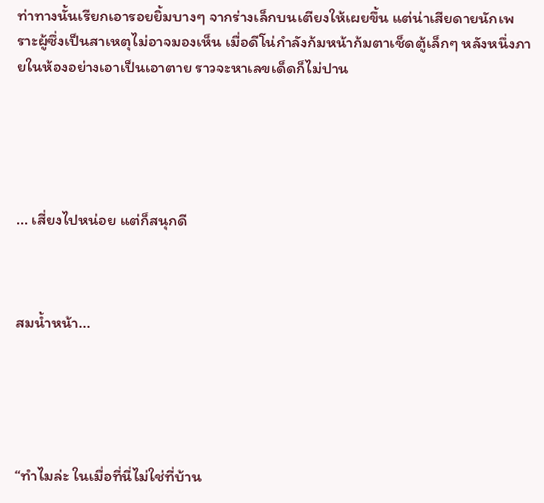ท่าทางนั้นเรียกเอารอยยิ้มบางๆ จากร่างเล็กบนเตียงให้เผยขึ้น แต่น่าเสียดายนักเพราะผู้ซึ่งเป็นสาเหตุไม่อาจมองเห็น เมื่อดีโน่กำลังก้มหน้าก้มตาเช็ดตู้เล็กๆ หลังหนึ่งภายในห้องอย่างเอาเป็นเอาตาย ราวจะหาเลขเด็ดก็ไม่ปาน





... เสี่ยงไปหน่อย แต่ก็สนุกดี



สมน้ำหน้า...





“ทำไมล่ะ ในเมื่อที่นี่ไม่ใช่ที่บ้าน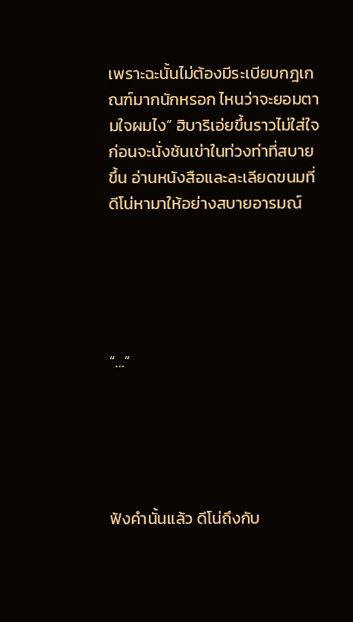เพราะฉะนั้นไม่ต้องมีระเบียบกฎเกณฑ์มากนักหรอก ไหนว่าจะยอมตามใจผมไง” ฮิบาริเอ่ยขึ้นราวไม่ใส่ใจ ก่อนจะนั่งชันเข่าในท่วงท่าที่สบายขึ้น อ่านหนังสือและละเลียดขนมที่ดีโน่หามาให้อย่างสบายอารมณ์





“…”





ฟังคำนั้นแล้ว ดีโน่ถึงกับ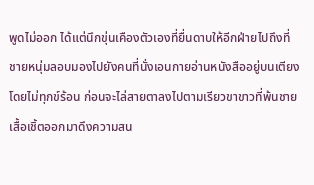พูดไม่ออก ได้แต่นึกขุ่นเคืองตัวเองที่ยื่นดาบให้อีกฝ่ายไปถึงที่ ชายหนุ่มลอบมองไปยังคนที่นั่งเอนกายอ่านหนังสืออยู่บนเตียงโดยไม่ทุกข์ร้อน ก่อนจะไล่สายตาลงไปตามเรียวขาขาวที่พ้นชายเสื้อเชิ้ตออกมาดึงความสน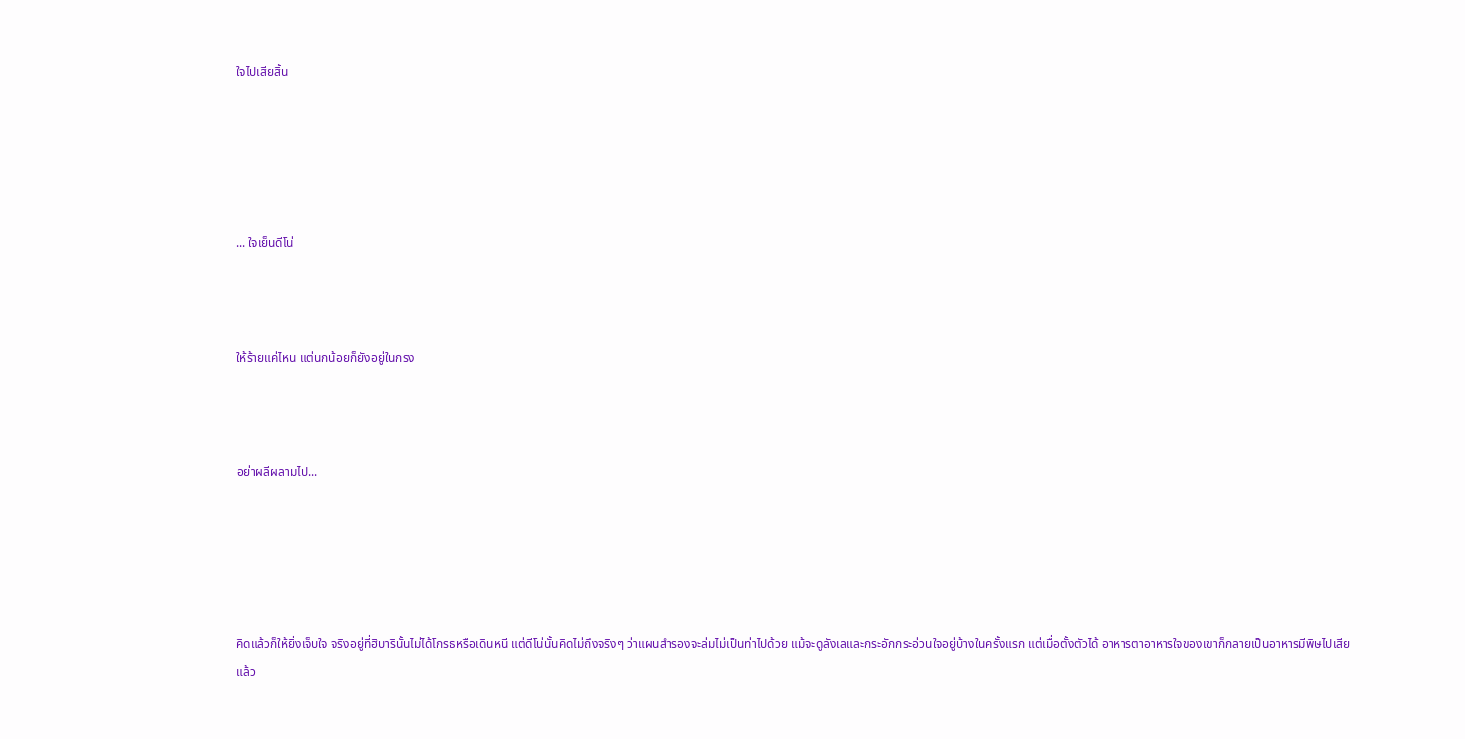ใจไปเสียสิ้น





... ใจเย็นดีโน่



ให้ร้ายแค่ไหน แต่นกน้อยก็ยังอยู่ในกรง



อย่าผลีผลามไป...





คิดแล้วก็ให้ยิ่งเจ็บใจ จริงอยู่ที่ฮิบารินั้นไม่ได้โกรธหรือเดินหนี แต่ดีโน่นั้นคิดไม่ถึงจริงๆ ว่าแผนสำรองจะล่มไม่เป็นท่าไปด้วย แม้จะดูลังเลและกระอักกระอ่วนใจอยู่บ้างในครั้งแรก แต่เมื่อตั้งตัวได้ อาหารตาอาหารใจของเขาก็กลายเป็นอาหารมีพิษไปเสียแล้ว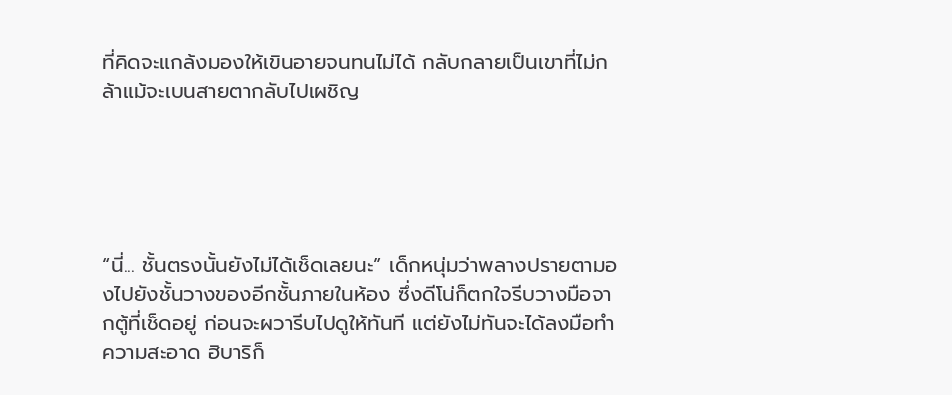ที่คิดจะแกล้งมองให้เขินอายจนทนไม่ได้ กลับกลายเป็นเขาที่ไม่กล้าแม้จะเบนสายตากลับไปเผชิญ





“นี่... ชั้นตรงนั้นยังไม่ได้เช็ดเลยนะ” เด็กหนุ่มว่าพลางปรายตามองไปยังชั้นวางของอีกชั้นภายในห้อง ซึ่งดีโน่ก็ตกใจรีบวางมือจากตู้ที่เช็ดอยู่ ก่อนจะผวารีบไปดูให้ทันที แต่ยังไม่ทันจะได้ลงมือทำความสะอาด ฮิบาริก็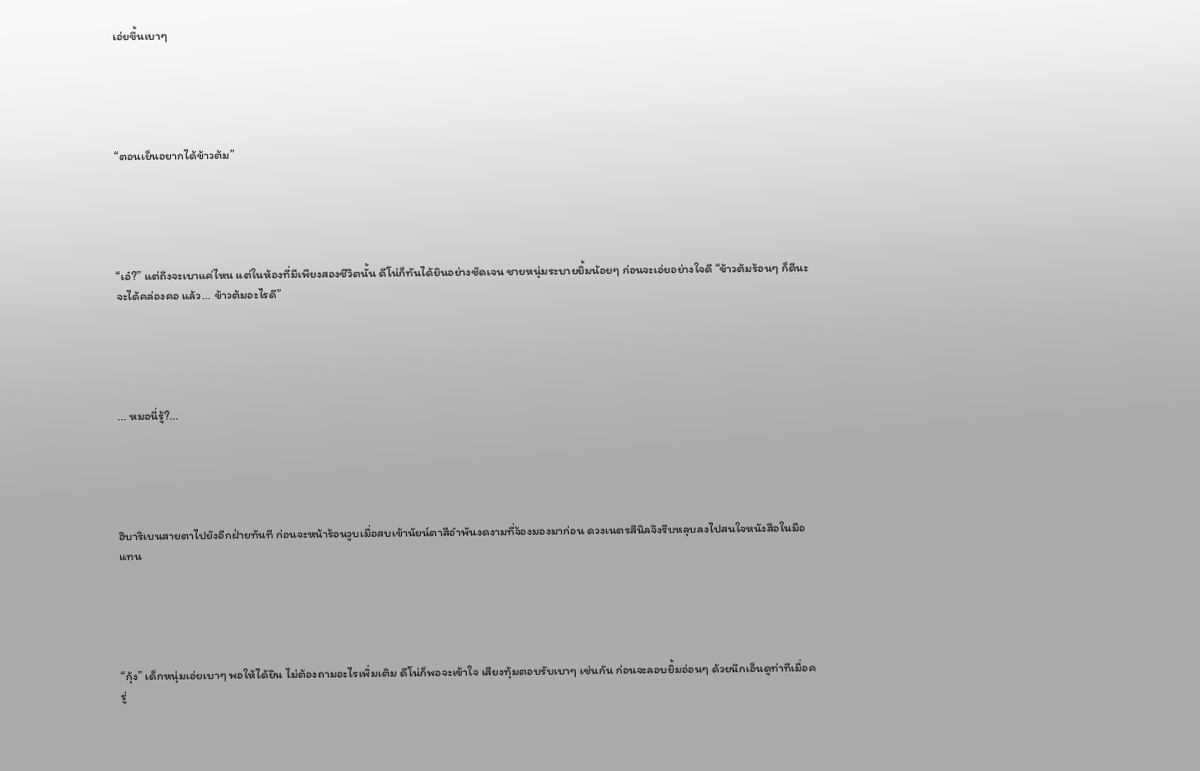เอ่ยขึ้นเบาๆ





“ตอนเย็นอยากได้ข้าวต้ม”





“เอ๋?” แต่ถึงจะเบาแค่ไหน แต่ในห้องที่มีเพียงสองชีวิตนั้น ดีโน่ก็ทันได้ยินอย่างชัดเจน ชายหนุ่มระบายยิ้มน้อยๆ ก่อนจะเอ่ยอย่างใจดี “ข้าวต้มร้อนๆ ก็ดีนะ จะได้คล่องคอ แล้ว... ข้าวต้มอะไรดี”





... หมอนี่รู้?...





ฮิบาริเบนสายตาไปยังอีกฝ่ายทันที ก่อนจะหน้าร้อนวูบเมื่อสบเข้านัยน์ตาสีอำพันงดงามที่จ้องมองมาก่อน ดวงเนตรสีนิลจึงรีบหลุบลงไปสนใจหนังสือในมือแทน





“กุ้ง” เด็กหนุ่มเอ่ยเบาๆ พอให้ได้ยิน ไม่ต้องถามอะไรเพิ่มเติม ดีโน่ก็พอจะเข้าใจ เสียงทุ้มตอบรับเบาๆ เช่นกัน ก่อนจะลอบยิ้มอ่อนๆ ด้วยนึกเอ็นดูท่าทีเมื่อครู่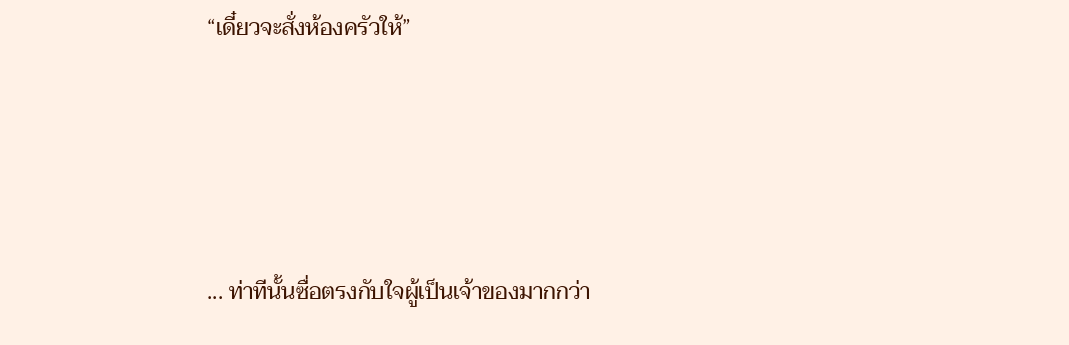“เดี๋ยวจะสั่งห้องครัวให้”





... ท่าทีนั้นซื่อตรงกับใจผู้เป็นเจ้าของมากกว่า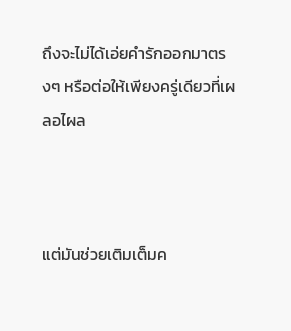ถึงจะไม่ได้เอ่ยคำรักออกมาตรงๆ หรือต่อให้เพียงครู่เดียวที่เผลอไผล



แต่มันช่วยเติมเต็มค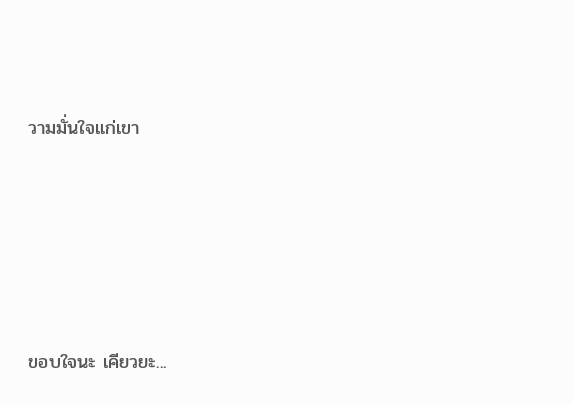วามมั่นใจแก่เขา





ขอบใจนะ เคียวยะ...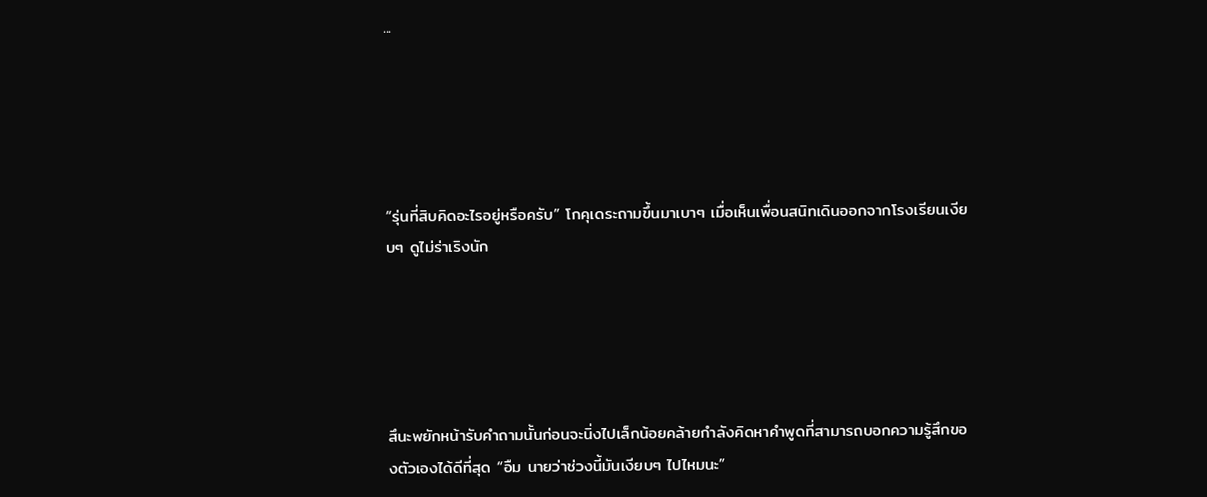...





“รุ่นที่สิบคิดอะไรอยู่หรือครับ” โกคุเดระถามขึ้นมาเบาๆ เมื่อเห็นเพื่อนสนิทเดินออกจากโรงเรียนเงียบๆ ดูไม่ร่าเริงนัก





สึนะพยักหน้ารับคำถามนั้นก่อนจะนิ่งไปเล็กน้อยคล้ายกำลังคิดหาคำพูดที่สามารถบอกความรู้สึกของตัวเองได้ดีที่สุด “อืม นายว่าช่วงนี้มันเงียบๆ ไปไหมนะ”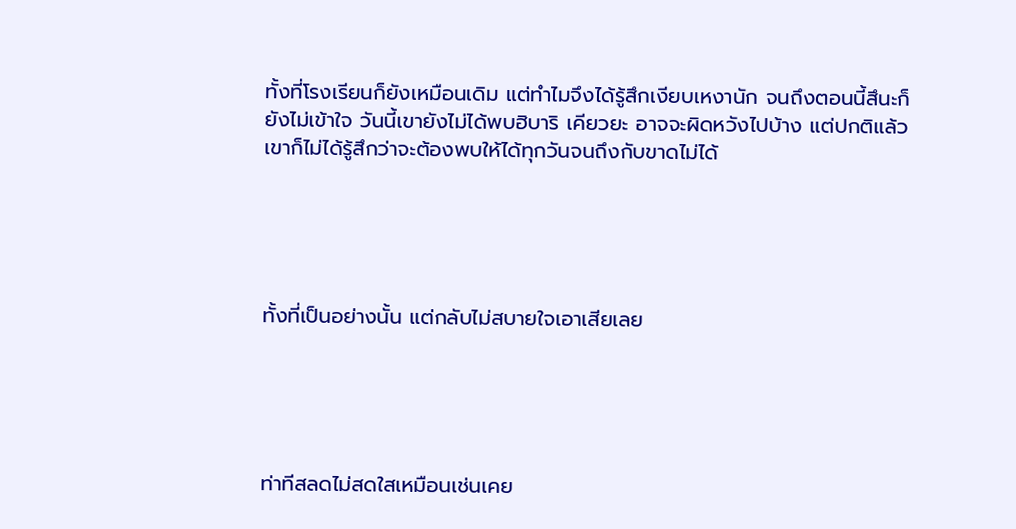ทั้งที่โรงเรียนก็ยังเหมือนเดิม แต่ทำไมจึงได้รู้สึกเงียบเหงานัก จนถึงตอนนี้สึนะก็ยังไม่เข้าใจ วันนี้เขายังไม่ได้พบฮิบาริ เคียวยะ อาจจะผิดหวังไปบ้าง แต่ปกติแล้วเขาก็ไม่ได้รู้สึกว่าจะต้องพบให้ได้ทุกวันจนถึงกับขาดไม่ได้





ทั้งที่เป็นอย่างนั้น แต่กลับไม่สบายใจเอาเสียเลย





ท่าทีสลดไม่สดใสเหมือนเช่นเคย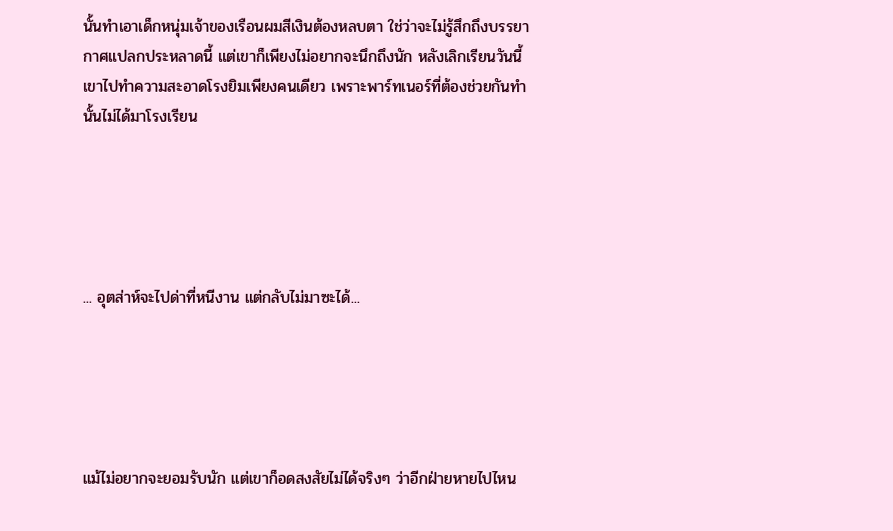นั้นทำเอาเด็กหนุ่มเจ้าของเรือนผมสีเงินต้องหลบตา ใช่ว่าจะไม่รู้สึกถึงบรรยากาศแปลกประหลาดนี้ แต่เขาก็เพียงไม่อยากจะนึกถึงนัก หลังเลิกเรียนวันนี้เขาไปทำความสะอาดโรงยิมเพียงคนเดียว เพราะพาร์ทเนอร์ที่ต้องช่วยกันทำนั้นไม่ได้มาโรงเรียน





... อุตส่าห์จะไปด่าที่หนีงาน แต่กลับไม่มาซะได้...





แม้ไม่อยากจะยอมรับนัก แต่เขาก็อดสงสัยไม่ได้จริงๆ ว่าอีกฝ่ายหายไปไหน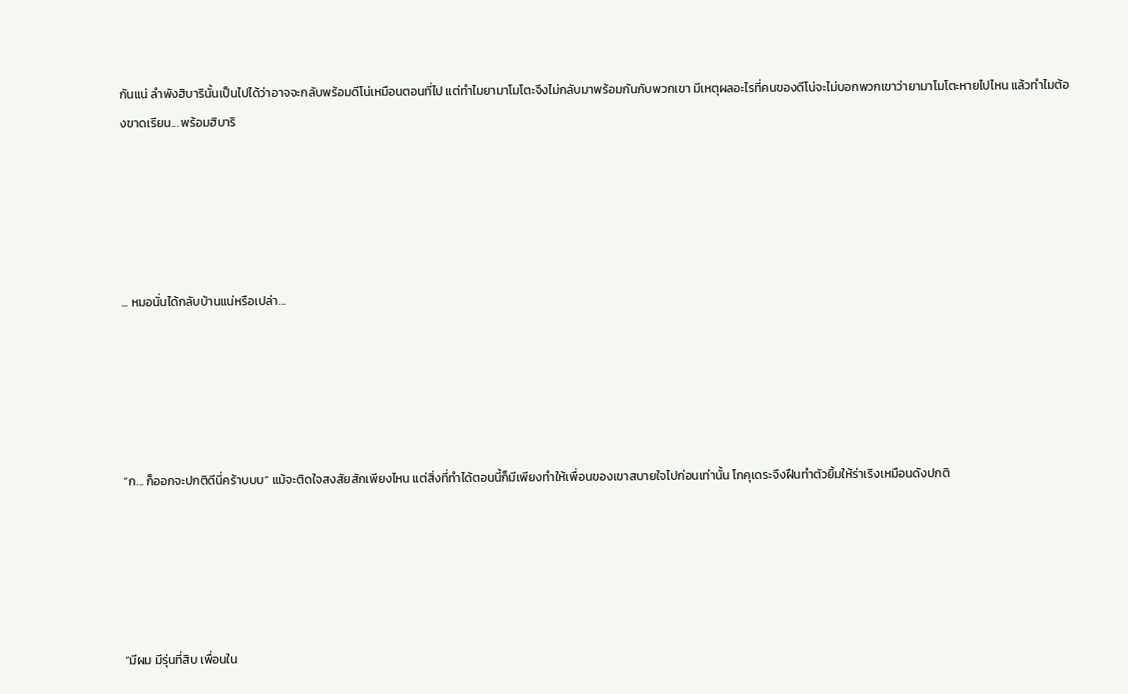กันแน่ ลำพังฮิบารินั้นเป็นไปได้ว่าอาจจะกลับพร้อมดีโน่เหมือนตอนที่ไป แต่ทำไมยามาโมโตะจึงไม่กลับมาพร้อมกันกับพวกเขา มีเหตุผลอะไรที่คนของดีโน่จะไม่บอกพวกเขาว่ายามาโมโตะหายไปไหน แล้วทำไมต้องขาดเรียน... พร้อมฮิบาริ





... หมอนั่นได้กลับบ้านแน่หรือเปล่า...





“ก... ก็ออกจะปกติดีนี่คร้าบบบ” แม้จะติดใจสงสัยสักเพียงไหน แต่สิ่งที่ทำได้ตอนนี้ก็มีเพียงทำให้เพื่อนของเขาสบายใจไปก่อนเท่านั้น โกคุเดระจึงฝืนทำตัวยิ้มให้ร่าเริงเหมือนดังปกติ





“มีผม มีรุ่นที่สิบ เพื่อนใน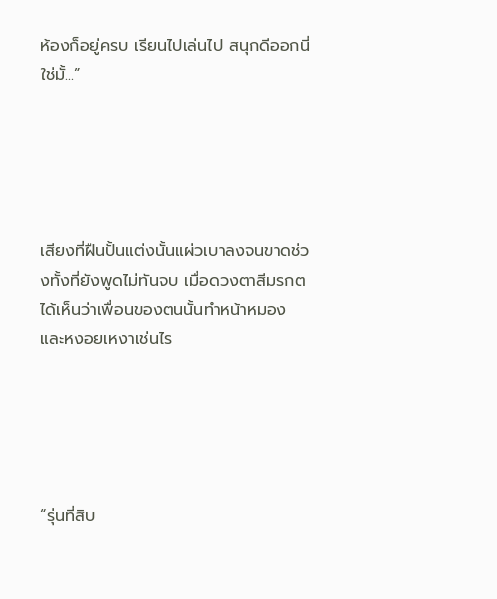ห้องก็อยู่ครบ เรียนไปเล่นไป สนุกดีออกนี่ ใช่มั้...”





เสียงที่ฝืนปั้นแต่งนั้นแผ่วเบาลงจนขาดช่วงทั้งที่ยังพูดไม่ทันจบ เมื่อดวงตาสีมรกตได้เห็นว่าเพื่อนของตนนั้นทำหน้าหมอง และหงอยเหงาเช่นไร





“รุ่นที่สิบ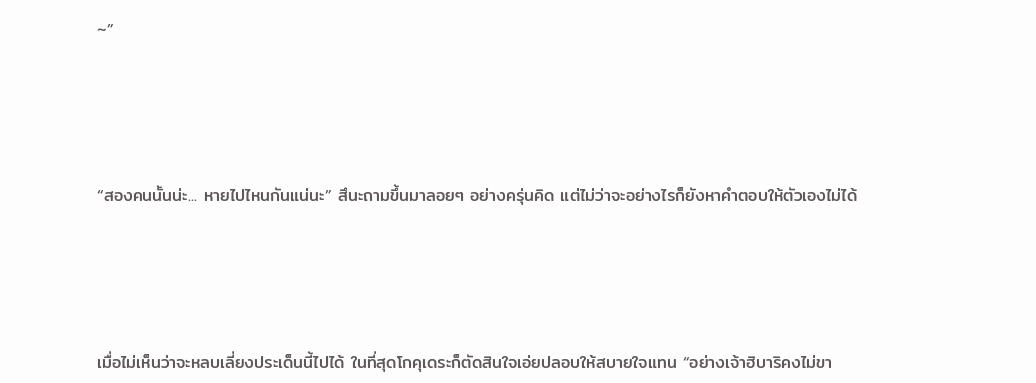~”





“สองคนนั้นน่ะ... หายไปไหนกันแน่นะ” สึนะถามขึ้นมาลอยๆ อย่างครุ่นคิด แต่ไม่ว่าจะอย่างไรก็ยังหาคำตอบให้ตัวเองไม่ได้





เมื่อไม่เห็นว่าจะหลบเลี่ยงประเด็นนี้ไปได้ ในที่สุดโกคุเดระก็ตัดสินใจเอ่ยปลอบให้สบายใจแทน “อย่างเจ้าฮิบาริคงไม่ขา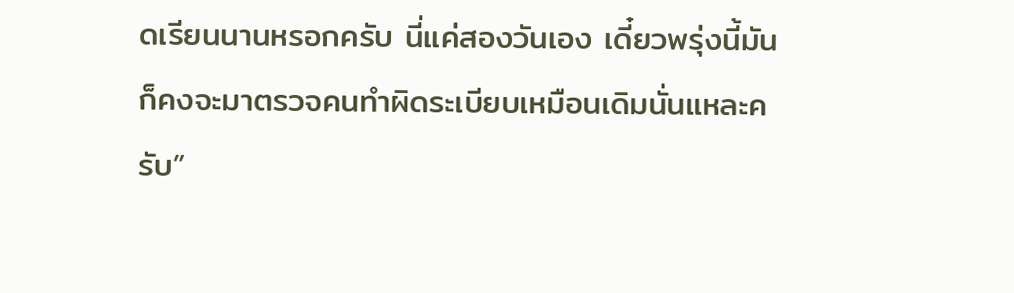ดเรียนนานหรอกครับ นี่แค่สองวันเอง เดี๋ยวพรุ่งนี้มันก็คงจะมาตรวจคนทำผิดระเบียบเหมือนเดิมนั่นแหละครับ”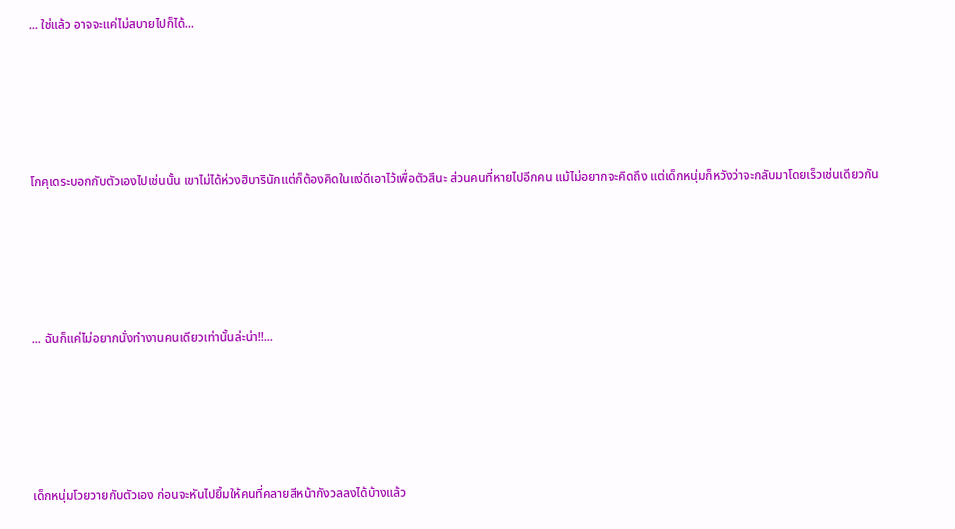... ใช่แล้ว อาจจะแค่ไม่สบายไปก็ได้...





โกคุเดระบอกกับตัวเองไปเช่นนั้น เขาไม่ได้ห่วงฮิบารินักแต่ก็ต้องคิดในแง่ดีเอาไว้เพื่อตัวสึนะ ส่วนคนที่หายไปอีกคน แม้ไม่อยากจะคิดถึง แต่เด็กหนุ่มก็หวังว่าจะกลับมาโดยเร็วเช่นเดียวกัน





... ฉันก็แค่ไม่อยากนั่งทำงานคนเดียวเท่านั้นล่ะน่า!!...





เด็กหนุ่มโวยวายกับตัวเอง ก่อนจะหันไปยิ้มให้คนที่คลายสีหน้ากังวลลงได้บ้างแล้ว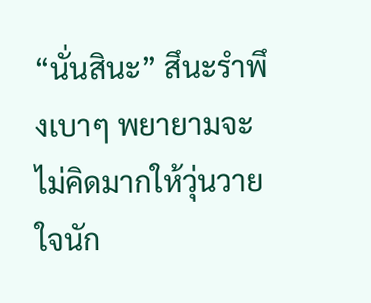“นั่นสินะ” สึนะรำพึงเบาๆ พยายามจะไม่คิดมากให้วุ่นวายใจนัก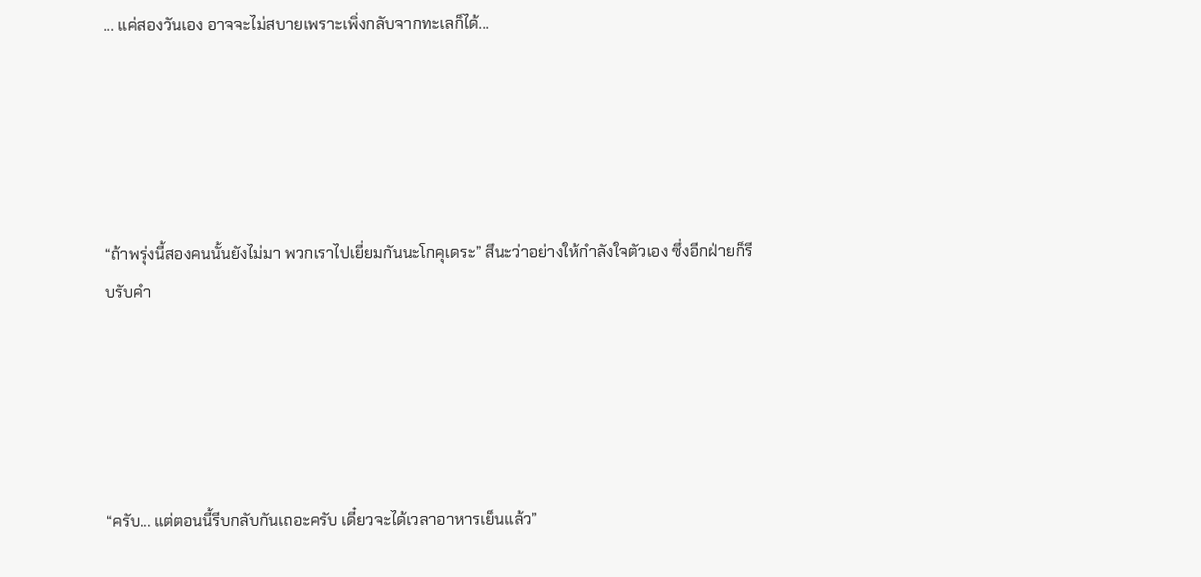... แค่สองวันเอง อาจจะไม่สบายเพราะเพิ่งกลับจากทะเลก็ได้...





“ถ้าพรุ่งนี้สองคนนั้นยังไม่มา พวกเราไปเยี่ยมกันนะโกคุเดระ” สึนะว่าอย่างให้กำลังใจตัวเอง ซึ่งอีกฝ่ายก็รีบรับคำ





“ครับ... แต่ตอนนี้รีบกลับกันเถอะครับ เดี๋ยวจะได้เวลาอาหารเย็นแล้ว”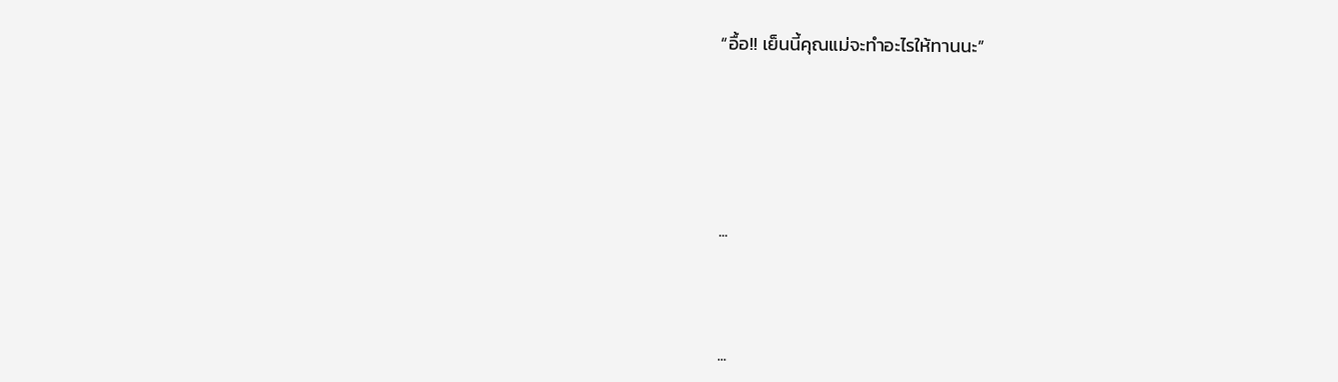“อื้อ!! เย็นนี้คุณแม่จะทำอะไรให้ทานนะ”





...



...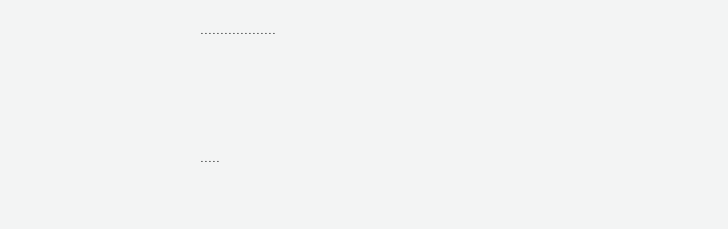...................



.....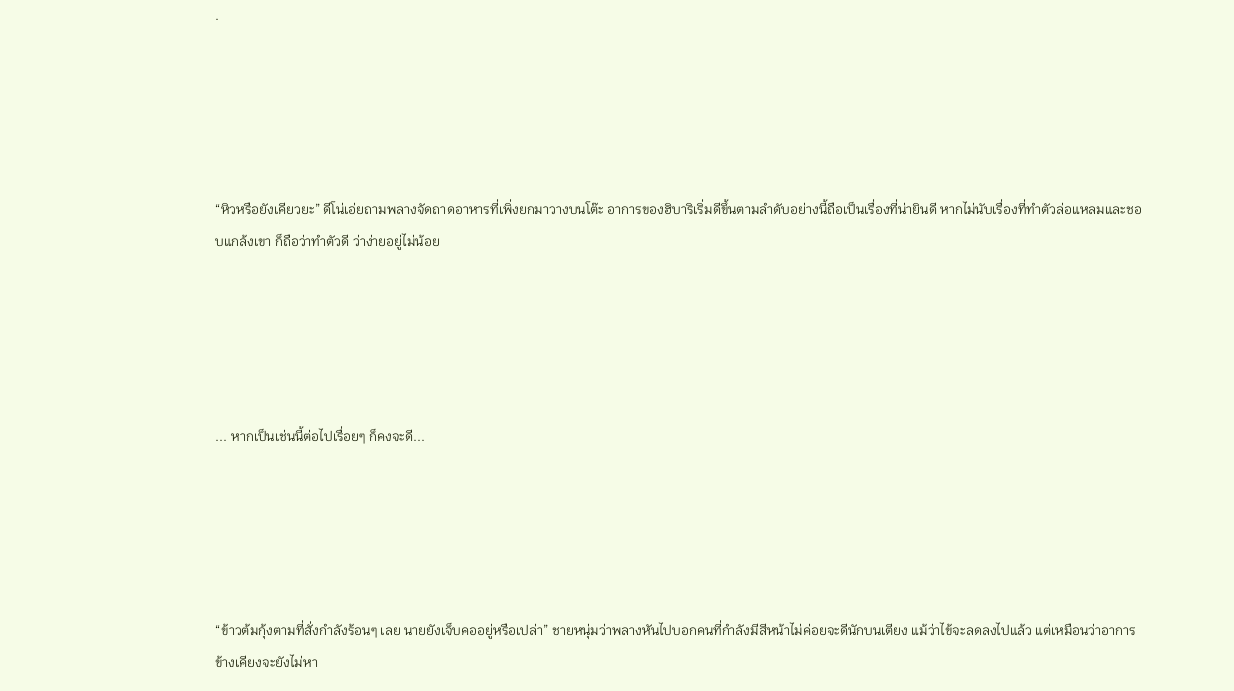.





“หิวหรือยังเคียวยะ” ดีโน่เอ่ยถามพลางจัดถาดอาหารที่เพิ่งยกมาวางบนโต๊ะ อาการของฮิบาริเริ่มดีขึ้นตามลำดับอย่างนี้ถือเป็นเรื่องที่น่ายินดี หากไม่นับเรื่องที่ทำตัวล่อแหลมและชอบแกล้งเขา ก็ถือว่าทำตัวดี ว่าง่ายอยู่ไม่น้อย





... หากเป็นเช่นนี้ต่อไปเรื่อยๆ ก็คงจะดี...





“ข้าวต้มกุ้งตามที่สั่งกำลังร้อนๆ เลย นายยังเจ็บคออยู่หรือเปล่า” ชายหนุ่มว่าพลางหันไปบอกคนที่กำลังมีสีหน้าไม่ค่อยจะดีนักบนเตียง แม้ว่าไข้จะลดลงไปแล้ว แต่เหมือนว่าอาการข้างเคียงจะยังไม่หา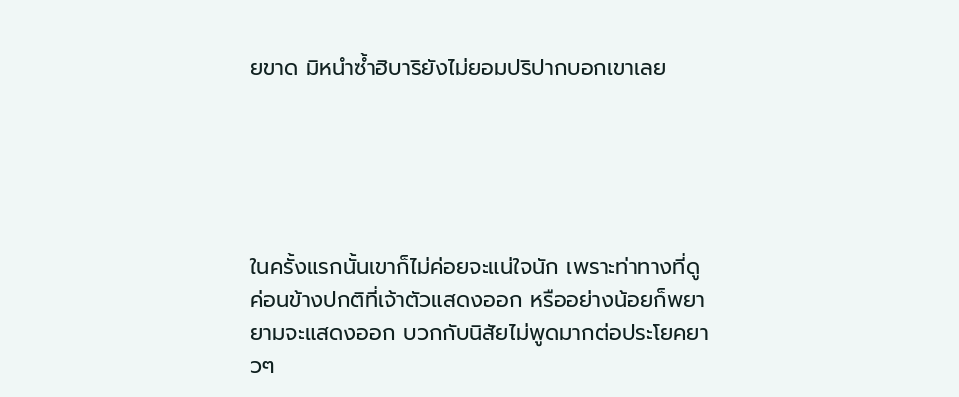ยขาด มิหนำซ้ำฮิบาริยังไม่ยอมปริปากบอกเขาเลย





ในครั้งแรกนั้นเขาก็ไม่ค่อยจะแน่ใจนัก เพราะท่าทางที่ดูค่อนข้างปกติที่เจ้าตัวแสดงออก หรืออย่างน้อยก็พยายามจะแสดงออก บวกกับนิสัยไม่พูดมากต่อประโยคยาวๆ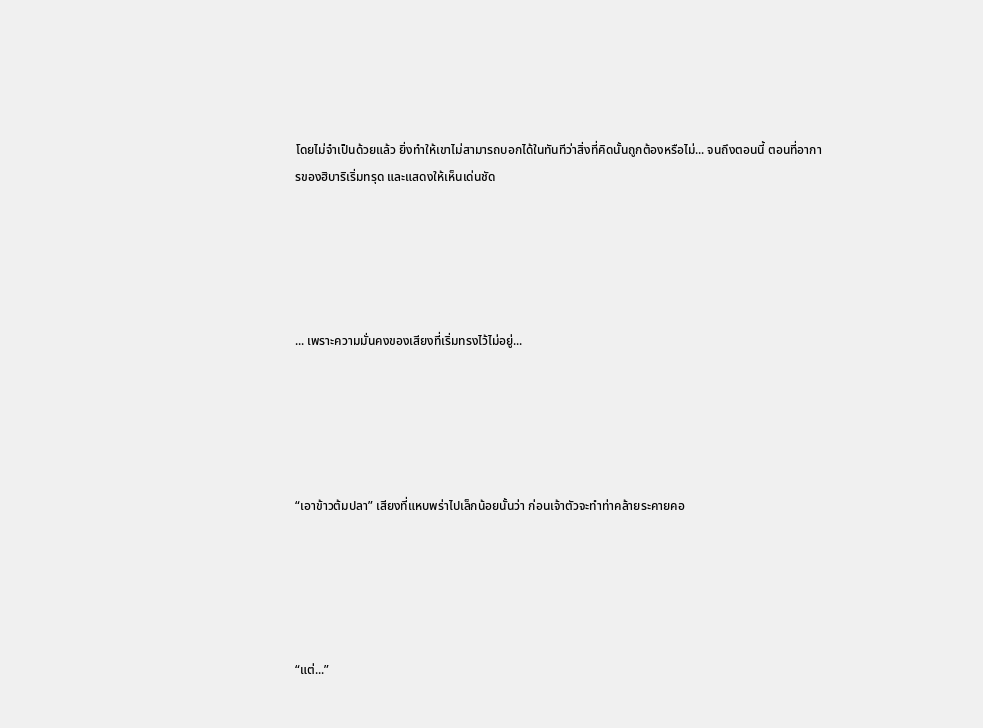โดยไม่จำเป็นด้วยแล้ว ยิ่งทำให้เขาไม่สามารถบอกได้ในทันทีว่าสิ่งที่คิดนั้นถูกต้องหรือไม่... จนถึงตอนนี้ ตอนที่อาการของฮิบาริเริ่มทรุด และแสดงให้เห็นเด่นชัด





... เพราะความมั่นคงของเสียงที่เริ่มทรงไว้ไม่อยู่...





“เอาข้าวต้มปลา” เสียงที่แหบพร่าไปเล็กน้อยนั้นว่า ก่อนเจ้าตัวจะทำท่าคล้ายระคายคอ





“แต่...”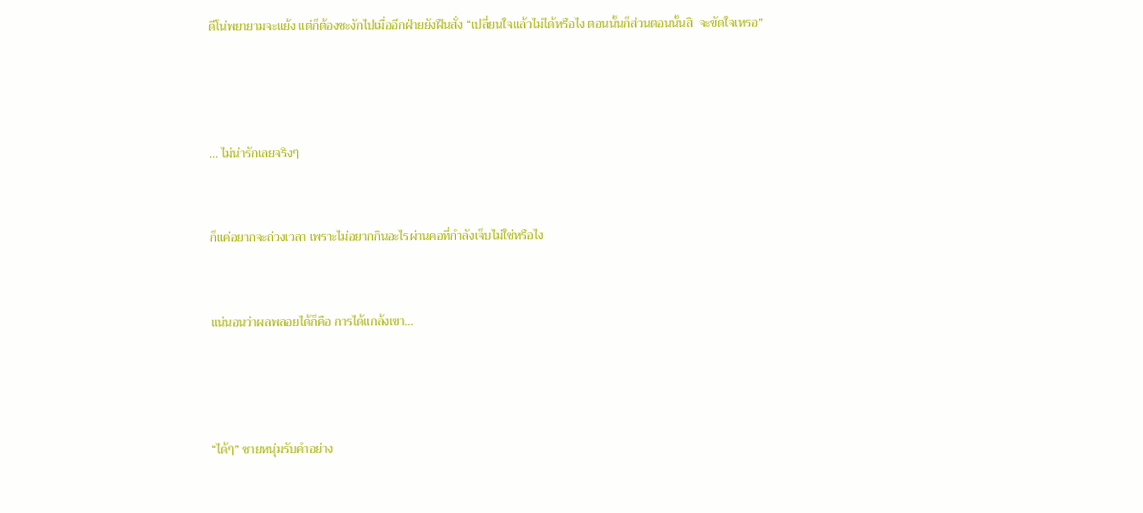ดีโน่พยายามจะแย้ง แต่ก็ต้องชะงักไปเมื่ออีกฝ่ายยังฝืนสั่ง “เปลี่ยนใจแล้วไม่ได้หรือไง ตอนนั้นก็ส่วนตอนนั้นสิ  จะขัดใจเหรอ”





... ไม่น่ารักเลยจริงๆ



ก็แค่อยากจะถ่วงเวลา เพราะไม่อยากกินอะไรผ่านคอที่กำลังเจ็บไม่ใช่หรือไง



แน่นอนว่าผลพลอยได้ก็คือ การได้แกล้งเขา...





“ได้ๆ” ชายหนุ่มรับคำอย่าง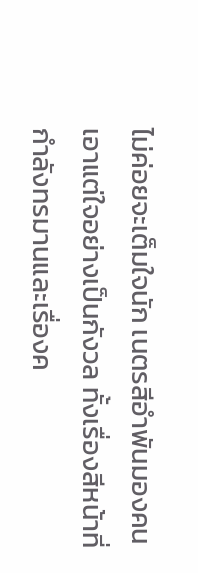ไม่ค่อยจะเต็มใจนัก เนตรสีอำพันมองคนเอาแต่ใจอย่างเป็นกังวล ทั้งเรื่องสีหน้าที่กำลังทรมานและเรื่องค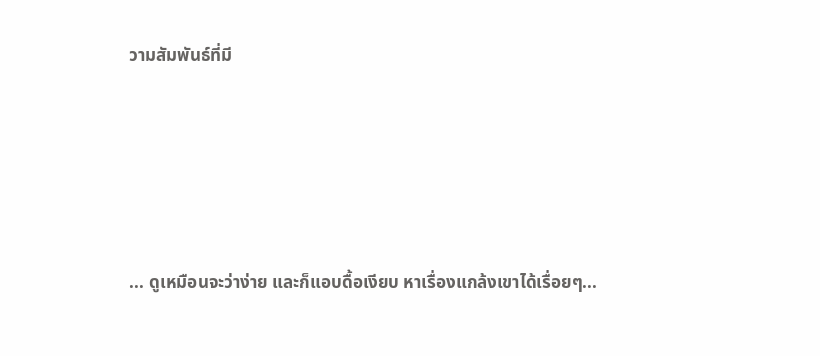วามสัมพันธ์ที่มี





... ดูเหมือนจะว่าง่าย และก็แอบดื้อเงียบ หาเรื่องแกล้งเขาได้เรื่อยๆ...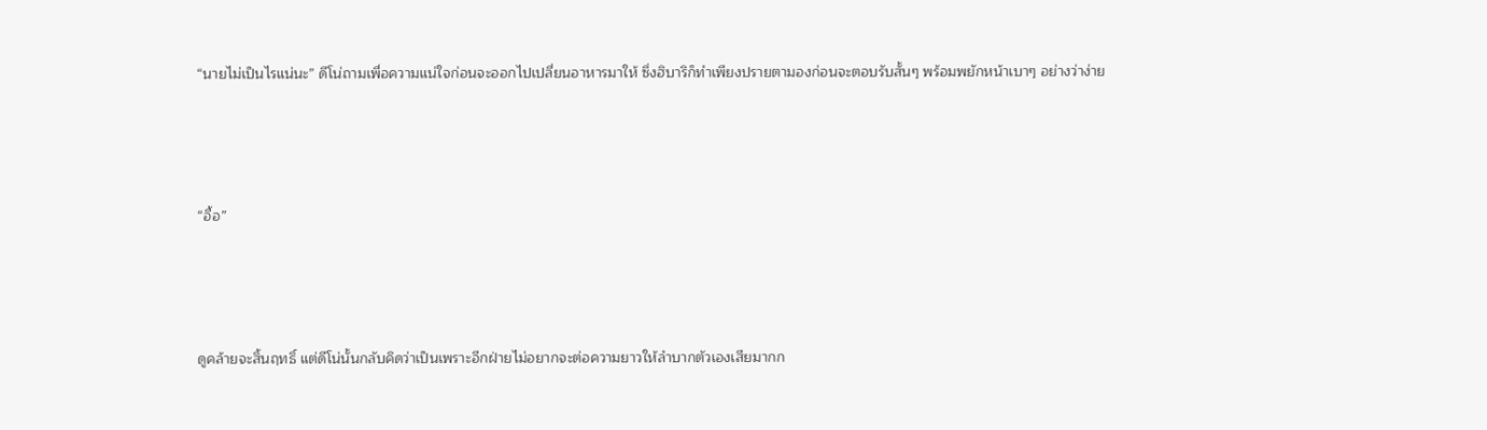“นายไม่เป็นไรแน่นะ” ดีโน่ถามเพื่อความแน่ใจก่อนจะออกไปเปลี่ยนอาหารมาให้ ซึ่งฮิบาริก็ทำเพียงปรายตามองก่อนจะตอบรับสั้นๆ พร้อมพยักหน้าเบาๆ อย่างว่าง่าย





“อื้อ”





ดูคล้ายจะสิ้นฤทธิ์ แต่ดีโน่นั้นกลับคิดว่าเป็นเพราะอีกฝ่ายไม่อยากจะต่อความยาวให้ลำบากตัวเองเสียมากก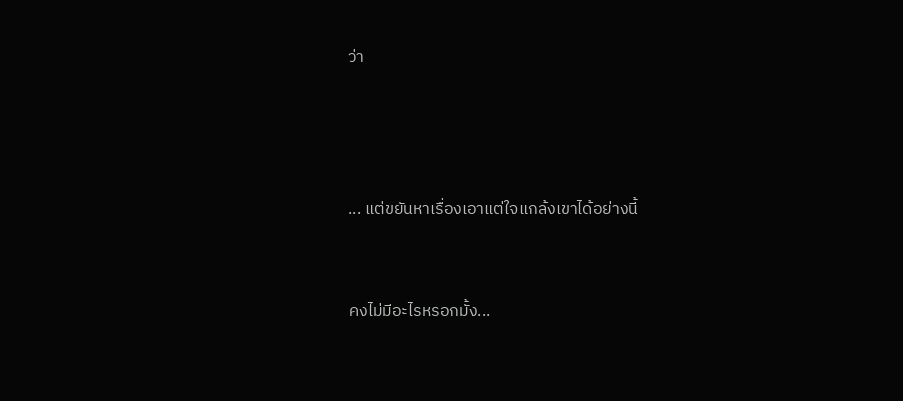ว่า





... แต่ขยันหาเรื่องเอาแต่ใจแกล้งเขาได้อย่างนี้



คงไม่มีอะไรหรอกมั้ง...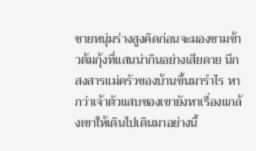ชายหนุ่มร่างสูงคิดก่อนจะมองชามข้าวต้มกุ้งที่แสนน่ากินอย่างเสียดาย นึกสงสารแม่ครัวของบ้านขึ้นมารำไร หากว่าเจ้าตัวแสบของเขายังหาเรื่องแกล้งเขาให้เดินไปเดินมาอย่างนี้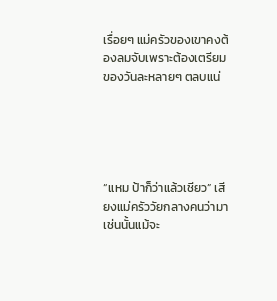เรื่อยๆ แม่ครัวของเขาคงต้องลมจับเพราะต้องเตรียมของวันละหลายๆ ตลบแน่





“แหม ป้าก็ว่าแล้วเชียว” เสียงแม่ครัววัยกลางคนว่ามาเช่นนั้นแม้จะ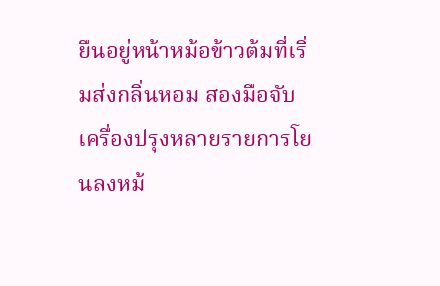ยืนอยู่หน้าหม้อข้าวต้มที่เริ่มส่งกลิ่นหอม สองมือจับเครื่องปรุงหลายรายการโยนลงหม้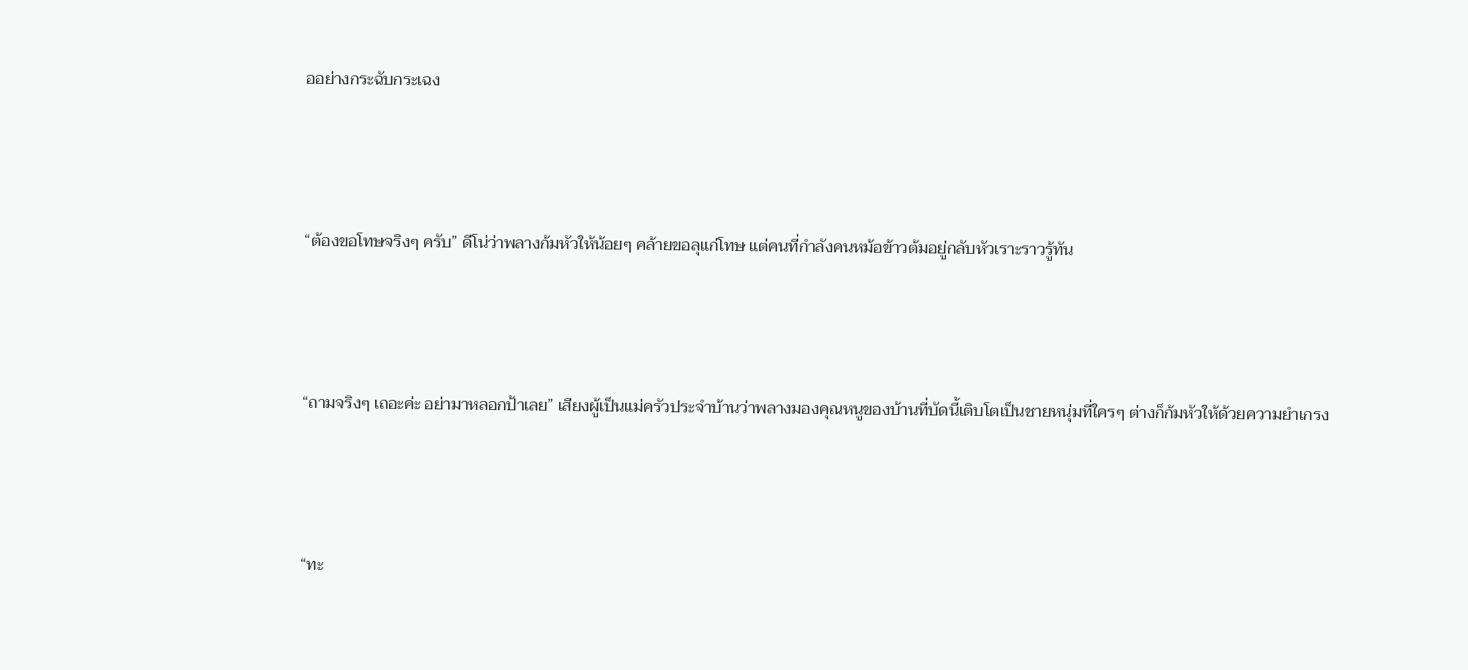ออย่างกระฉับกระเฉง





“ต้องขอโทษจริงๆ ครับ” ดีโน่ว่าพลางก้มหัวให้น้อยๆ คล้ายขอลุแก่โทษ แต่คนที่กำลังคนหม้อข้าวต้มอยู่กลับหัวเราะราวรู้ทัน





“ถามจริงๆ เถอะค่ะ อย่ามาหลอกป้าเลย” เสียงผู้เป็นแม่ครัวประจำบ้านว่าพลางมองคุณหนูของบ้านที่บัดนี้เติบโตเป็นชายหนุ่มที่ใครๆ ต่างก็ก้มหัวให้ด้วยความยำเกรง





“ทะ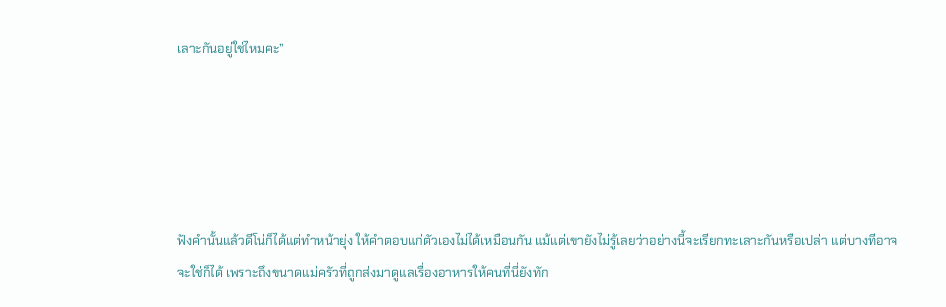เลาะกันอยู่ใช่ไหมคะ”





ฟังคำนั้นแล้วดีโน่ก็ได้แต่ทำหน้ายุ่ง ให้คำตอบแก่ตัวเองไม่ได้เหมือนกัน แม้แต่เขายังไม่รู้เลยว่าอย่างนี้จะเรียกทะเลาะกันหรือเปล่า แต่บางทีอาจจะใช่ก็ได้ เพราะถึงขนาดแม่ครัวที่ถูกส่งมาดูแลเรื่องอาหารให้คนที่นี่ยังทัก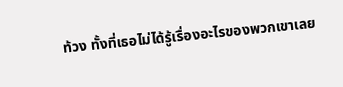ท้วง ทั้งที่เธอไม่ได้รู้เรื่องอะไรของพวกเขาเลย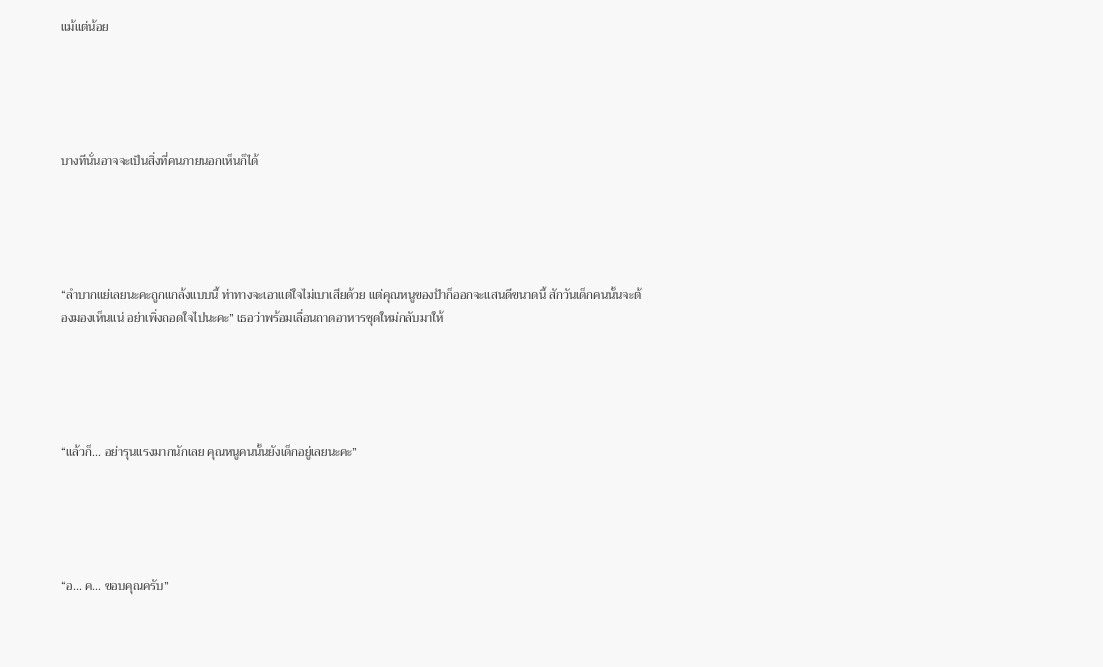แม้แต่น้อย





บางทีนั่นอาจจะเป็นสิ่งที่คนภายนอกเห็นก็ได้





“ลำบากแย่เลยนะคะถูกแกล้งแบบนี้ ท่าทางจะเอาแต่ใจไม่เบาเสียด้วย แต่คุณหนูของป้าก็ออกจะแสนดีขนาดนี้ สักวันเด็กคนนั้นจะต้องมองเห็นแน่ อย่าเพิ่งถอดใจไปนะคะ” เธอว่าพร้อมเลื่อนถาดอาหารชุดใหม่กลับมาให้





“แล้วก็... อย่ารุนแรงมากนักเลย คุณหนูคนนั้นยังเด็กอยู่เลยนะคะ”





“อ... ค... ขอบคุณครับ”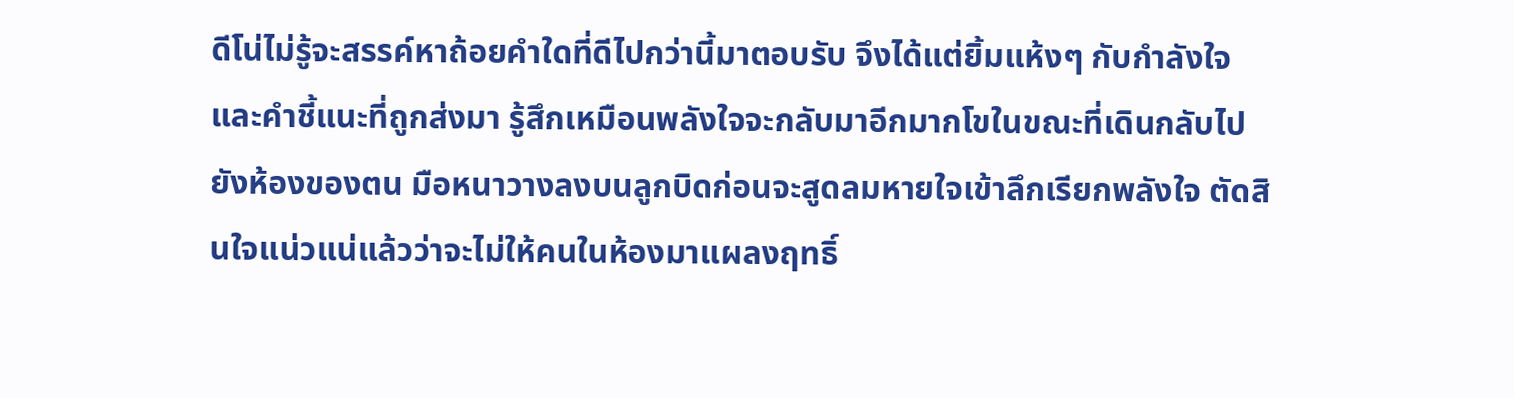ดีโน่ไม่รู้จะสรรค์หาถ้อยคำใดที่ดีไปกว่านี้มาตอบรับ จึงได้แต่ยิ้มแห้งๆ กับกำลังใจและคำชี้แนะที่ถูกส่งมา รู้สึกเหมือนพลังใจจะกลับมาอีกมากโขในขณะที่เดินกลับไปยังห้องของตน มือหนาวางลงบนลูกบิดก่อนจะสูดลมหายใจเข้าลึกเรียกพลังใจ ตัดสินใจแน่วแน่แล้วว่าจะไม่ให้คนในห้องมาแผลงฤทธิ์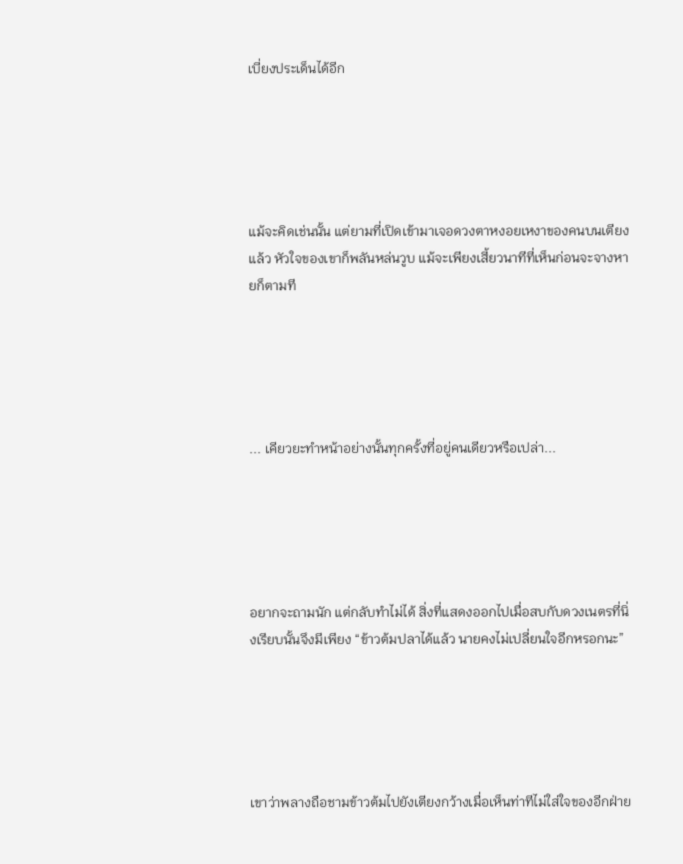เบี่ยงประเด็นได้อีก





แม้จะคิดเช่นนั้น แต่ยามที่เปิดเข้ามาเจอดวงตาหงอยเหงาของคนบนเตียงแล้ว หัวใจของเขาก็พลันหล่นวูบ แม้จะเพียงเสี้ยวนาทีที่เห็นก่อนจะจางหายก็ตามที





... เคียวยะทำหน้าอย่างนั้นทุกครั้งที่อยู่คนเดียวหรือเปล่า...





อยากจะถามนัก แต่กลับทำไม่ได้ สิ่งที่แสดงออกไปเมื่อสบกับดวงเนตรที่นิ่งเรียบนั้นจึงมีเพียง “ข้าวต้มปลาได้แล้ว นายคงไม่เปลี่ยนใจอีกหรอกนะ”





เขาว่าพลางถือชามข้าวต้มไปยังเตียงกว้างเมื่อเห็นท่าทีไม่ใส่ใจของอีกฝ่าย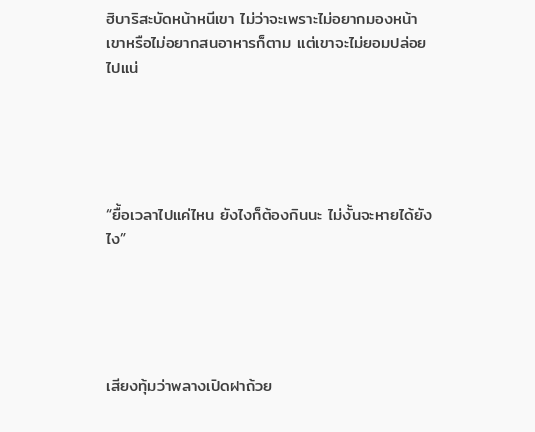ฮิบาริสะบัดหน้าหนีเขา ไม่ว่าจะเพราะไม่อยากมองหน้าเขาหรือไม่อยากสนอาหารก็ตาม แต่เขาจะไม่ยอมปล่อยไปแน่





“ยื้อเวลาไปแค่ไหน ยังไงก็ต้องกินนะ ไม่งั้นจะหายได้ยังไง”





เสียงทุ้มว่าพลางเปิดฝาถ้วย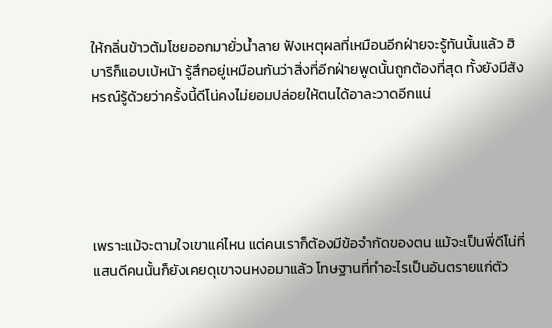ให้กลิ่นข้าวต้มโชยออกมายั่วน้ำลาย ฟังเหตุผลที่เหมือนอีกฝ่ายจะรู้ทันนั้นแล้ว ฮิบาริก็แอบเบ้หน้า รู้สึกอยู่เหมือนกันว่าสิ่งที่อีกฝ่ายพูดนั้นถูกต้องที่สุด ทั้งยังมีสังหรณ์รู้ด้วยว่าครั้งนี้ดีโน่คงไม่ยอมปล่อยให้ตนได้อาละวาดอีกแน่





เพราะแม้จะตามใจเขาแค่ไหน แต่คนเราก็ต้องมีข้อจำกัดของตน แม้จะเป็นพี่ดีโน่ที่แสนดีคนนั้นก็ยังเคยดุเขาจนหงอมาแล้ว โทษฐานที่ทำอะไรเป็นอันตรายแก่ตัว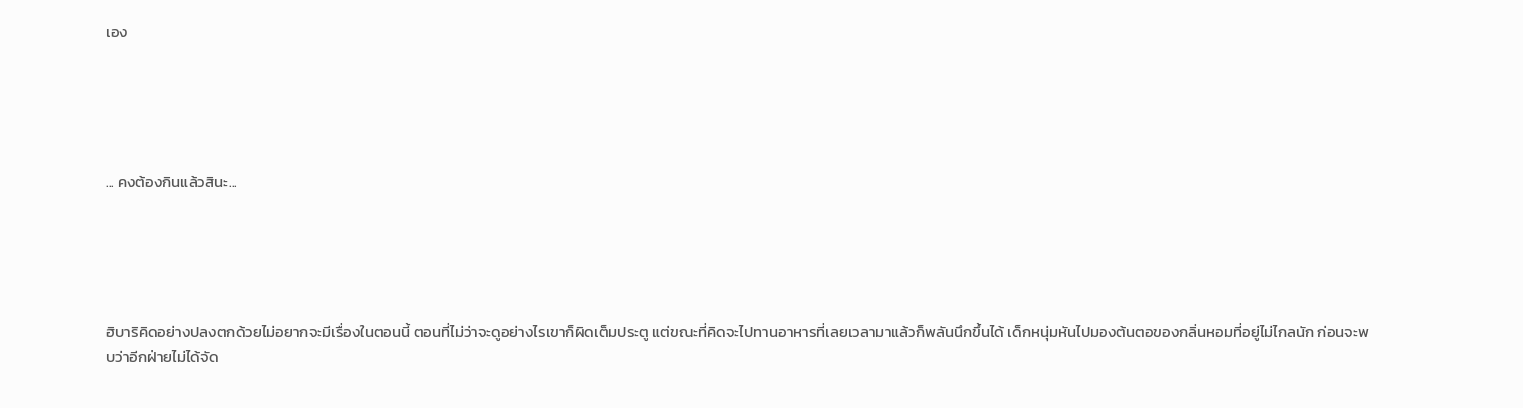เอง





... คงต้องกินแล้วสินะ...





ฮิบาริคิดอย่างปลงตกด้วยไม่อยากจะมีเรื่องในตอนนี้ ตอนที่ไม่ว่าจะดูอย่างไรเขาก็ผิดเต็มประตู แต่ขณะที่คิดจะไปทานอาหารที่เลยเวลามาแล้วก็พลันนึกขึ้นได้ เด็กหนุ่มหันไปมองต้นตอของกลิ่นหอมที่อยู่ไม่ไกลนัก ก่อนจะพบว่าอีกฝ่ายไม่ได้จัด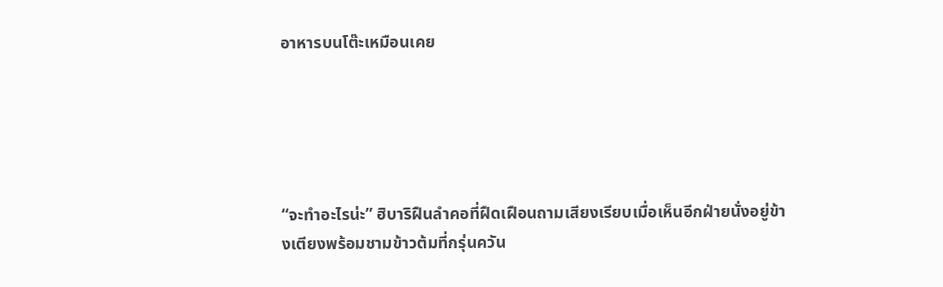อาหารบนโต๊ะเหมือนเคย





“จะทำอะไรน่ะ” ฮิบาริฝืนลำคอที่ฝืดเฝือนถามเสียงเรียบเมื่อเห็นอีกฝ่ายนั่งอยู่ข้างเตียงพร้อมชามข้าวต้มที่กรุ่นควัน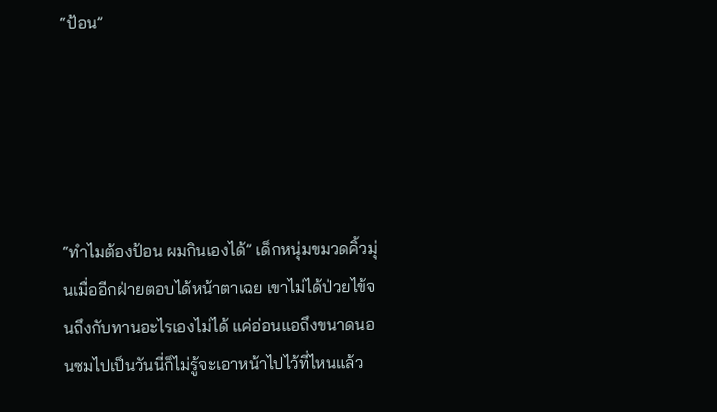“ป้อน”





“ทำไมต้องป้อน ผมกินเองได้” เด็กหนุ่มขมวดคิ้วมุ่นเมื่ออีกฝ่ายตอบได้หน้าตาเฉย เขาไม่ได้ป่วยไข้จนถึงกับทานอะไรเองไม่ได้ แค่อ่อนแอถึงขนาดนอนซมไปเป็นวันนี่ก็ไม่รู้จะเอาหน้าไปไว้ที่ไหนแล้ว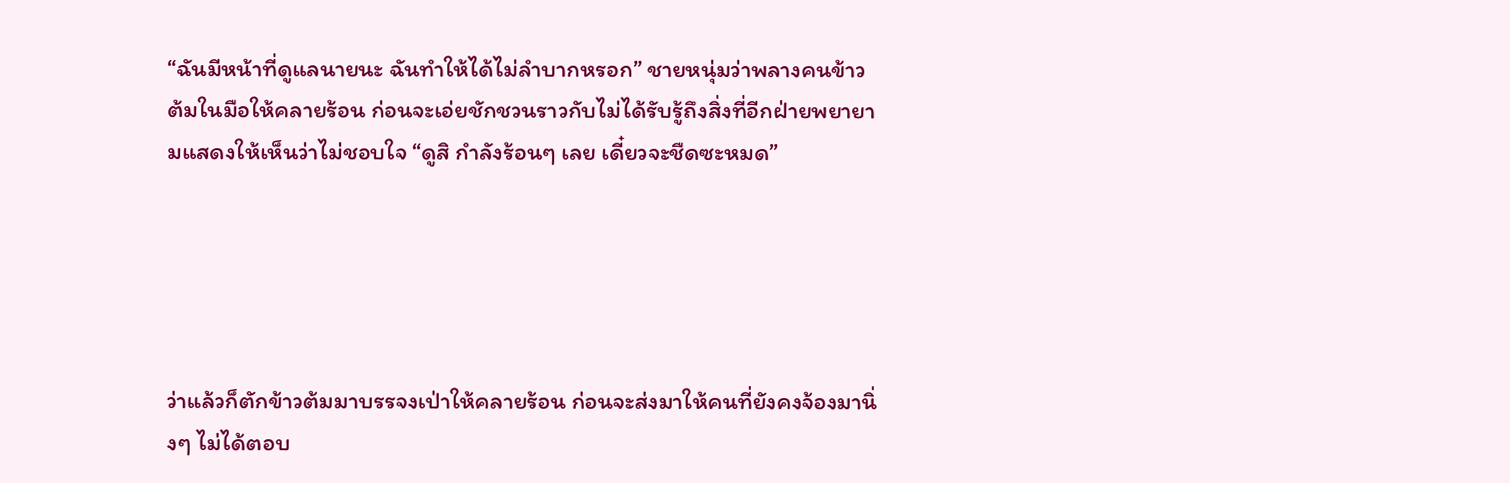“ฉันมีหน้าที่ดูแลนายนะ ฉันทำให้ได้ไม่ลำบากหรอก” ชายหนุ่มว่าพลางคนข้าวต้มในมือให้คลายร้อน ก่อนจะเอ่ยชักชวนราวกับไม่ได้รับรู้ถึงสิ่งที่อีกฝ่ายพยายามแสดงให้เห็นว่าไม่ชอบใจ “ดูสิ กำลังร้อนๆ เลย เดี๋ยวจะชืดซะหมด”





ว่าแล้วก็ตักข้าวต้มมาบรรจงเป่าให้คลายร้อน ก่อนจะส่งมาให้คนที่ยังคงจ้องมานิ่งๆ ไม่ได้ตอบ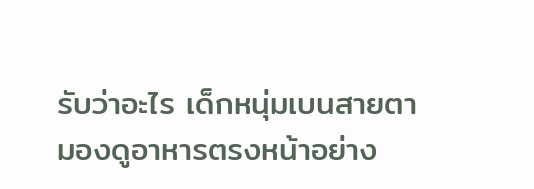รับว่าอะไร เด็กหนุ่มเบนสายตามองดูอาหารตรงหน้าอย่าง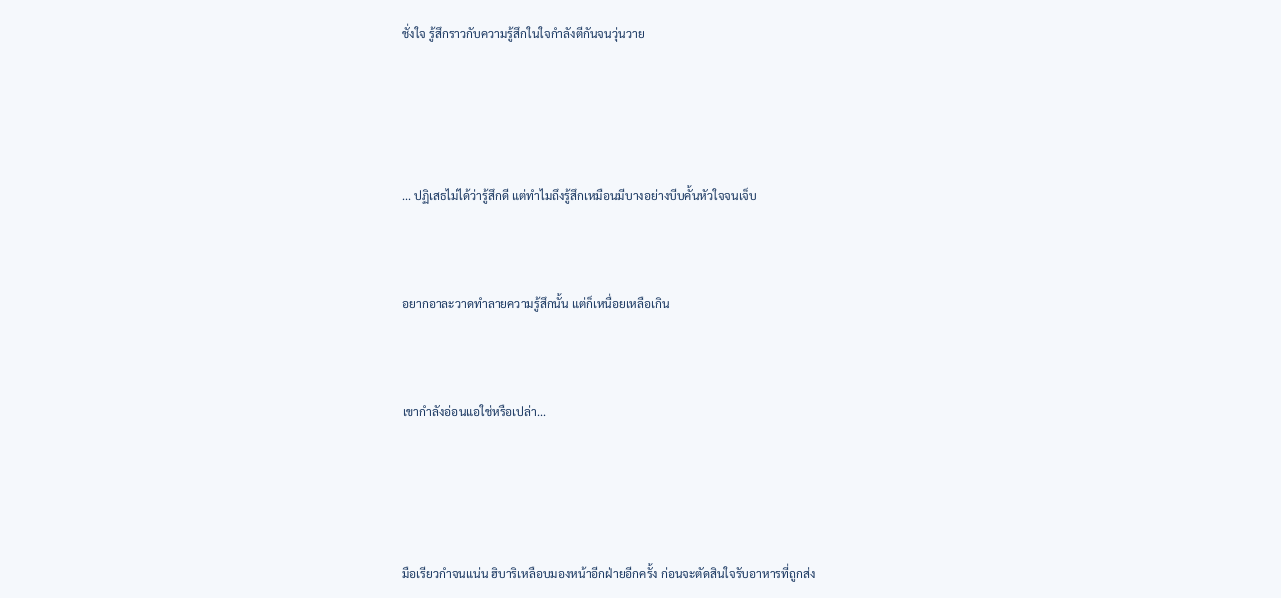ชั่งใจ รู้สึกราวกับความรู้สึกในใจกำลังตีกันจนวุ่นวาย





... ปฏิเสธไม่ได้ว่ารู้สึกดี แต่ทำไมถึงรู้สึกเหมือนมีบางอย่างบีบคั้นหัวใจจนเจ็บ



อยากอาละวาดทำลายความรู้สึกนั้น แต่ก็เหนื่อยเหลือเกิน



เขากำลังอ่อนแอใช่หรือเปล่า...





มือเรียวกำจนแน่น ฮิบาริเหลือบมองหน้าอีกฝ่ายอีกครั้ง ก่อนจะตัดสินใจรับอาหารที่ถูกส่ง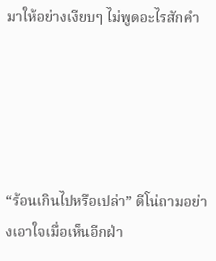มาให้อย่างเงียบๆ ไม่พูดอะไรสักคำ





“ร้อนเกินไปหรือเปล่า” ดีโน่ถามอย่างเอาใจเมื่อเห็นอีกฝ่า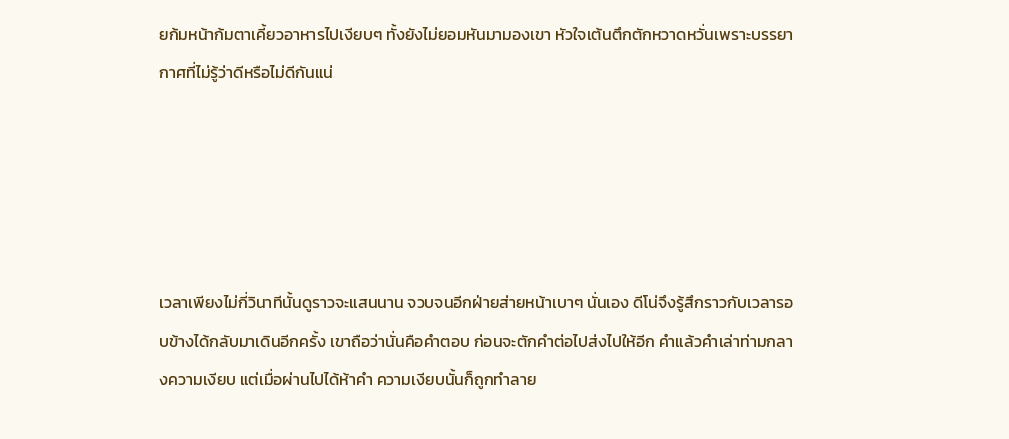ยก้มหน้าก้มตาเคี้ยวอาหารไปเงียบๆ ทั้งยังไม่ยอมหันมามองเขา หัวใจเต้นตึกตักหวาดหวั่นเพราะบรรยากาศที่ไม่รู้ว่าดีหรือไม่ดีกันแน่





เวลาเพียงไม่กี่วินาทีนั้นดูราวจะแสนนาน จวบจนอีกฝ่ายส่ายหน้าเบาๆ นั่นเอง ดีโน่จึงรู้สึกราวกับเวลารอบข้างได้กลับมาเดินอีกครั้ง เขาถือว่านั่นคือคำตอบ ก่อนจะตักคำต่อไปส่งไปให้อีก คำแล้วคำเล่าท่ามกลางความเงียบ แต่เมื่อผ่านไปได้ห้าคำ ความเงียบนั้นก็ถูกทำลาย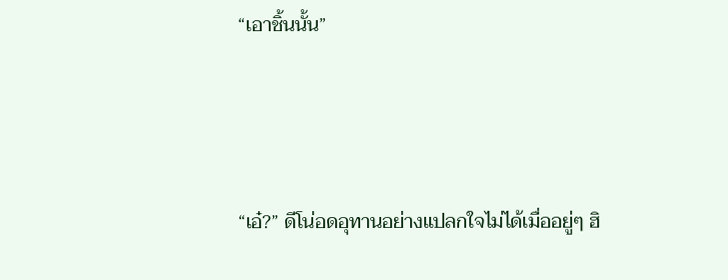“เอาชิ้นนั้น”





“เอ๋?” ดีโน่อดอุทานอย่างแปลกใจไม่ได้เมื่ออยู่ๆ ฮิ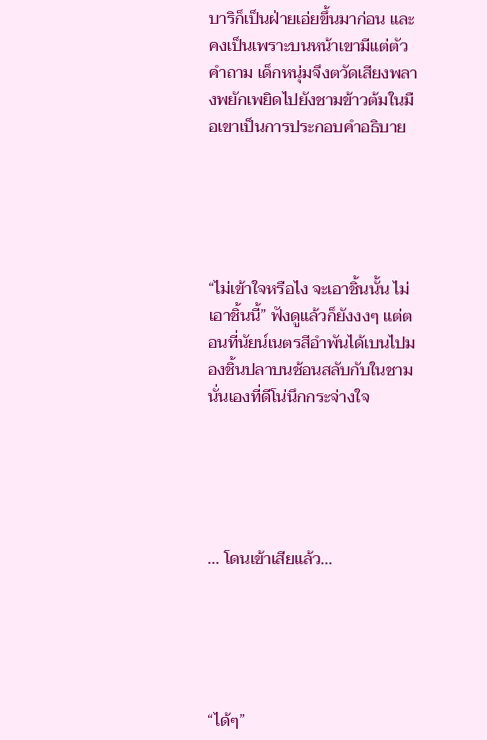บาริก็เป็นฝ่ายเอ่ยขึ้นมาก่อน และคงเป็นเพราะบนหน้าเขามีแต่ตัวคำถาม เด็กหนุ่มจึงตวัดเสียงพลางพยักเพยิดไปยังชามข้าวต้มในมือเขาเป็นการประกอบคำอธิบาย





“ไม่เข้าใจหรือไง จะเอาชิ้นนั้น ไม่เอาชิ้นนี้” ฟังดูแล้วก็ยังงงๆ แต่ตอนที่นัยน์เนตรสีอำพันได้เบนไปมองชิ้นปลาบนช้อนสลับกับในชามนั่นเองที่ดีโน่นึกกระจ่างใจ





... โดนเข้าเสียแล้ว...





“ได้ๆ”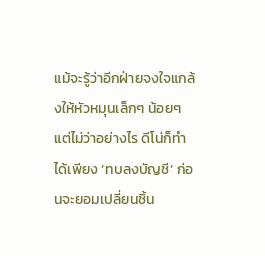แม้จะรู้ว่าอีกฝ่ายจงใจแกล้งให้หัวหมุนเล็กๆ น้อยๆ แต่ไม่ว่าอย่างไร ดีโน่ก็ทำได้เพียง ‘ทบลงบัญชี’ ก่อนจะยอมเปลี่ยนชิ้น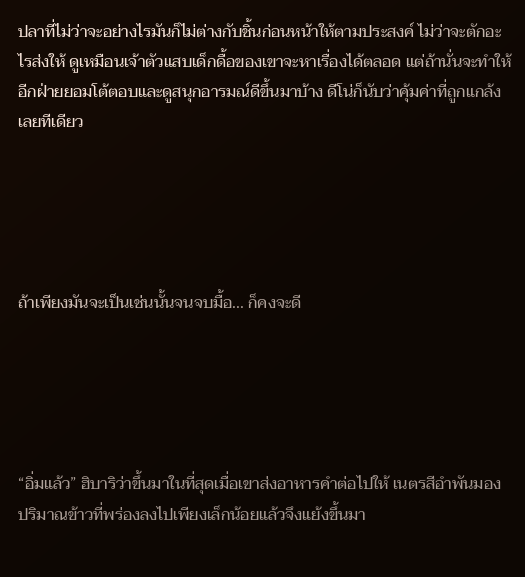ปลาที่ไม่ว่าจะอย่างไรมันก็ไม่ต่างกับชิ้นก่อนหน้าให้ตามประสงค์ ไม่ว่าจะตักอะไรส่งให้ ดูเหมือนเจ้าตัวแสบเด็กดื้อของเขาจะหาเรื่องได้ตลอด แต่ถ้านั่นจะทำให้อีกฝ่ายยอมโต้ตอบและดูสนุกอารมณ์ดีขึ้นมาบ้าง ดีโน่ก็นับว่าคุ้มค่าที่ถูกแกล้งเลยทีเดียว





ถ้าเพียงมันจะเป็นเช่นนั้นจนจบมื้อ... ก็คงจะดี





“อิ่มแล้ว” ฮิบาริว่าขึ้นมาในที่สุดเมื่อเขาส่งอาหารคำต่อไปให้ เนตรสีอำพันมองปริมาณข้าวที่พร่องลงไปเพียงเล็กน้อยแล้วจึงแย้งขึ้นมา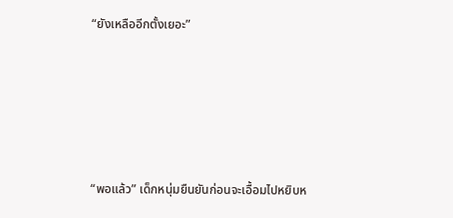“ยังเหลืออีกตั้งเยอะ”





“พอแล้ว” เด็กหนุ่มยืนยันก่อนจะเอื้อมไปหยิบห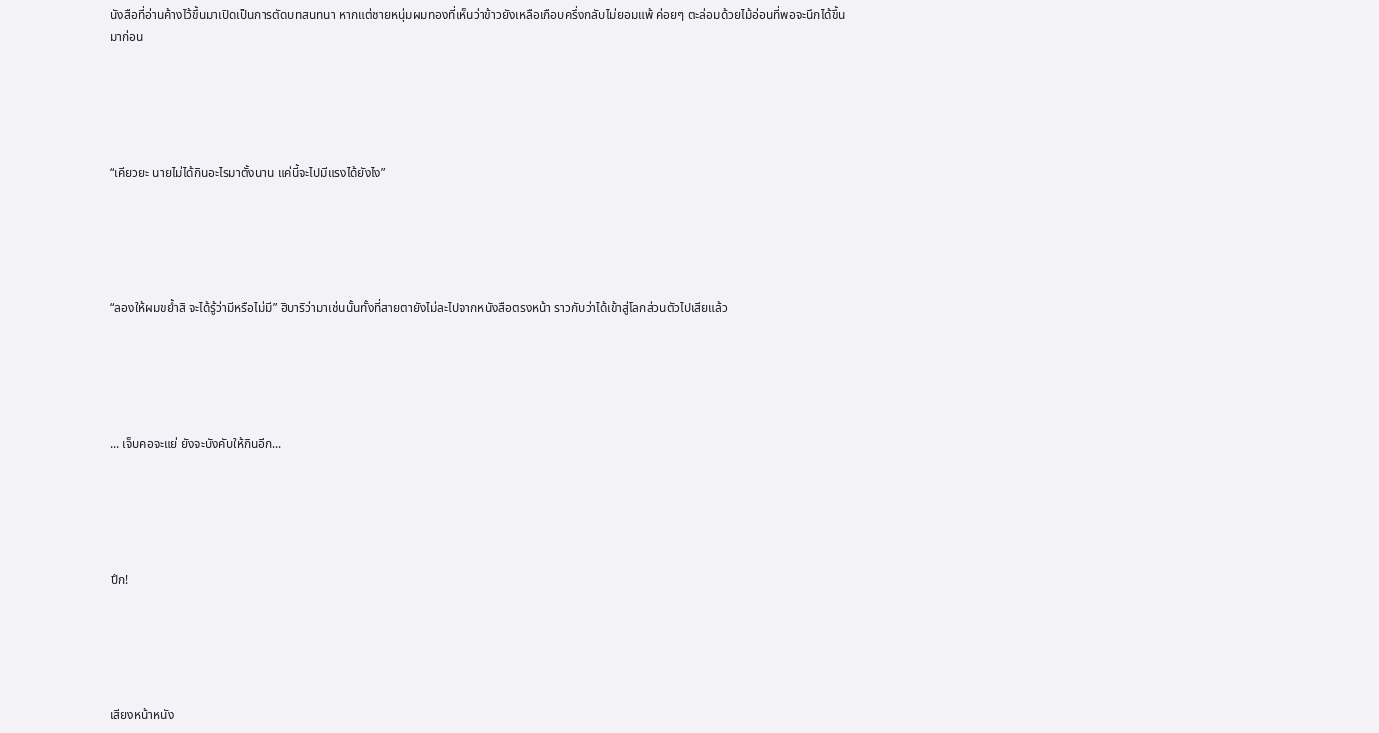นังสือที่อ่านค้างไว้ขึ้นมาเปิดเป็นการตัดบทสนทนา หากแต่ชายหนุ่มผมทองที่เห็นว่าข้าวยังเหลือเกือบครึ่งกลับไม่ยอมแพ้ ค่อยๆ ตะล่อมด้วยไม้อ่อนที่พอจะนึกได้ขึ้นมาก่อน





“เคียวยะ นายไม่ได้กินอะไรมาตั้งนาน แค่นี้จะไปมีแรงได้ยังไง”





“ลองให้ผมขย้ำสิ จะได้รู้ว่ามีหรือไม่มี” ฮิบาริว่ามาเช่นนั้นทั้งที่สายตายังไม่ละไปจากหนังสือตรงหน้า ราวกับว่าได้เข้าสู่โลกส่วนตัวไปเสียแล้ว





... เจ็บคอจะแย่ ยังจะบังคับให้กินอีก...





ปึก!





เสียงหน้าหนัง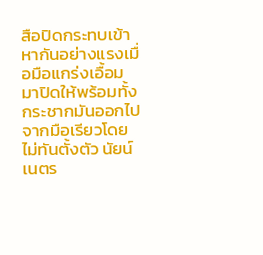สือปิดกระทบเข้าหากันอย่างแรงเมื่อมือแกร่งเอื้อมมาปิดให้พร้อมทั้งกระชากมันออกไปจากมือเรียวโดยไม่ทันตั้งตัว นัยน์เนตร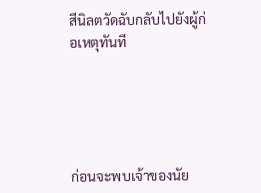สีนิลตวัดฉับกลับไปยังผู้ก่อเหตุทันที





ก่อนจะพบเจ้าของนัย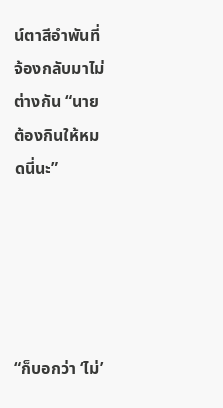น์ตาสีอำพันที่จ้องกลับมาไม่ต่างกัน “นายต้องกินให้หมดนี่นะ”





“ก็บอกว่า ‘ไม่’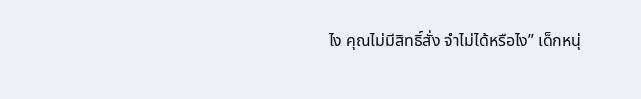ไง คุณไม่มีสิทธิ์สั่ง จำไม่ได้หรือไง” เด็กหนุ่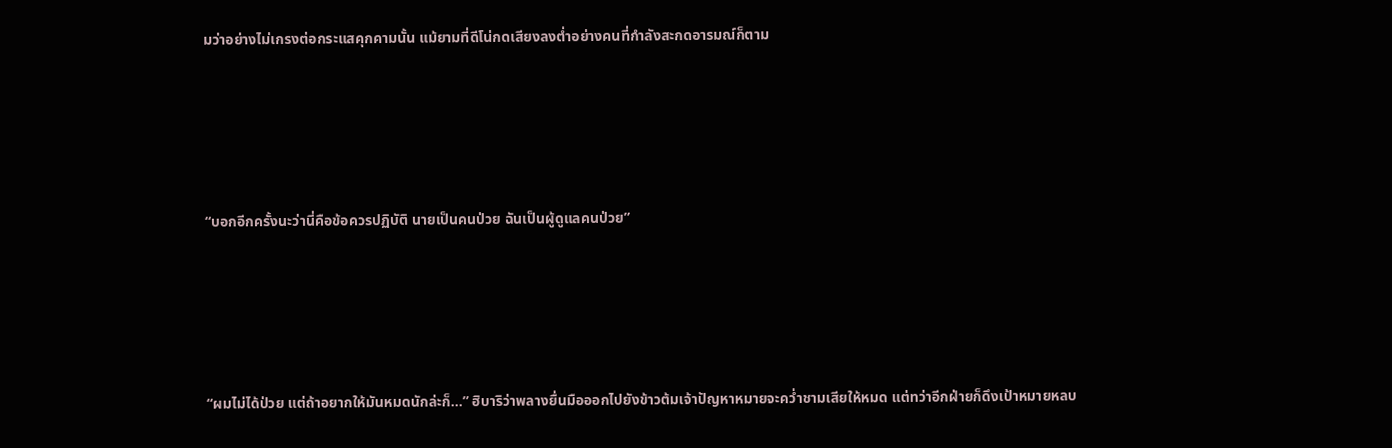มว่าอย่างไม่เกรงต่อกระแสคุกคามนั้น แม้ยามที่ดีโน่กดเสียงลงต่ำอย่างคนที่กำลังสะกดอารมณ์ก็ตาม





“บอกอีกครั้งนะว่านี่คือข้อควรปฏิบัติ นายเป็นคนป่วย ฉันเป็นผู้ดูแลคนป่วย”





“ผมไม่ได้ป่วย แต่ถ้าอยากให้มันหมดนักล่ะก็...” ฮิบาริว่าพลางยื่นมือออกไปยังข้าวต้มเจ้าปัญหาหมายจะคว่ำชามเสียให้หมด แต่ทว่าอีกฝ่ายก็ดึงเป้าหมายหลบ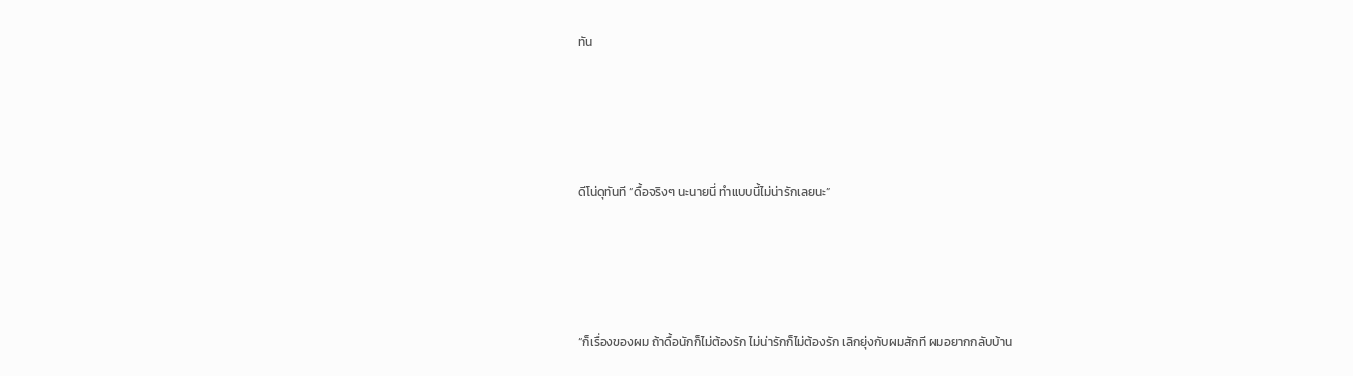ทัน





ดีโน่ดุทันที “ดื้อจริงๆ นะนายนี่ ทำแบบนี้ไม่น่ารักเลยนะ”





“ก็เรื่องของผม ถ้าดื้อนักก็ไม่ต้องรัก ไม่น่ารักก็ไม่ต้องรัก เลิกยุ่งกับผมสักที ผมอยากกลับบ้าน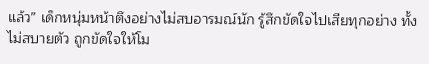แล้ว” เด็กหนุ่มหน้าตึงอย่างไม่สบอารมณ์นัก รู้สึกขัดใจไปเสียทุกอย่าง ทั้งไม่สบายตัว ถูกขัดใจให้โม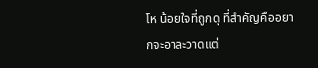โห น้อยใจที่ถูกดุ ที่สำคัญคืออยากจะอาละวาดแต่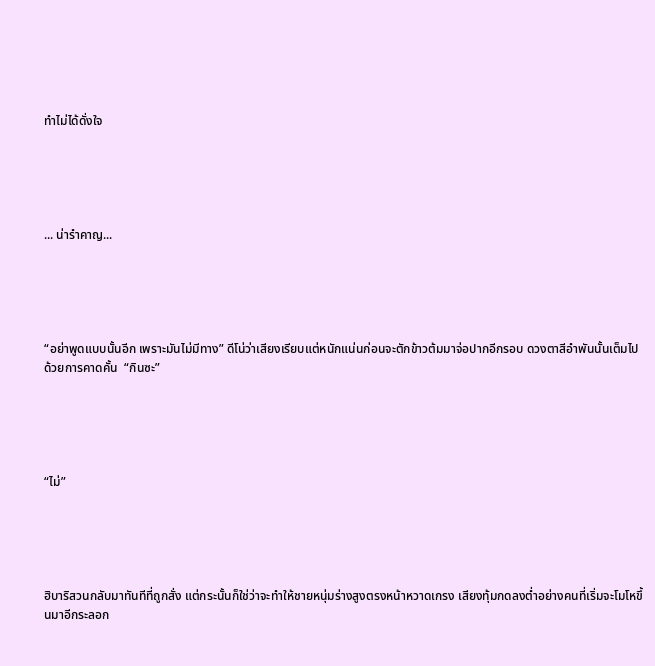ทำไม่ได้ดั่งใจ





... น่ารำคาญ...





“อย่าพูดแบบนั้นอีก เพราะมันไม่มีทาง” ดีโน่ว่าเสียงเรียบแต่หนักแน่นก่อนจะตักข้าวต้มมาจ่อปากอีกรอบ ดวงตาสีอำพันนั้นเต็มไปด้วยการคาดคั้น  “กินซะ”





“ไม่”





ฮิบาริสวนกลับมาทันทีที่ถูกสั่ง แต่กระนั้นก็ใช่ว่าจะทำให้ชายหนุ่มร่างสูงตรงหน้าหวาดเกรง เสียงทุ้มกดลงต่ำอย่างคนที่เริ่มจะโมโหขึ้นมาอีกระลอก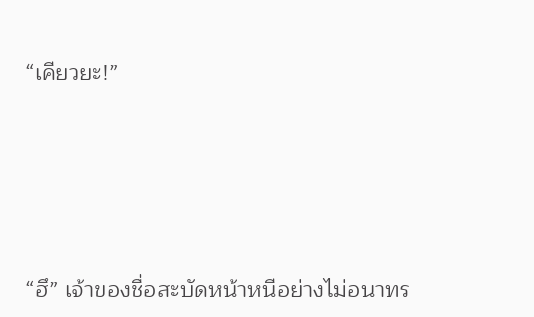“เคียวยะ!”





“ฮึ” เจ้าของชื่อสะบัดหน้าหนีอย่างไม่อนาทร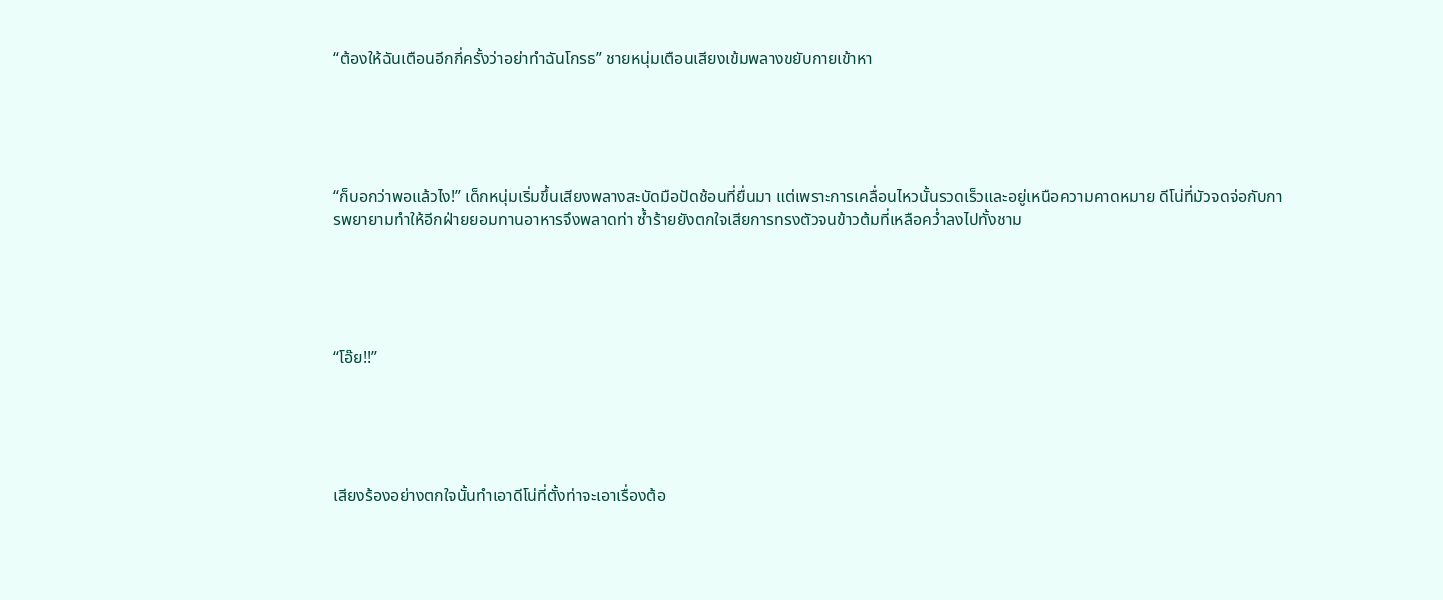“ต้องให้ฉันเตือนอีกกี่ครั้งว่าอย่าทำฉันโกรธ” ชายหนุ่มเตือนเสียงเข้มพลางขยับกายเข้าหา





“ก็บอกว่าพอแล้วไง!” เด็กหนุ่มเริ่มขึ้นเสียงพลางสะบัดมือปัดช้อนที่ยื่นมา แต่เพราะการเคลื่อนไหวนั้นรวดเร็วและอยู่เหนือความคาดหมาย ดีโน่ที่มัวจดจ่อกับการพยายามทำให้อีกฝ่ายยอมทานอาหารจึงพลาดท่า ซ้ำร้ายยังตกใจเสียการทรงตัวจนข้าวต้มที่เหลือคว่ำลงไปทั้งชาม





“โอ๊ย!!”





เสียงร้องอย่างตกใจนั้นทำเอาดีโน่ที่ตั้งท่าจะเอาเรื่องต้อ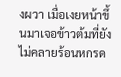งผวา เมื่อเงยหน้าขึ้นมาเจอข้าวต้มที่ยังไม่คลายร้อนหกรด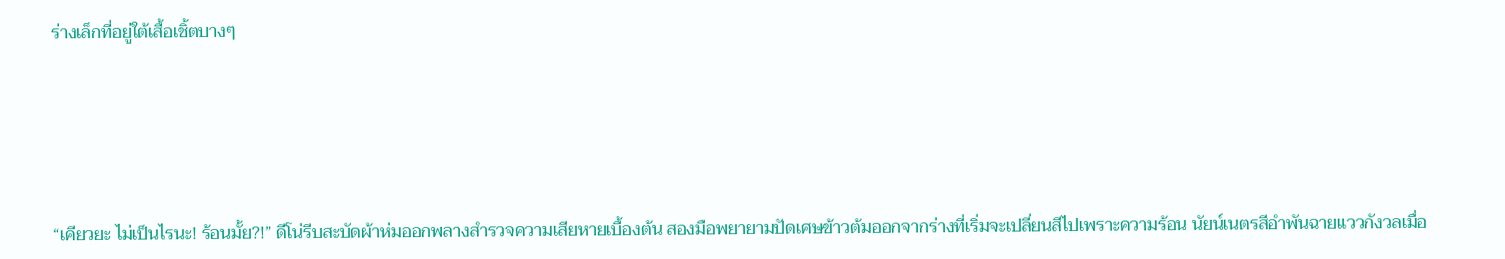ร่างเล็กที่อยู่ใต้เสื้อเชิ้ตบางๆ





“เคียวยะ ไม่เป็นไรนะ! ร้อนมั้ย?!” ดีโน่รีบสะบัดผ้าห่มออกพลางสำรวจความเสียหายเบื้องต้น สองมือพยายามปัดเศษข้าวต้มออกจากร่างที่เริ่มจะเปลี่ยนสีไปเพราะความร้อน นัยน์เนตรสีอำพันฉายแววกังวลเมื่อ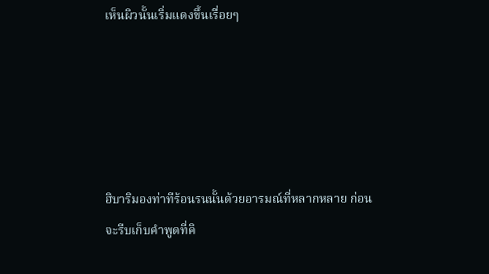เห็นผิวนั้นเริ่มแดงขึ้นเรื่อยๆ





ฮิบาริมองท่าทีร้อนรนนั้นด้วยอารมณ์ที่หลากหลาย ก่อนจะรีบเก็บคำพูดที่คิ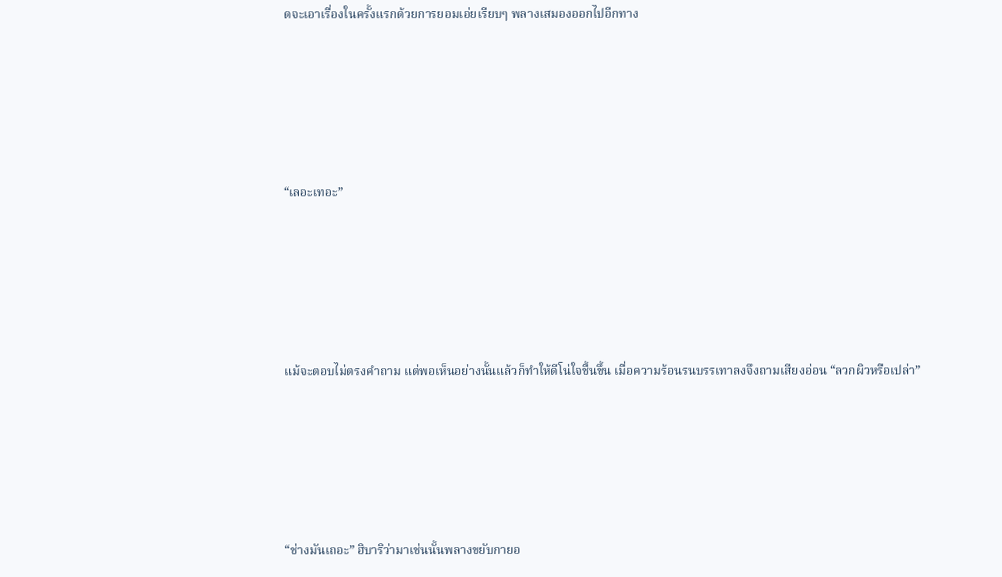ดจะเอาเรื่องในครั้งแรกด้วยการยอมเอ่ยเรียบๆ พลางเสมองออกไปอีกทาง





“เลอะเทอะ”





แม้จะตอบไม่ตรงคำถาม แต่พอเห็นอย่างนั้นแล้วก็ทำให้ดีโน่ใจชื้นขึ้น เมื่อความร้อนรนบรรเทาลงจึงถามเสียงอ่อน “ลวกผิวหรือเปล่า”





“ช่างมันเถอะ” ฮิบาริว่ามาเช่นนั้นพลางขยับกายอ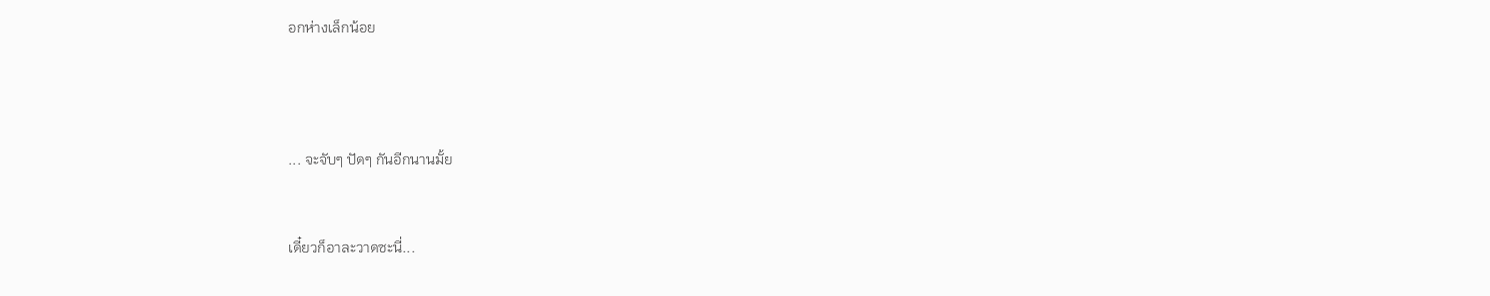อกห่างเล็กน้อย





... จะจับๆ ปัดๆ กันอีกนานมั้ย



เดี๋ยวก็อาละวาดซะนี่...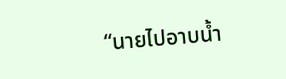“นายไปอาบน้ำ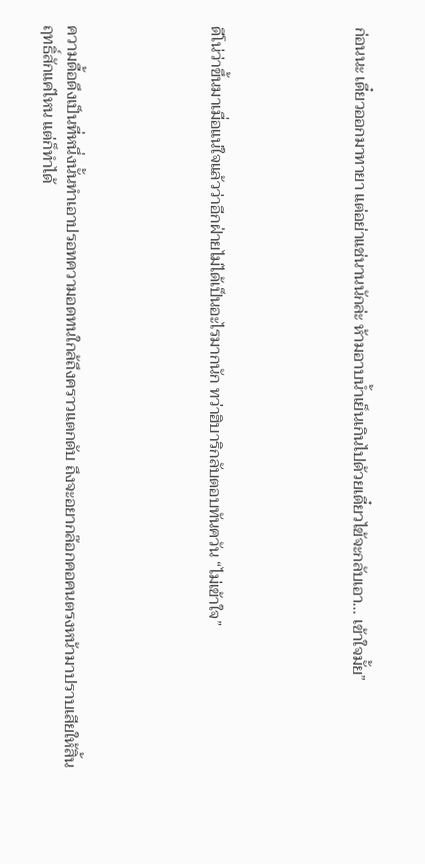ก่อนนะ เดี๋ยวออกมาทายา แต่อย่าแช่นานนักล่ะ ห้ามอาบน้ำเย็นเกินไปด้วยเดี๋ยวไข้จะกลับเอา... เข้าใจมั้ย”





ดีโน่ว่าขึ้นมาเมื่อแน่ใจแล้วว่าอีกฝ่ายไม่ได้เป็นอะไรมากนัก ทว่าฮิบาริกลับตอบทันควัน “ไม่เข้าใจ”





ความดื้อดึงเป็นที่หนึ่งนั้นทำเอาปรอทความอดทนใกล้ถึงคราวแตกดับ ถึงจะอยากล๊อกคอคนตรงหน้ามาปราบเสียให้สิ้นฤทธิ์สักแค่ไหน แต่ก็ทำได้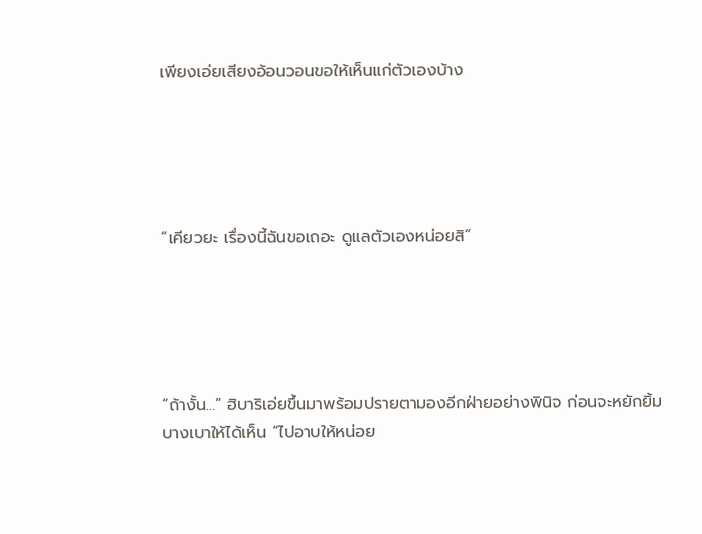เพียงเอ่ยเสียงอ้อนวอนขอให้เห็นแก่ตัวเองบ้าง





“เคียวยะ เรื่องนี้ฉันขอเถอะ ดูแลตัวเองหน่อยสิ”





“ถ้างั้น...” ฮิบาริเอ่ยขึ้นมาพร้อมปรายตามองอีกฝ่ายอย่างพินิจ ก่อนจะหยักยิ้มบางเบาให้ได้เห็น “ไปอาบให้หน่อย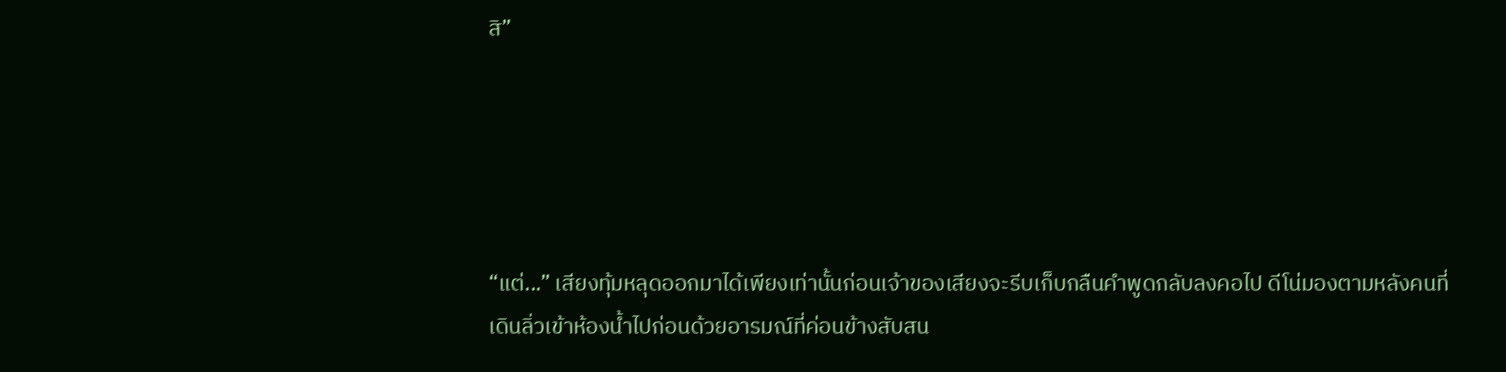สิ”





“แต่...” เสียงทุ้มหลุดออกมาได้เพียงเท่านั้นก่อนเจ้าของเสียงจะรีบเก็บกลืนคำพูดกลับลงคอไป ดีโน่มองตามหลังคนที่เดินลิ่วเข้าห้องน้ำไปก่อนด้วยอารมณ์ที่ค่อนข้างสับสน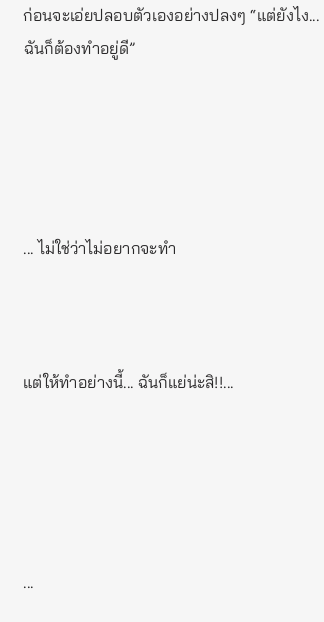ก่อนจะเอ่ยปลอบตัวเองอย่างปลงๆ “แต่ยังไง... ฉันก็ต้องทำอยู่ดี”





... ไม่ใช่ว่าไม่อยากจะทำ



แต่ให้ทำอย่างนี้... ฉันก็แย่น่ะสิ!!...





...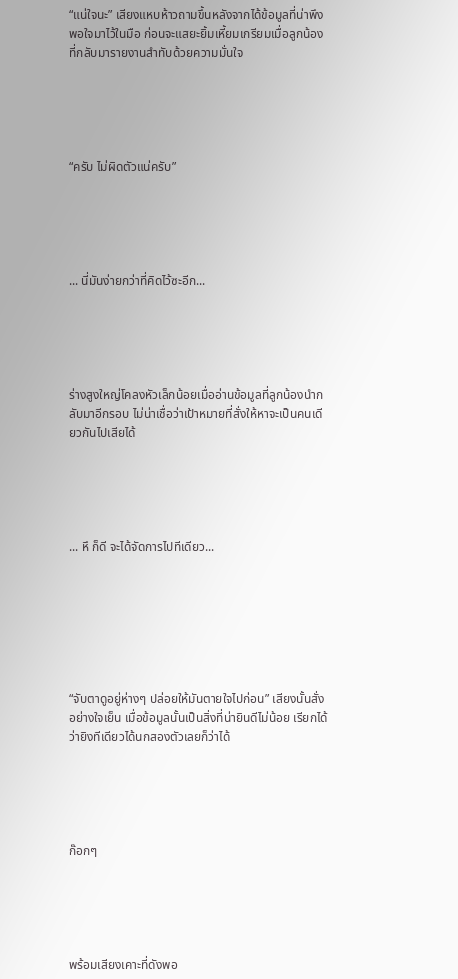“แน่ใจนะ” เสียงแหบห้าวถามขึ้นหลังจากได้ข้อมูลที่น่าพึงพอใจมาไว้ในมือ ก่อนจะแสยะยิ้มเหี้ยมเกรียมเมื่อลูกน้องที่กลับมารายงานสำทับด้วยความมั่นใจ





“ครับ ไม่ผิดตัวแน่ครับ”





... นี่มันง่ายกว่าที่คิดไว้ซะอีก...





ร่างสูงใหญ่โคลงหัวเล็กน้อยเมื่ออ่านข้อมูลที่ลูกน้องนำกลับมาอีกรอบ ไม่น่าเชื่อว่าเป้าหมายที่สั่งให้หาจะเป็นคนเดียวกันไปเสียได้





... หึ ก็ดี จะได้จัดการไปทีเดียว...







“จับตาดูอยู่ห่างๆ ปล่อยให้มันตายใจไปก่อน” เสียงนั้นสั่งอย่างใจเย็น เมื่อข้อมูลนั้นเป็นสิ่งที่น่ายินดีไม่น้อย เรียกได้ว่ายิงทีเดียวได้นกสองตัวเลยก็ว่าได้





ก๊อกๆ





พร้อมเสียงเคาะที่ดังพอ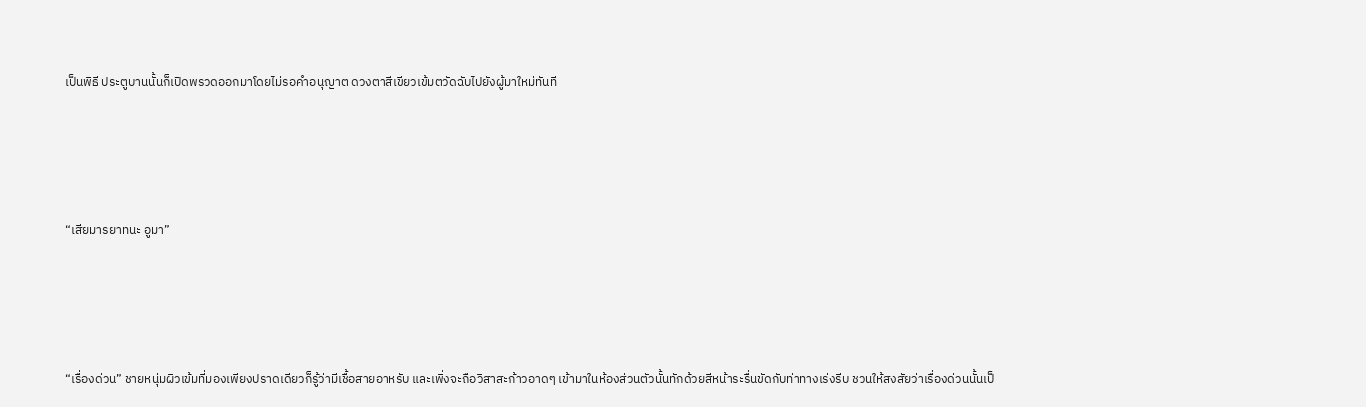เป็นพิธี ประตูบานนั้นก็เปิดพรวดออกมาโดยไม่รอคำอนุญาต ดวงตาสีเขียวเข้มตวัดฉับไปยังผู้มาใหม่ทันที





“เสียมารยาทนะ อูมา”





“เรื่องด่วน” ชายหนุ่มผิวเข้มที่มองเพียงปราดเดียวก็รู้ว่ามีเชื้อสายอาหรับ และเพิ่งจะถือวิสาสะก้าวอาดๆ เข้ามาในห้องส่วนตัวนั้นทักด้วยสีหน้าระรื่นขัดกับท่าทางเร่งรีบ ชวนให้สงสัยว่าเรื่องด่วนนั้นเป็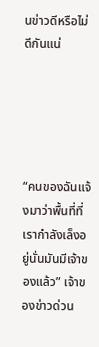นข่าวดีหรือไม่ดีกันแน่





“คนของฉันแจ้งมาว่าพื้นที่ที่เรากำลังเล็งอยู่นั่นมันมีเจ้าของแล้ว” เจ้าของข่าวด่วน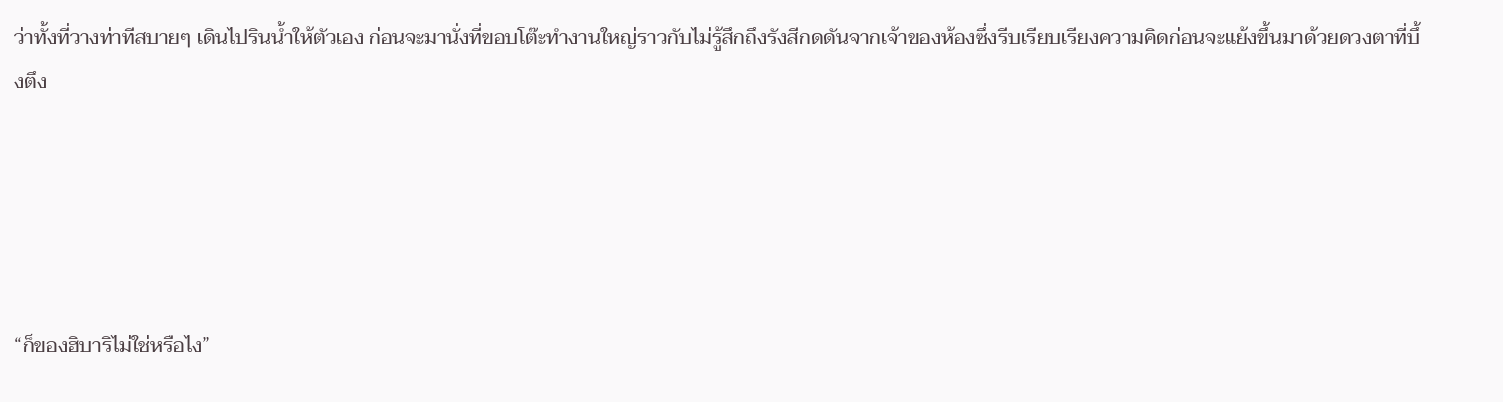ว่าทั้งที่วางท่าทีสบายๆ เดินไปรินน้ำให้ตัวเอง ก่อนจะมานั่งที่ขอบโต๊ะทำงานใหญ่ราวกับไม่รู้สึกถึงรังสีกดดันจากเจ้าของห้องซึ่งรีบเรียบเรียงความคิดก่อนจะแย้งขึ้นมาด้วยดวงตาที่บึ้งตึง





“ก็ของฮิบาริไม่ใช่หรือไง”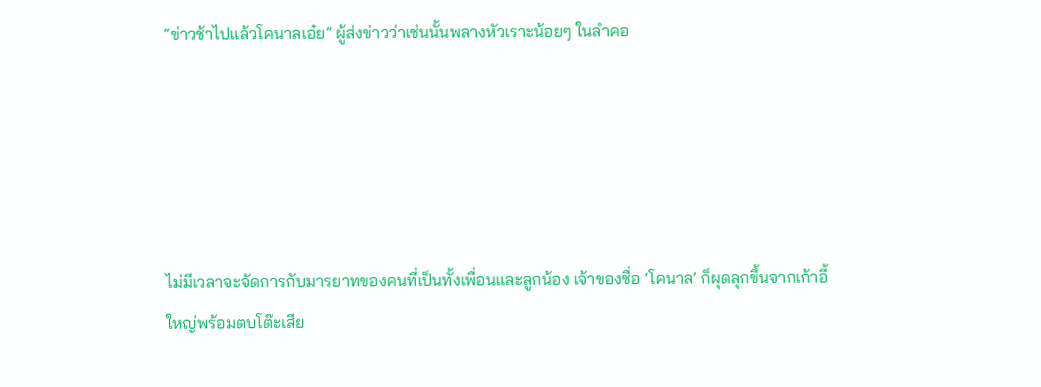“ข่าวช้าไปแล้วโคนาลเอ๋ย” ผู้ส่งข่าวว่าเช่นนั้นพลางหัวเราะน้อยๆ ในลำคอ





ไม่มีเวลาจะจัดการกับมารยาทของคนที่เป็นทั้งเพื่อนและลูกน้อง เจ้าของชื่อ ‘โคนาล’ ก็ผุดลุกขึ้นจากเก้าอี้ใหญ่พร้อมตบโต๊ะเสีย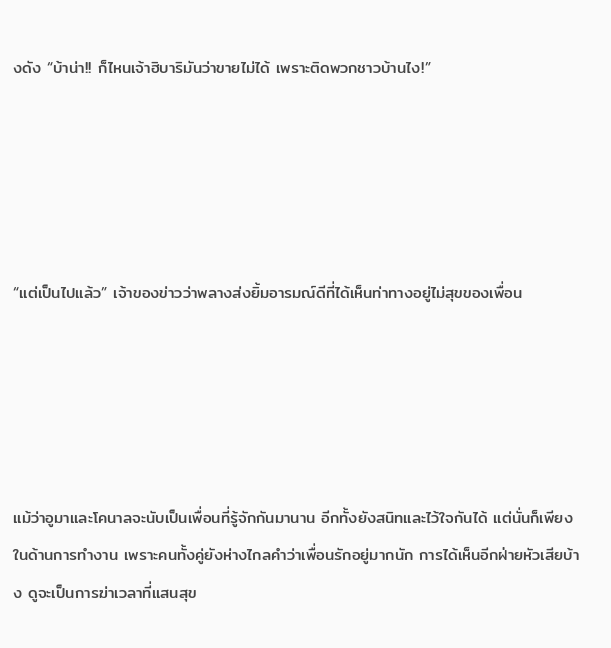งดัง “บ้าน่า!! ก็ไหนเจ้าฮิบาริมันว่าขายไม่ได้ เพราะติดพวกชาวบ้านไง!”





“แต่เป็นไปแล้ว” เจ้าของข่าวว่าพลางส่งยิ้มอารมณ์ดีที่ได้เห็นท่าทางอยู่ไม่สุขของเพื่อน





แม้ว่าอูมาและโคนาลจะนับเป็นเพื่อนที่รู้จักกันมานาน อีกทั้งยังสนิทและไว้ใจกันได้ แต่นั่นก็เพียงในด้านการทำงาน เพราะคนทั้งคู่ยังห่างไกลคำว่าเพื่อนรักอยู่มากนัก การได้เห็นอีกฝ่ายหัวเสียบ้าง ดูจะเป็นการฆ่าเวลาที่แสนสุข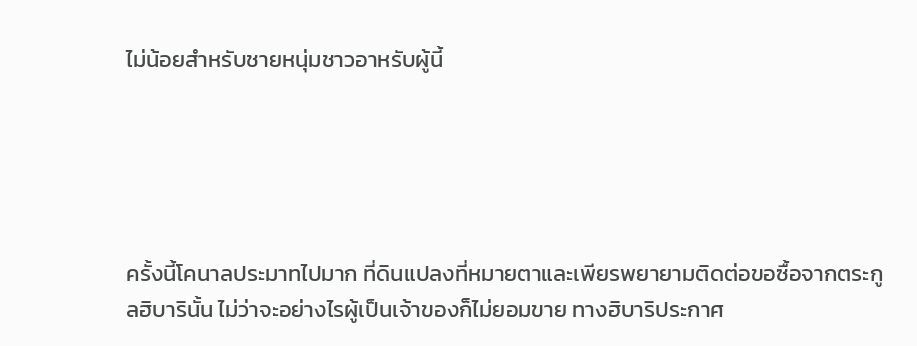ไม่น้อยสำหรับชายหนุ่มชาวอาหรับผู้นี้





ครั้งนี้โคนาลประมาทไปมาก ที่ดินแปลงที่หมายตาและเพียรพยายามติดต่อขอซื้อจากตระกูลฮิบารินั้น ไม่ว่าจะอย่างไรผู้เป็นเจ้าของก็ไม่ยอมขาย ทางฮิบาริประกาศ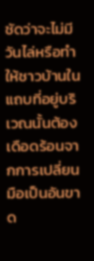ชัดว่าจะไม่มีวันไล่หรือทำให้ชาวบ้านในแถบที่อยู่บริเวณนั้นต้องเดือดร้อนจากการเปลี่ยนมือเป็นอันขาด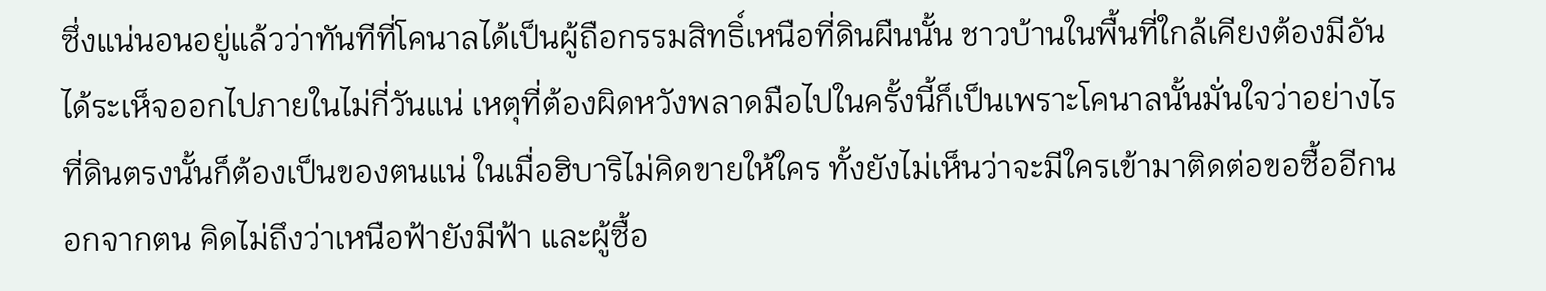ซึ่งแน่นอนอยู่แล้วว่าทันทีที่โคนาลได้เป็นผู้ถือกรรมสิทธิ์เหนือที่ดินผืนนั้น ชาวบ้านในพื้นที่ใกล้เคียงต้องมีอันได้ระเห็จออกไปภายในไม่กี่วันแน่ เหตุที่ต้องผิดหวังพลาดมือไปในครั้งนี้ก็เป็นเพราะโคนาลนั้นมั่นใจว่าอย่างไรที่ดินตรงนั้นก็ต้องเป็นของตนแน่ ในเมื่อฮิบาริไม่คิดขายให้ใคร ทั้งยังไม่เห็นว่าจะมีใครเข้ามาติดต่อขอซื้ออีกนอกจากตน คิดไม่ถึงว่าเหนือฟ้ายังมีฟ้า และผู้ซื้อ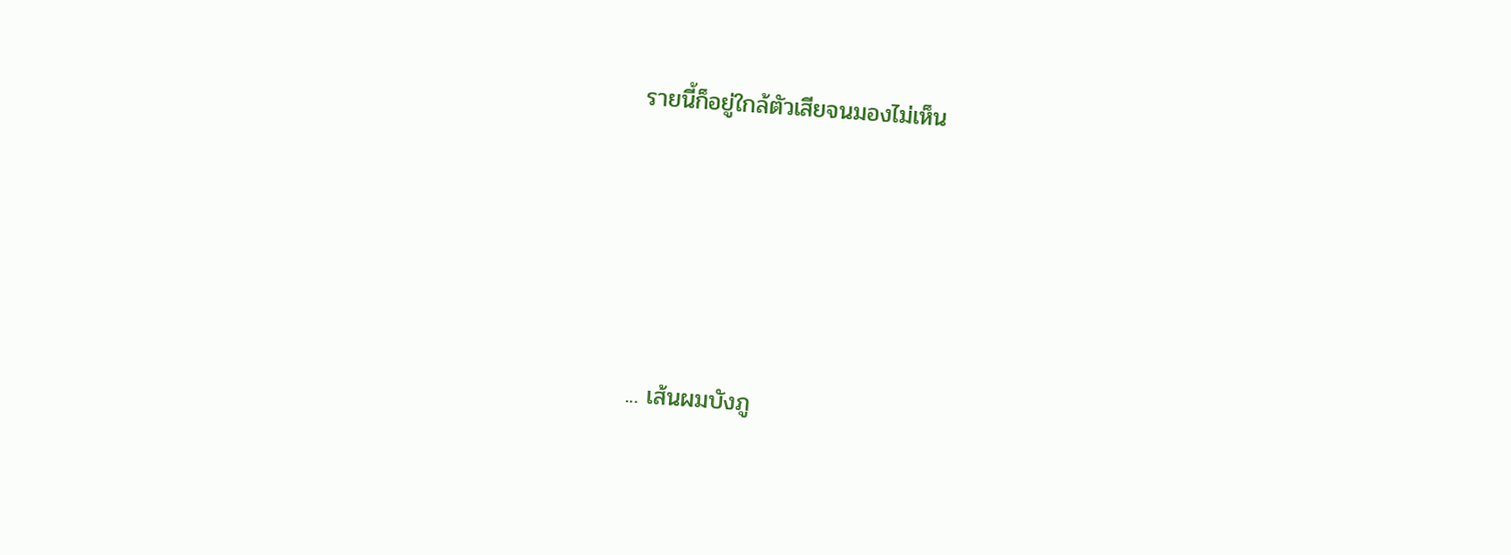รายนี้ก็อยู่ใกล้ตัวเสียจนมองไม่เห็น





... เส้นผมบังภู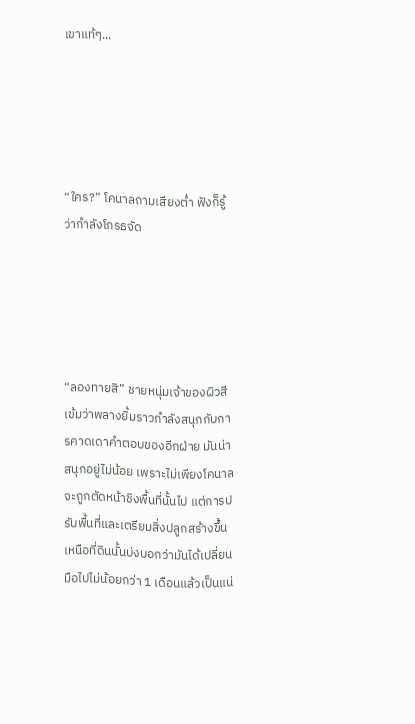เขาแท้ๆ...





“ใคร?” โคนาลถามเสียงต่ำ ฟังก็รู้ว่ากำลังโกรธจัด





“ลองทายสิ” ชายหนุ่มเจ้าของผิวสีเข้มว่าพลางยิ้มราวกำลังสนุกกับการคาดเดาคำตอบของอีกฝ่าย มันน่าสนุกอยู่ไม่น้อย เพราะไม่เพียงโคนาลจะถูกตัดหน้าชิงพื้นที่นั้นไป แต่การปรับพื้นที่และเตรียมสิ่งปลูกสร้างขึ้นเหนือที่ดินนั้นบ่งบอกว่ามันได้เปลี่ยนมือไปไม่น้อยกว่า 1 เดือนแล้วเป็นแน่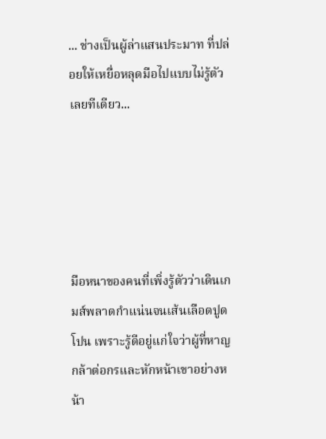... ช่างเป็นผู้ล่าแสนประมาท ที่ปล่อยให้เหยื่อหลุดมือไปแบบไม่รู้ตัวเลยทีเดียว...





มือหนาของคนที่เพิ่งรู้ตัวว่าเดินเกมส์พลาดกำแน่นจนเส้นเลือดปูดโปน เพราะรู้ดีอยู่แก่ใจว่าผู้ที่หาญกล้าต่อกรและหักหน้าเขาอย่างหน้า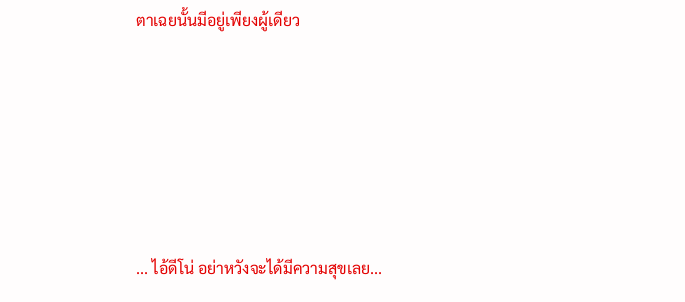ตาเฉยนั้นมีอยู่เพียงผู้เดียว





... ไอ้ดีโน่ อย่าหวังจะได้มีความสุขเลย...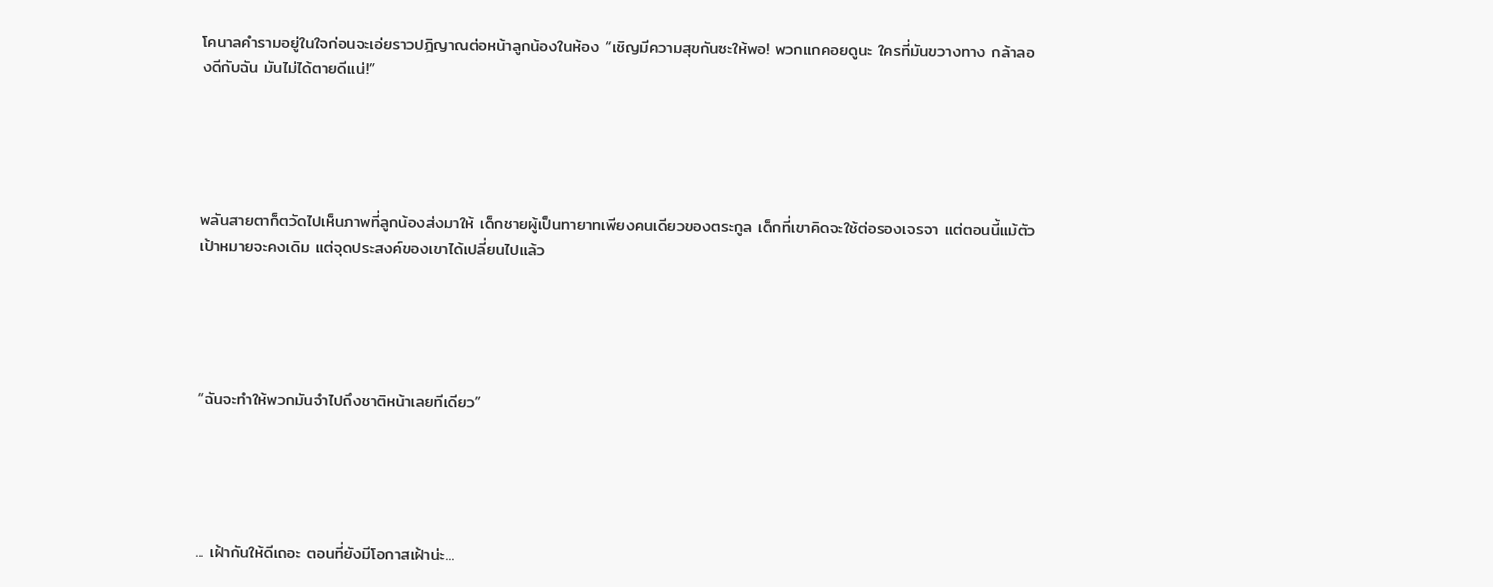โคนาลคำรามอยู่ในใจก่อนจะเอ่ยราวปฎิญาณต่อหน้าลูกน้องในห้อง “เชิญมีความสุขกันซะให้พอ! พวกแกคอยดูนะ ใครที่มันขวางทาง กล้าลองดีกับฉัน มันไม่ได้ตายดีแน่!”





พลันสายตาก็ตวัดไปเห็นภาพที่ลูกน้องส่งมาให้ เด็กชายผู้เป็นทายาทเพียงคนเดียวของตระกูล เด็กที่เขาคิดจะใช้ต่อรองเจรจา แต่ตอนนี้แม้ตัวเป้าหมายจะคงเดิม แต่จุดประสงค์ของเขาได้เปลี่ยนไปแล้ว





“ฉันจะทำให้พวกมันจำไปถึงชาติหน้าเลยทีเดียว”





... เฝ้ากันให้ดีเถอะ ตอนที่ยังมีโอกาสเฝ้าน่ะ...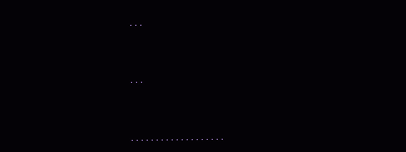...



...



...................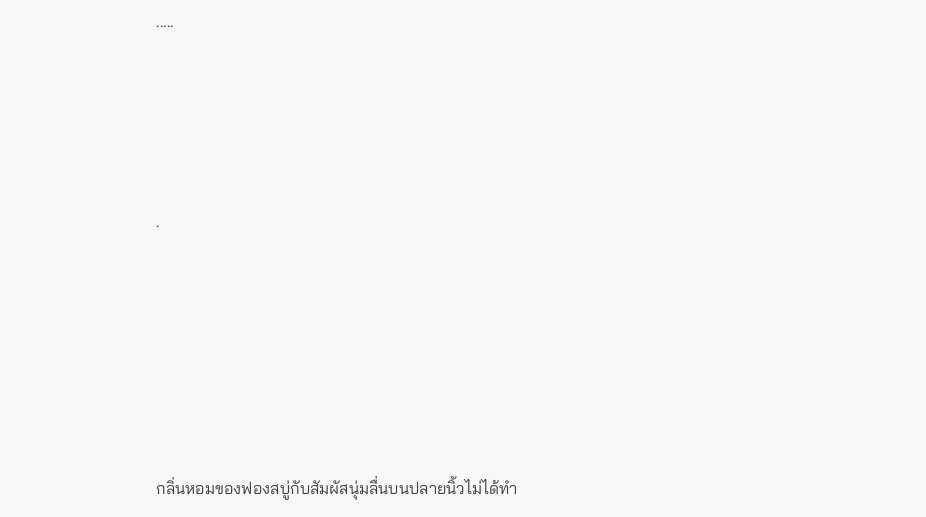.....





.







กลิ่นหอมของฟองสบู่กับสัมผัสนุ่มลื่นบนปลายนิ้วไม่ได้ทำ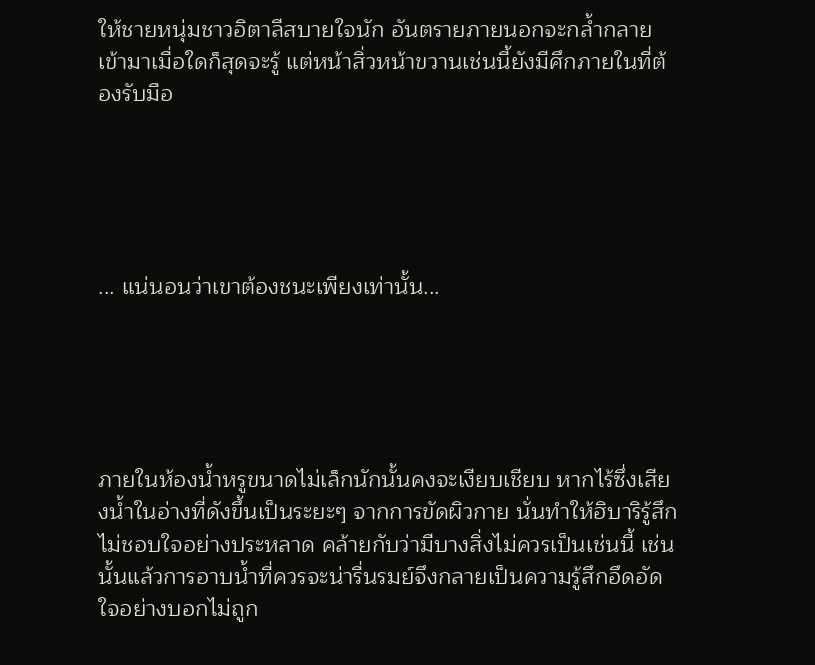ให้ชายหนุ่มชาวอิตาลีสบายใจนัก อันตรายภายนอกจะกล้ำกลายเข้ามาเมื่อใดก็สุดจะรู้ แต่หน้าสิ่วหน้าขวานเช่นนี้ยังมีศึกภายในที่ต้องรับมือ





... แน่นอนว่าเขาต้องชนะเพียงเท่านั้น...





ภายในห้องน้ำหรูขนาดไม่เล็กนักนั้นคงจะเงียบเชียบ หากไร้ซึ่งเสียงน้ำในอ่างที่ดังขึ้นเป็นระยะๆ จากการขัดผิวกาย นั่นทำให้ฮิบาริรู้สึกไม่ชอบใจอย่างประหลาด คล้ายกับว่ามีบางสิ่งไม่ควรเป็นเช่นนี้ เช่นนั้นแล้วการอาบน้ำที่ควรจะน่ารื่นรมย์จึงกลายเป็นความรู้สึกอึดอัดใจอย่างบอกไม่ถูก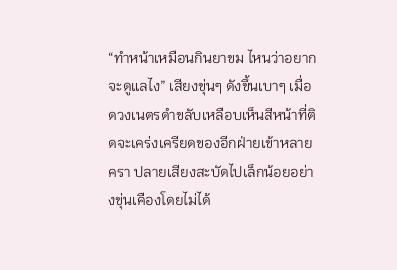“ทำหน้าเหมือนกินยาขม ไหนว่าอยากจะดูแลไง” เสียงขุ่นๆ ดังขึ้นเบาๆ เมื่อดวงเนตรดำขลับเหลือบเห็นสีหน้าที่ติดจะเคร่งเครียดของอีกฝ่ายเข้าหลายครา ปลายเสียงสะบัดไปเล็กน้อยอย่างขุ่นเคืองโดยไม่ได้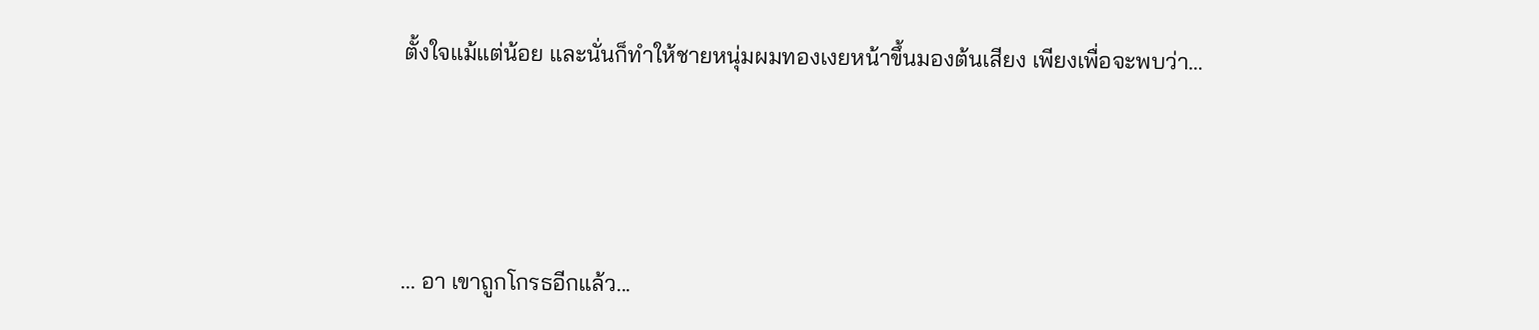ตั้งใจแม้แต่น้อย และนั่นก็ทำให้ชายหนุ่มผมทองเงยหน้าขึ้นมองต้นเสียง เพียงเพื่อจะพบว่า…





... อา เขาถูกโกรธอีกแล้ว...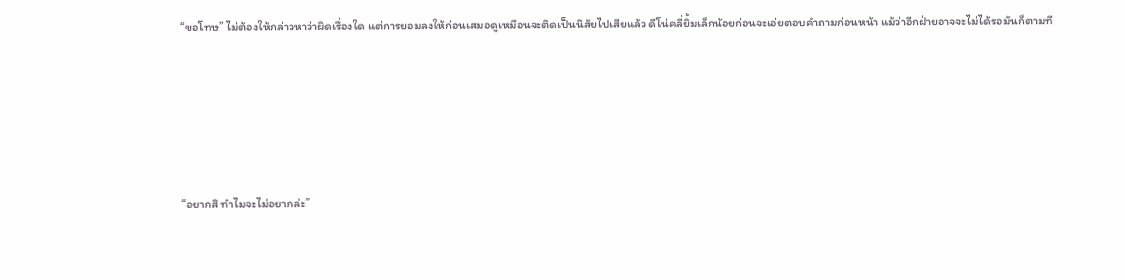“ขอโทษ” ไม่ต้องให้กล่าวหาว่าผิดเรื่องใด แต่การยอมลงให้ก่อนเสมอดูเหมือนจะติดเป็นนิสัยไปเสียแล้ว ดีโน่คลี่ยิ้มเล็กน้อยก่อนจะเอ่ยตอบคำถามก่อนหน้า แม้ว่าอีกฝ่ายอาจจะไม่ได้รอมันก็ตามที





“อยากสิ ทำไมจะไม่อยากล่ะ”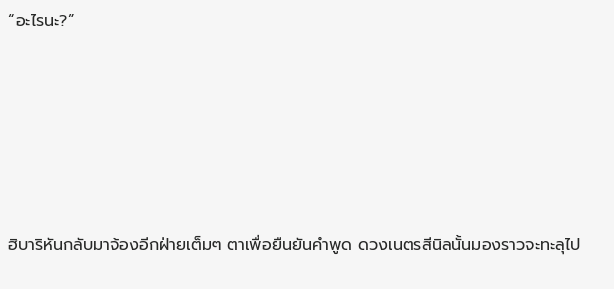“อะไรนะ?”





ฮิบาริหันกลับมาจ้องอีกฝ่ายเต็มๆ ตาเพื่อยืนยันคำพูด ดวงเนตรสีนิลนั้นมองราวจะทะลุไป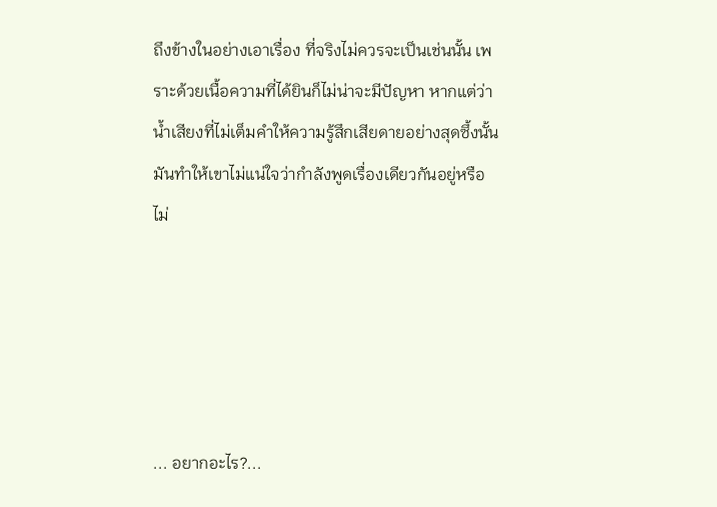ถึงข้างในอย่างเอาเรื่อง ที่จริงไม่ควรจะเป็นเช่นนั้น เพราะด้วยเนื้อความที่ได้ยินก็ไม่น่าจะมีปัญหา หากแต่ว่าน้ำเสียงที่ไม่เต็มคำให้ความรู้สึกเสียดายอย่างสุดซึ้งนั้นมันทำให้เขาไม่แน่ใจว่ากำลังพูดเรื่องเดียวกันอยู่หรือไม่





... อยากอะไร?...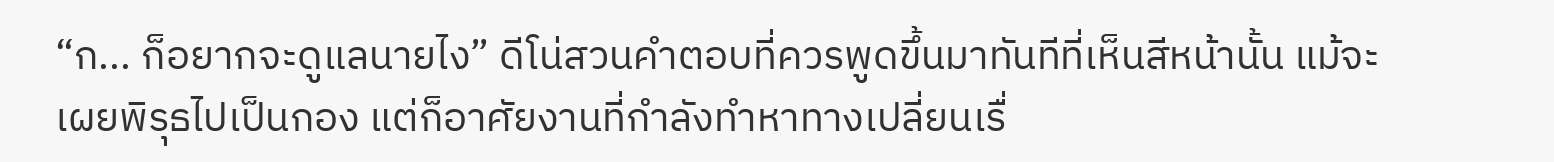“ก... ก็อยากจะดูแลนายไง” ดีโน่สวนคำตอบที่ควรพูดขึ้นมาทันทีที่เห็นสีหน้านั้น แม้จะเผยพิรุธไปเป็นกอง แต่ก็อาศัยงานที่กำลังทำหาทางเปลี่ยนเรื่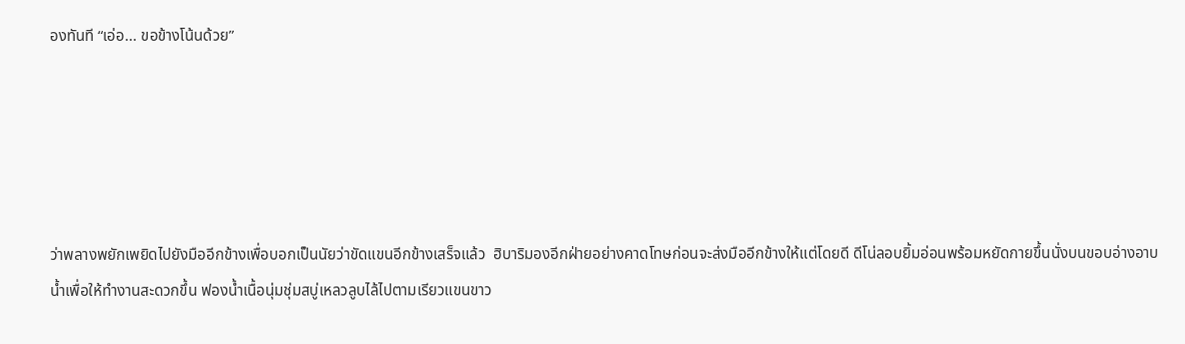องทันที “เอ่อ... ขอข้างโน้นด้วย”





ว่าพลางพยักเพยิดไปยังมืออีกข้างเพื่อบอกเป็นนัยว่าขัดแขนอีกข้างเสร็จแล้ว  ฮิบาริมองอีกฝ่ายอย่างคาดโทษก่อนจะส่งมืออีกข้างให้แต่โดยดี ดีโน่ลอบยิ้มอ่อนพร้อมหยัดกายขึ้นนั่งบนขอบอ่างอาบน้ำเพื่อให้ทำงานสะดวกขึ้น ฟองน้ำเนื้อนุ่มชุ่มสบู่เหลวลูบไล้ไปตามเรียวแขนขาว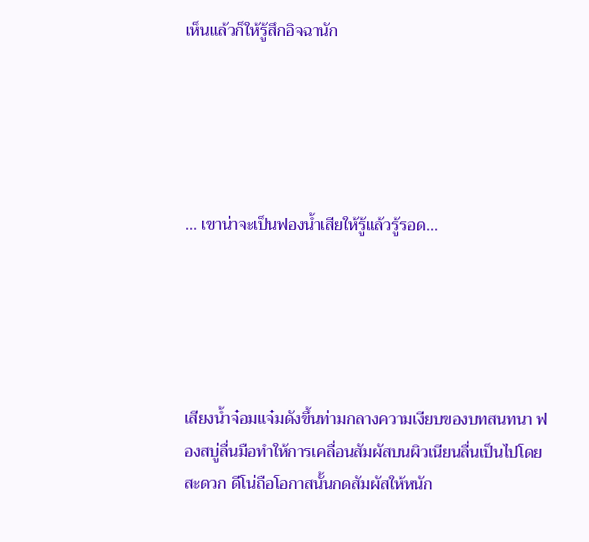เห็นแล้วก็ให้รู้สึกอิจฉานัก





... เขาน่าจะเป็นฟองน้ำเสียให้รู้แล้วรู้รอด...





เสียงน้ำจ๋อมแจ๋มดังขึ้นท่ามกลางความเงียบของบทสนทนา ฟองสบู่ลื่นมือทำให้การเคลื่อนสัมผัสบนผิวเนียนลื่นเป็นไปโดยสะดวก ดีโน่ถือโอกาสนั้นกดสัมผัสให้หนัก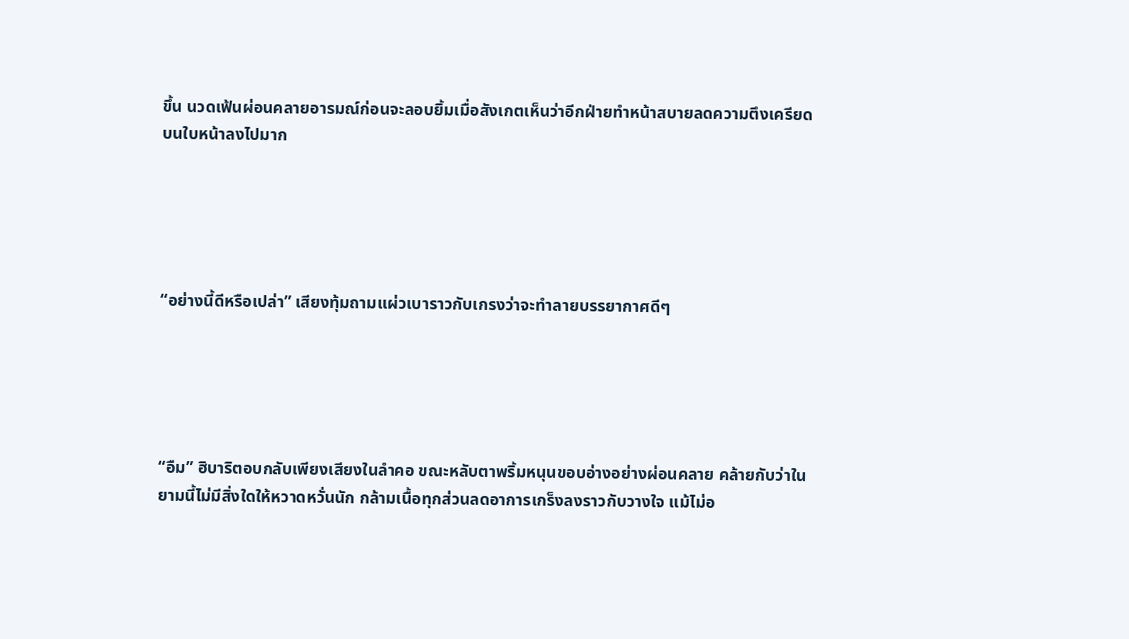ขึ้น นวดเฟ้นผ่อนคลายอารมณ์ก่อนจะลอบยิ้มเมื่อสังเกตเห็นว่าอีกฝ่ายทำหน้าสบายลดความตึงเครียดบนใบหน้าลงไปมาก





“อย่างนี้ดีหรือเปล่า” เสียงทุ้มถามแผ่วเบาราวกับเกรงว่าจะทำลายบรรยากาศดีๆ





“อืม” ฮิบาริตอบกลับเพียงเสียงในลำคอ ขณะหลับตาพริ้มหนุนขอบอ่างอย่างผ่อนคลาย คล้ายกับว่าในยามนี้ไม่มีสิ่งใดให้หวาดหวั่นนัก กล้ามเนื้อทุกส่วนลดอาการเกร็งลงราวกับวางใจ แม้ไม่อ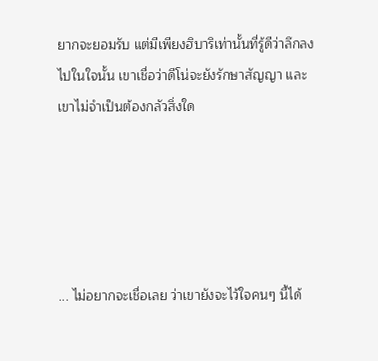ยากจะยอมรับ แต่มีเพียงฮิบาริเท่านั้นที่รู้ดีว่าลึกลงไปในใจนั้น เขาเชื่อว่าดีโน่จะยังรักษาสัญญา และเขาไม่จำเป็นต้องกลัวสิ่งใด





... ไม่อยากจะเชื่อเลย ว่าเขายังจะไว้ใจคนๆ นี้ได้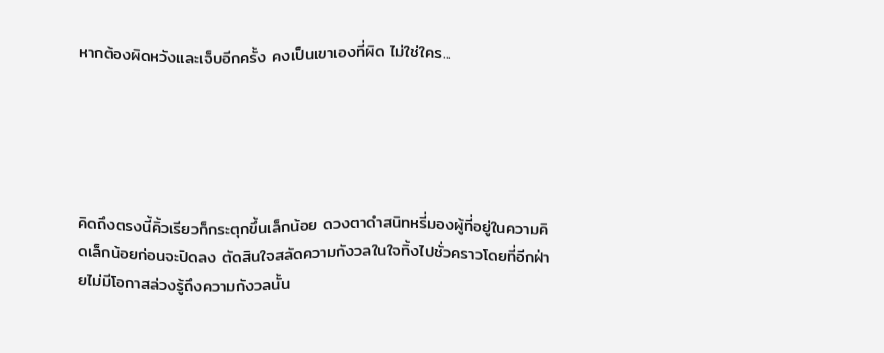หากต้องผิดหวังและเจ็บอีกครั้ง คงเป็นเขาเองที่ผิด ไม่ใช่ใคร...





คิดถึงตรงนี้คิ้วเรียวก็กระตุกขึ้นเล็กน้อย ดวงตาดำสนิทหรี่มองผู้ที่อยู่ในความคิดเล็กน้อยก่อนจะปิดลง ตัดสินใจสลัดความกังวลในใจทิ้งไปชั่วคราวโดยที่อีกฝ่ายไม่มีโอกาสล่วงรู้ถึงความกังวลนั้น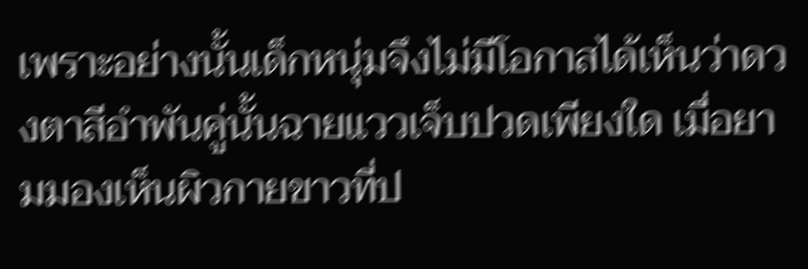เพราะอย่างนั้นเด็กหนุ่มจึงไม่มีโอกาสได้เห็นว่าดวงตาสีอำพันคู่นั้นฉายแววเจ็บปวดเพียงใด เมื่อยามมองเห็นผิวกายขาวที่ป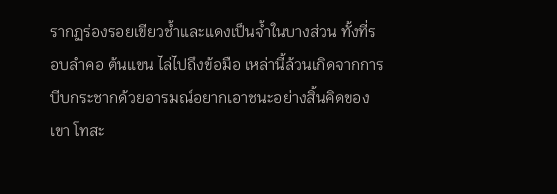รากฏร่องรอยเขียวช้ำและแดงเป็นจ้ำในบางส่วน ทั้งที่รอบลำคอ ต้นแขน ไล่ไปถึงข้อมือ เหล่านี้ล้วนเกิดจากการบีบกระชากด้วยอารมณ์อยากเอาชนะอย่างสิ้นคิดของเขา โทสะ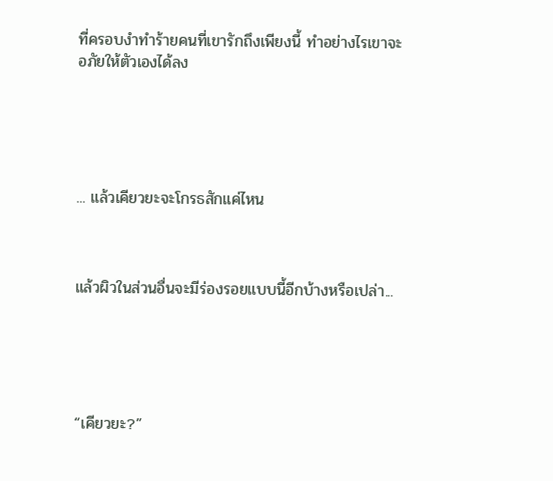ที่ครอบงำทำร้ายคนที่เขารักถึงเพียงนี้ ทำอย่างไรเขาจะอภัยให้ตัวเองได้ลง





... แล้วเคียวยะจะโกรธสักแค่ไหน



แล้วผิวในส่วนอื่นจะมีร่องรอยแบบนี้อีกบ้างหรือเปล่า...





“เคียวยะ?”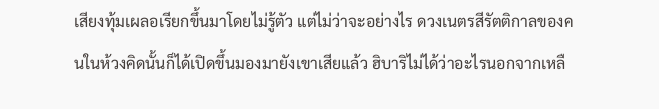เสียงทุ้มเผลอเรียกขึ้นมาโดยไม่รู้ตัว แต่ไม่ว่าจะอย่างไร ดวงเนตรสีรัตติกาลของคนในห้วงคิดนั้นก็ได้เปิดขึ้นมองมายังเขาเสียแล้ว ฮิบาริไม่ได้ว่าอะไรนอกจากเหลื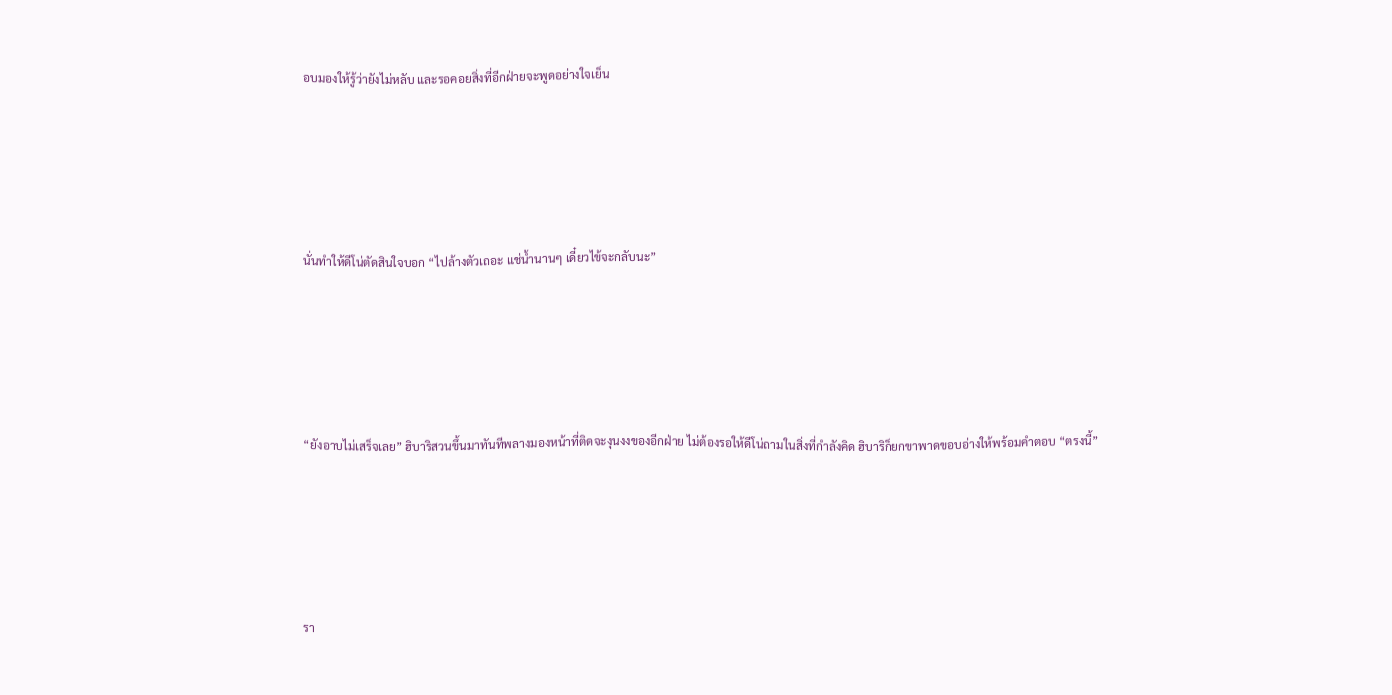อบมองให้รู้ว่ายังไม่หลับ และรอคอยสิ่งที่อีกฝ่ายจะพูดอย่างใจเย็น





นั่นทำให้ดีโน่ตัดสินใจบอก “ไปล้างตัวเถอะ แช่น้ำนานๆ เดี๋ยวไข้จะกลับนะ”





“ยังอาบไม่เสร็จเลย” ฮิบาริสวนขึ้นมาทันทีพลางมองหน้าที่ติดจะงุนงงของอีกฝ่าย ไม่ต้องรอให้ดีโน่ถามในสิ่งที่กำลังคิด ฮิบาริก็ยกขาพาดขอบอ่างให้พร้อมคำตอบ “ตรงนี้”





รา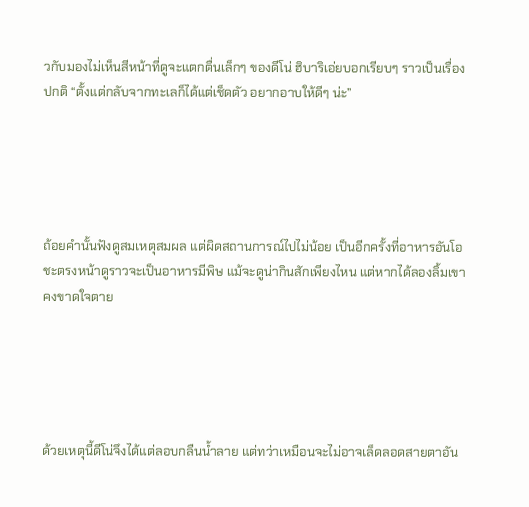วกับมองไม่เห็นสีหน้าที่ดูจะแตกตื่นเล็กๆ ของดีโน่ ฮิบาริเอ่ยบอกเรียบๆ ราวเป็นเรื่องปกติ “ตั้งแต่กลับจากทะเลก็ได้แต่เช็ดตัว อยากอาบให้ดีๆ น่ะ”





ถ้อยคำนั้นฟังดูสมเหตุสมผล แต่ผิดสถานการณ์ไปไม่น้อย เป็นอีกครั้งที่อาหารอันโอชะตรงหน้าดูราวจะเป็นอาหารมีพิษ แม้จะดูน่ากินสักเพียงไหน แต่หากได้ลองลิ้มเขาคงขาดใจตาย





ด้วยเหตุนี้ดีโน่จึงได้แต่ลอบกลืนน้ำลาย แต่ทว่าเหมือนจะไม่อาจเล็ดลอดสายตาอัน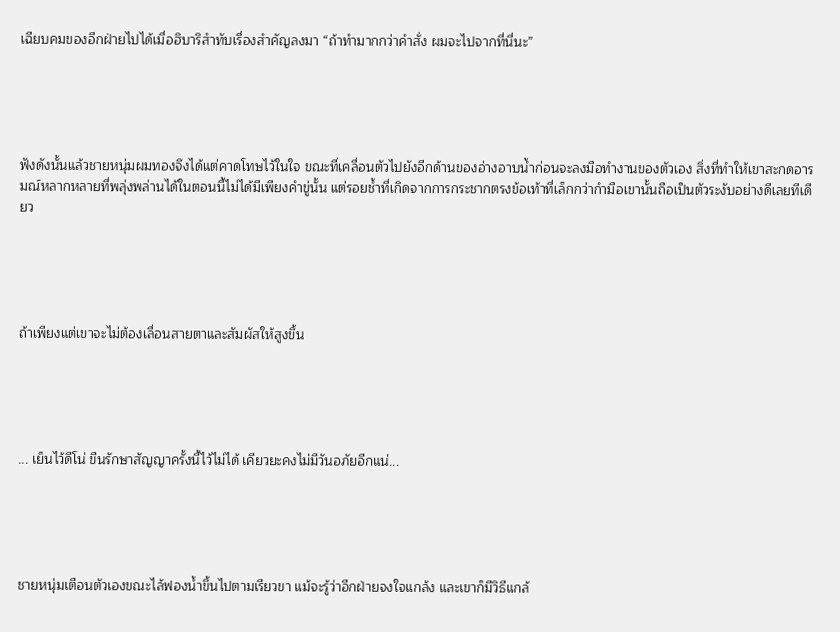เฉียบคมของอีกฝ่ายไปได้เมื่อฮิบาริสำทับเรื่องสำคัญลงมา “ถ้าทำมากกว่าคำสั่ง ผมจะไปจากที่นี่นะ”





ฟังดังนั้นแล้วชายหนุ่มผมทองจึงได้แต่คาดโทษไว้ในใจ ขณะที่เคลื่อนตัวไปยังอีกด้านของอ่างอาบน้ำก่อนจะลงมือทำงานของตัวเอง สิ่งที่ทำให้เขาสะกดอารมณ์หลากหลายที่พลุ่งพล่านได้ในตอนนี้ไม่ได้มีเพียงคำขู่นั้น แต่รอยช้ำที่เกิดจากการกระชากตรงข้อเท้าที่เล็กกว่ากำมือเขานั้นถือเป็นตัวระงับอย่างดีเลยทีเดียว





ถ้าเพียงแต่เขาจะไม่ต้องเลื่อนสายตาและสัมผัสให้สูงขึ้น





... เย็นไว้ดีโน่ ขืนรักษาสัญญาครั้งนี้ไว้ไม่ได้ เคียวยะคงไม่มีวันอภัยอีกแน่...





ชายหนุ่มเตือนตัวเองขณะไล้ฟองน้ำขึ้นไปตามเรียวขา แม้จะรู้ว่าอีกฝ่ายจงใจแกล้ง และเขาก็มีวิธีแกล้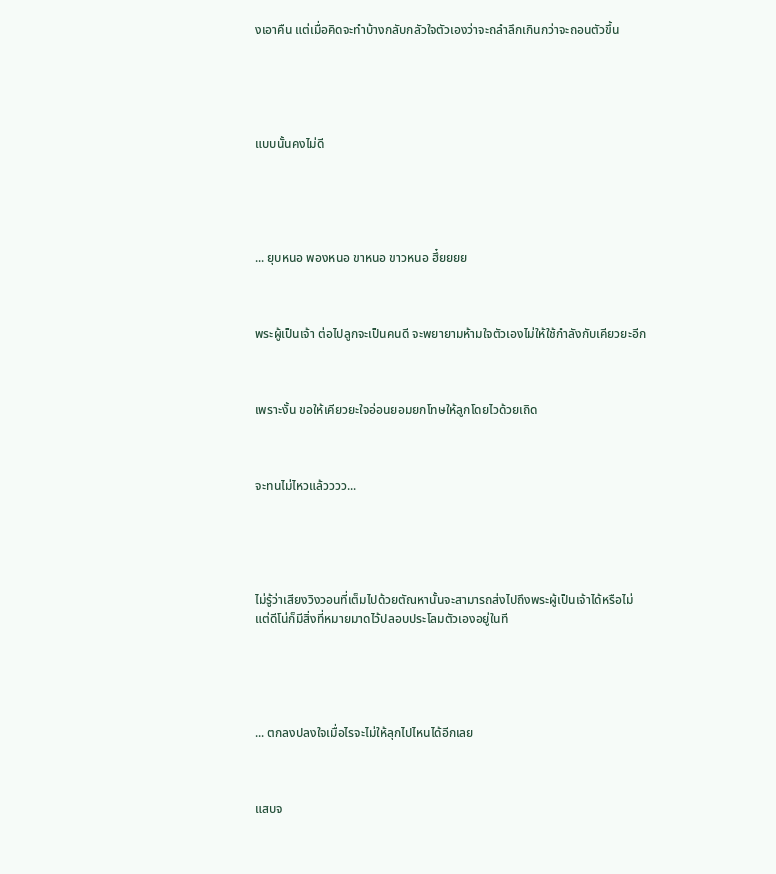งเอาคืน แต่เมื่อคิดจะทำบ้างกลับกลัวใจตัวเองว่าจะถลำลึกเกินกว่าจะถอนตัวขึ้น





แบบนั้นคงไม่ดี





... ยุบหนอ พองหนอ ขาหนอ ขาวหนอ ฮึ๋ยยยย



พระผู้เป็นเจ้า ต่อไปลูกจะเป็นคนดี จะพยายามห้ามใจตัวเองไม่ให้ใช้กำลังกับเคียวยะอีก



เพราะงั้น ขอให้เคียวยะใจอ่อนยอมยกโทษให้ลูกโดยไวด้วยเถิด



จะทนไม่ไหวแล้วววว...





ไม่รู้ว่าเสียงวิงวอนที่เต็มไปด้วยตัณหานั้นจะสามารถส่งไปถึงพระผู้เป็นเจ้าได้หรือไม่ แต่ดีโน่ก็มีสิ่งที่หมายมาดไว้ปลอบประโลมตัวเองอยู่ในที





... ตกลงปลงใจเมื่อไรจะไม่ให้ลุกไปไหนได้อีกเลย



แสบจ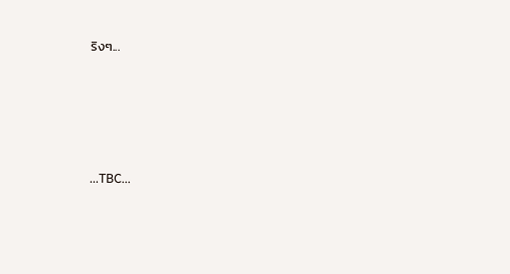ริงๆ...





...TBC...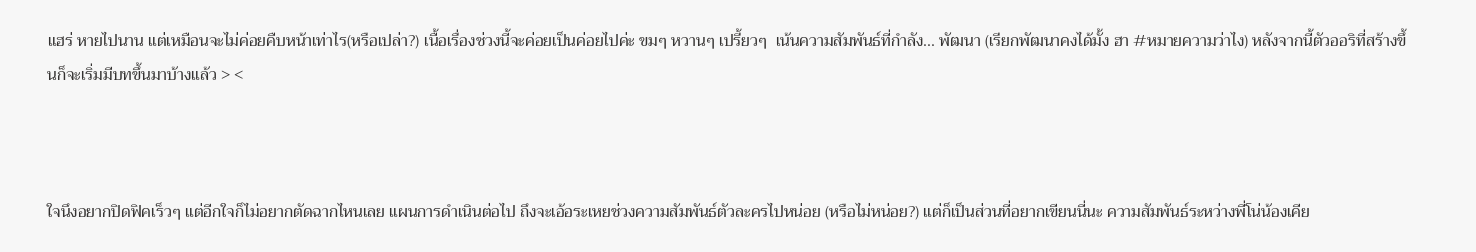แฮร่ หายไปนาน แต่เหมือนจะไม่ค่อยคืบหน้าเท่าไร(หรือเปล่า?) เนื้อเรื่องช่วงนี้จะค่อยเป็นค่อยไปค่ะ ขมๆ หวานๆ เปรี้ยวๆ  เน้นความสัมพันธ์ที่กำลัง... พัฒนา (เรียกพัฒนาคงได้มั้ง ฮา #หมายความว่าไง) หลังจากนี้ตัวออริที่สร้างขึ้นก็จะเริ่มมีบทขึ้นมาบ้างแล้ว > <



ใจนึงอยากปิดฟิคเร็วๆ แต่อีกใจก็ไม่อยากตัดฉากไหนเลย แผนการดำเนินต่อไป ถึงจะเอ้อระเหยช่วงความสัมพันธ์ตัวละครไปหน่อย (หรือไม่หน่อย?) แต่ก็เป็นส่วนที่อยากเขียนนี่นะ ความสัมพันธ์ระหว่างพี่โน่น้องเคีย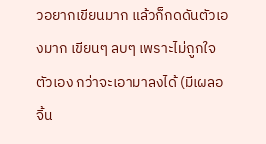วอยากเขียนมาก แล้วก็กดดันตัวเองมาก เขียนๆ ลบๆ เพราะไม่ถูกใจตัวเอง กว่าจะเอามาลงได้ (มีเผลอจิ้น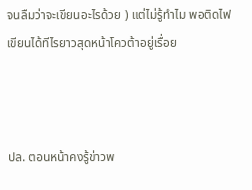จนลืมว่าจะเขียนอะไรด้วย ) แต่ไม่รู้ทำไม พอติดไฟเขียนได้ทีไรยาวสุดหน้าโควต้าอยู่เรื่อย



ปล. ตอนหน้าคงรู้ข่าวพ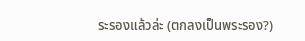ระรองแล้วล่ะ (ตกลงเป็นพระรอง?)